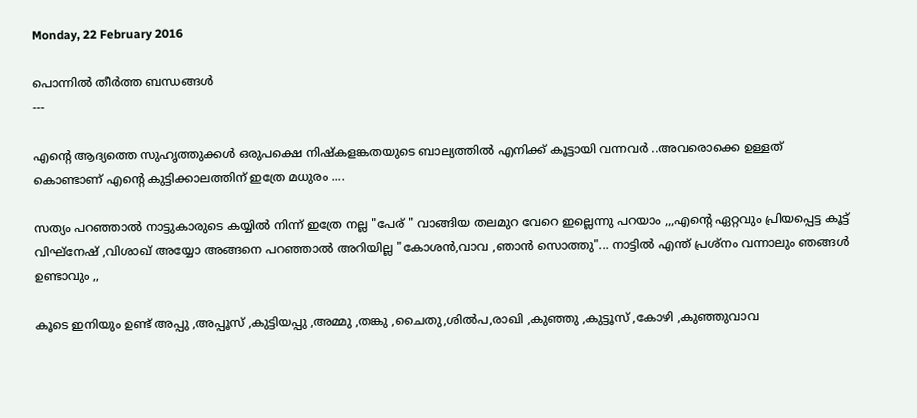Monday, 22 February 2016

പൊന്നിൽ തീർത്ത ബന്ധങ്ങൾ
---

എന്റെ ആദ്യത്തെ സുഹൃത്തുക്കൾ ഒരുപക്ഷെ നിഷ്കളങ്കതയുടെ ബാല്യത്തിൽ എനിക്ക് കൂട്ടായി വന്നവർ ..അവരൊക്കെ ഉള്ളത് കൊണ്ടാണ് എന്റെ കുട്ടിക്കാലത്തിന് ഇത്രേ മധുരം ....

സത്യം പറഞ്ഞാൽ നാട്ടുകാരുടെ കയ്യിൽ നിന്ന് ഇത്രേ നല്ല "പേര് " വാങ്ങിയ തലമുറ വേറെ ഇല്ലെന്നു പറയാം ,,,എന്റെ ഏറ്റവും പ്രിയപ്പെട്ട കൂട്ട് വിഘ്നേഷ് ,വിശാഖ് അയ്യോ അങ്ങനെ പറഞ്ഞാൽ അറിയില്ല "കോശൻ,വാവ ,ഞാൻ സൊത്തു"... നാട്ടിൽ എന്ത് പ്രശ്നം വന്നാലും ഞങ്ങൾ ഉണ്ടാവും ,,

കൂടെ ഇനിയും ഉണ്ട് അപ്പു ,അപ്പൂസ് ,കുട്ടിയപ്പു ,അമ്മു ,തങ്കു ,ചൈതു,ശിൽപ,രാഖി ,കുഞ്ഞു ,കുട്ടൂസ് ,കോഴി ,കുഞ്ഞുവാവ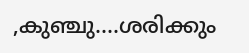,കുഞ്ചു....ശരിക്കും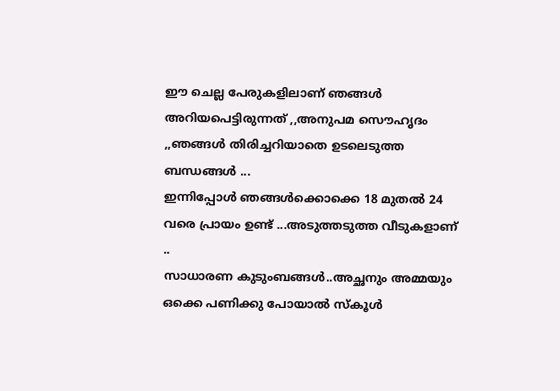ഈ ചെല്ല പേരുകളിലാണ് ഞങ്ങൾ അറിയപെട്ടിരുന്നത് ,,അനുപമ സൌഹൃദം ,,ഞങ്ങൾ തിരിച്ചറിയാതെ ഉടലെടുത്ത ബന്ധങ്ങൾ ...
ഇന്നിപ്പോൾ ഞങ്ങൾക്കൊക്കെ 18 മുതൽ 24 വരെ പ്രായം ഉണ്ട് ...അടുത്തടുത്ത വീടുകളാണ്
..
സാധാരണ കുടുംബങ്ങൾ..അച്ഛനും അമ്മയും ഒക്കെ പണിക്കു പോയാൽ സ്കൂൾ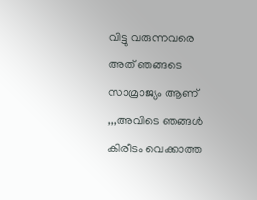വിട്ടു വരുന്നവരെ അത് ഞങ്ങടെ സാമ്രാജ്യം ആണ് ,,,അവിടെ ഞങ്ങൾ കിരീടം വെക്കാത്ത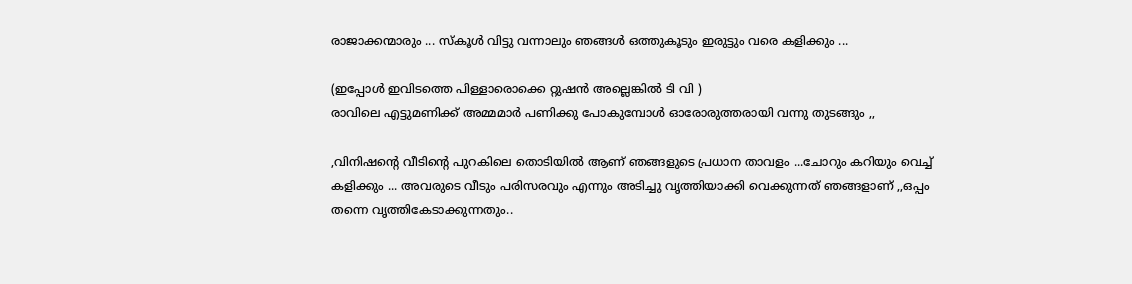രാജാക്കന്മാരും ... സ്കൂൾ വിട്ടു വന്നാലും ഞങ്ങൾ ഒത്തുകൂടും ഇരുട്ടും വരെ കളിക്കും ...

(ഇപ്പോൾ ഇവിടത്തെ പിള്ളാരൊക്കെ റ്റുഷൻ അല്ലെങ്കിൽ ടി വി )
രാവിലെ എട്ടുമണിക്ക് അമ്മമാർ പണിക്കു പോകുമ്പോൾ ഓരോരുത്തരായി വന്നു തുടങ്ങും ,,

,വിനിഷന്റെ വീടിന്റെ പുറകിലെ തൊടിയിൽ ആണ് ഞങ്ങളുടെ പ്രധാന താവളം ...ചോറും കറിയും വെച്ച് കളിക്കും ... അവരുടെ വീടും പരിസരവും എന്നും അടിച്ചു വൃത്തിയാക്കി വെക്കുന്നത് ഞങ്ങളാണ് ,,ഒപ്പം തന്നെ വൃത്തികേടാക്കുന്നതും..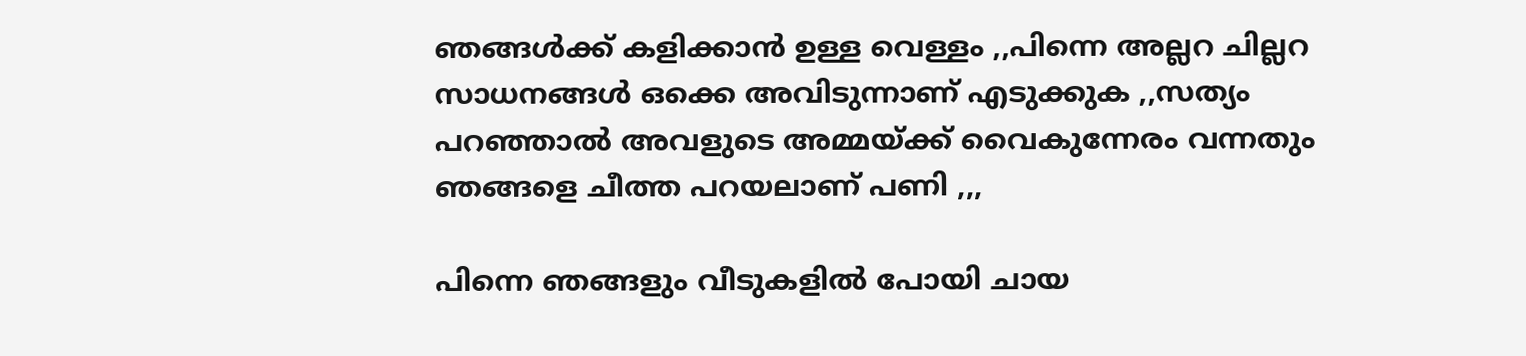ഞങ്ങൾക്ക് കളിക്കാൻ ഉള്ള വെള്ളം ,,പിന്നെ അല്ലറ ചില്ലറ സാധനങ്ങൾ ഒക്കെ അവിടുന്നാണ് എടുക്കുക ,,സത്യം പറഞ്ഞാൽ അവളുടെ അമ്മയ്ക്ക് വൈകുന്നേരം വന്നതും ഞങ്ങളെ ചീത്ത പറയലാണ് പണി ,,,

പിന്നെ ഞങ്ങളും വീടുകളിൽ പോയി ചായ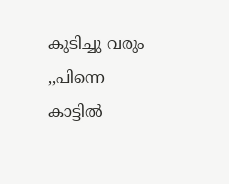കുടിച്ചു വരും ,,പിന്നെ കാട്ടിൽ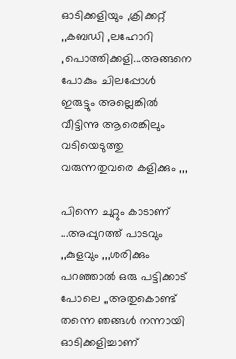ഓടിക്കളിയും ,ക്രിക്കറ്റ്‌ ,,കബഡി ,ലഹോറി ,പൊത്തിക്കളി...അങ്ങനെ പോകും ചിലപ്പോൾ ഇരുട്ടും അല്ലെങ്കിൽ വീട്ടിന്നു ആരെങ്കിലും വടിയെടുത്തു വരുന്നതുവരെ കളിക്കും ,,,

പിന്നെ ചുറ്റും കാടാണ് ...അപ്പുറത്ത് പാടവും ,,കുളവും ,,,ശരിക്കും പറഞ്ഞാൽ ഒരു പട്ടിക്കാട് പോലെ ,,അതുകൊണ്ട് തന്നെ ഞങ്ങൾ നന്നായി ഓടിക്കളിച്ചാണ്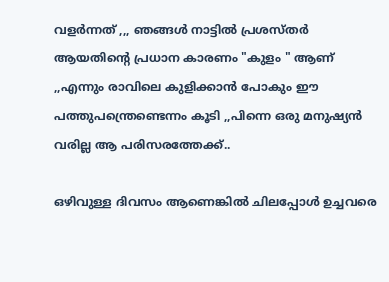വളർന്നത്‌ ,,, ഞങ്ങൾ നാട്ടിൽ പ്രശസ്തർ ആയതിന്റെ പ്രധാന കാരണം "കുളം " ആണ് ,,എന്നും രാവിലെ കുളിക്കാൻ പോകും ഈ പത്തുപന്ത്രെണ്ടെന്നം കൂടി ,,പിന്നെ ഒരു മനുഷ്യൻ വരില്ല ആ പരിസരത്തേക്ക്..

ഒഴിവുള്ള ദിവസം ആണെങ്കിൽ ചിലപ്പോൾ ഉച്ചവരെ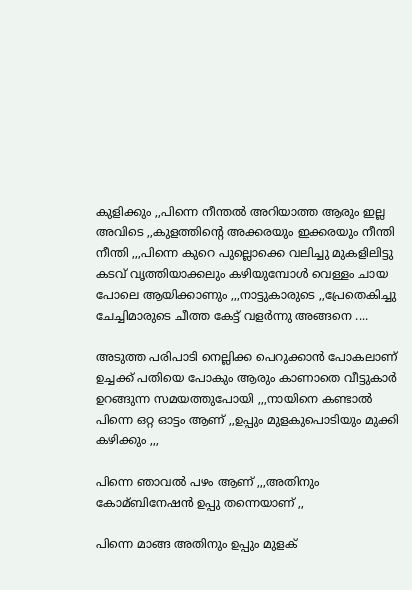കുളിക്കും ,,പിന്നെ നീന്തൽ അറിയാത്ത ആരും ഇല്ല അവിടെ ,,കുളത്തിന്റെ അക്കരയും ഇക്കരയും നീന്തി നീന്തി ,,,പിന്നെ കുറെ പുല്ലൊക്കെ വലിച്ചു മുകളിലിട്ടു കടവ് വൃത്തിയാക്കലും കഴിയുമ്പോൾ വെള്ളം ചായ പോലെ ആയിക്കാണും ,,,നാട്ടുകാരുടെ ,,പ്രേതെകിച്ചു ചേച്ചിമാരുടെ ചീത്ത കേട്ട് വളർന്നു അങ്ങനെ ....

അടുത്ത പരിപാടി നെല്ലിക്ക പെറുക്കാൻ പോകലാണ് ഉച്ചക്ക് പതിയെ പോകും ആരും കാണാതെ വീട്ടുകാർ ഉറങ്ങുന്ന സമയത്തുപോയി ,,,നായിനെ കണ്ടാൽ പിന്നെ ഒറ്റ ഓട്ടം ആണ് ,,ഉപ്പും മുളകുപൊടിയും മുക്കി കഴിക്കും ,,,

പിന്നെ ഞാവൽ പഴം ആണ് ,,,അതിനും കോമ്ബിനേഷൻ ഉപ്പു തന്നെയാണ് ,,

പിന്നെ മാങ്ങ അതിനും ഉപ്പും മുളക്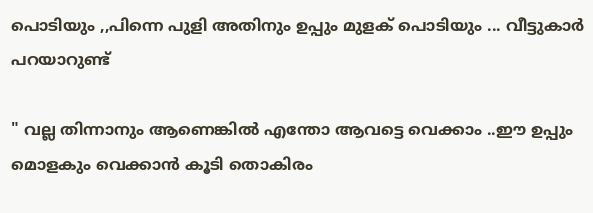പൊടിയും ,,പിന്നെ പുളി അതിനും ഉപ്പും മുളക് പൊടിയും ... വീട്ടുകാർ പറയാറുണ്ട്‌

" വല്ല തിന്നാനും ആണെങ്കിൽ എന്തോ ആവട്ടെ വെക്കാം ..ഈ ഉപ്പും മൊളകും വെക്കാൻ കൂടി തൊകിരം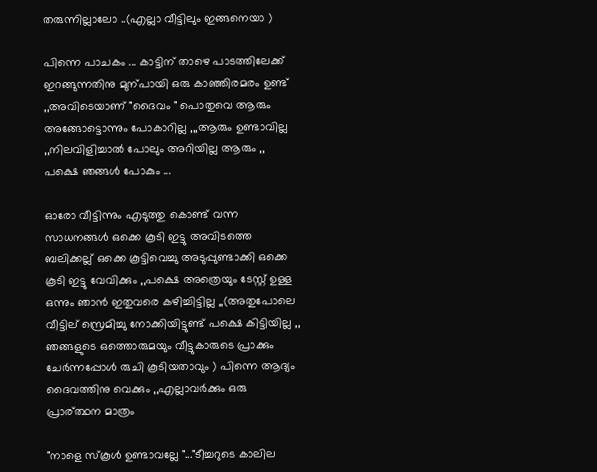തരുന്നില്ലാലോ ..(എല്ലാ വീട്ടിലും ഇങ്ങനെയാ )

പിന്നെ പാചകം ... കാട്ടിന് താഴെ പാടത്തിലേക്ക് ഇറങ്ങുന്നതിനു മുന്പായി ഒരു കാഞ്ഞിരമരം ഉണ്ട് ,,അവിടെയാണ് "ദൈവം " പൊതുവെ ആരും അങ്ങോട്ടൊന്നും പോകാറില്ല ,,,ആരും ഉണ്ടാവില്ല ,,നിലവിളിച്ചാൽ പോലും അറിയില്ല ആരും ,, പക്ഷെ ഞങ്ങൾ പോകും ...

ഓരോ വീട്ടിന്നും എടുത്തു കൊണ്ട് വന്ന സാധനങ്ങൾ ഒക്കെ കൂടി ഇട്ടു അവിടത്തെ ബലിക്കല്ല് ഒക്കെ കൂട്ടിവെച്ചു അടുപ്പുണ്ടാക്കി ഒക്കെ കൂടി ഇട്ടു വേവിക്കും ,,പക്ഷെ അത്രെയും ടേസ്റ്റ് ഉള്ള ഒന്നും ഞാൻ ഇതുവരെ കഴിച്ചിട്ടില്ല ,,(അതുപോലെ വീട്ടില് സ്രെമിച്ചു നോക്കിയിട്ടുണ്ട് പക്ഷെ കിട്ടിയില്ല ,,
ഞങ്ങളുടെ ഒത്തൊരുമയും വീട്ടുകാരുടെ പ്രാക്കും ചേർന്നപ്പോൾ രുചി കൂടിയതാവും ) പിന്നെ ആദ്യം ദൈവത്തിനു വെക്കും ,,എല്ലാവർക്കും ഒരു പ്രാര്ത്ഥന മാത്രം

"നാളെ സ്കൂൾ ഉണ്ടാവല്ലേ "..."ടീച്ചറുടെ കാലില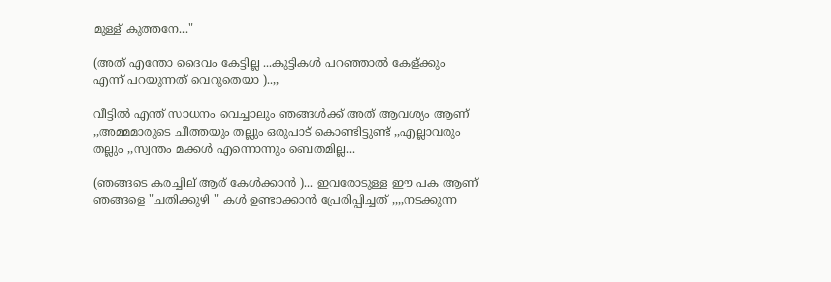മുള്ള് കുത്തനേ..."

(അത് എന്തോ ദൈവം കേട്ടില്ല ...കുട്ടികൾ പറഞ്ഞാൽ കേള്ക്കും എന്ന് പറയുന്നത് വെറുതെയാ )..,,

വീട്ടിൽ എന്ത് സാധനം വെച്ചാലും ഞങ്ങൾക്ക് അത് ആവശ്യം ആണ് ,,അമ്മമാരുടെ ചീത്തയും തല്ലും ഒരുപാട് കൊണ്ടിട്ടുണ്ട് ,,എല്ലാവരും തല്ലും ,,സ്വന്തം മക്കൾ എന്നൊന്നും ബെതമില്ല...

(ഞങ്ങടെ കരച്ചില് ആര് കേൾക്കാൻ )... ഇവരോടുള്ള ഈ പക ആണ് ഞങ്ങളെ "ചതിക്കുഴി " കൾ ഉണ്ടാക്കാൻ പ്രേരിപ്പിച്ചത് ,,,,നടക്കുന്ന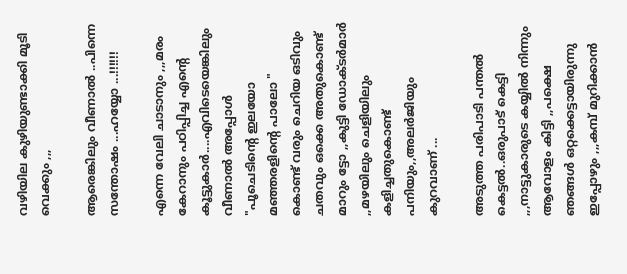വഴിയില കുഴിയുണ്ടാക്കി മൂടി വെക്കും ,,,

ആരെങ്കിലും വീണാൽ ..പിന്നെ സന്തോഷം ...ഹയ്യോ ...!!!!!!

എന്നെ വേലി ചാടാനും ,,,മരം കേറാനും പഠിപ്പിച്ച എന്റെ കൂട്ടുകാർ....എവിടെയെങ്കിലും വീണാൽ അപ്പോൾ "പൂചെടിന്റെ ഇലയോ മഞ്ഞരളിന്റെ പാലോ " കൊണ്ട് വരും ചെറിയ ഒടിവും ചതവും ഒക്കെ അതുകൊണ്ട് മാറും ട്ടോ ,,കുട്ടി ഡോക്ടർമാർ ,,മഴയിലും ചെളിയിലും കളിച്ചതുകൊണ്ട് പനിയും,,അലർജിയും കുറവാണ് ...

അടുത്ത പരിപാടി പന്തൽ കെട്ടൽ..ഒരുപാട് കെട്ടി ,,,നാട്ടുകാരുടെ കയ്യിൽ നിന്നും ആവോളം കിട്ടി ,,പക്ഷെ ഞങ്ങൾ ഒറ്റക്കെട്ടായിരുന്നു ഇപ്പോഴും ,,,കമ്പ് മുറിക്കാൻ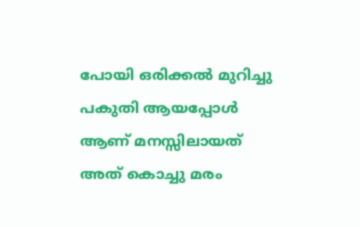പോയി ഒരിക്കൽ മുറിച്ചു പകുതി ആയപ്പോൾ ആണ് മനസ്സിലായത്‌ അത് കൊച്ചു മരം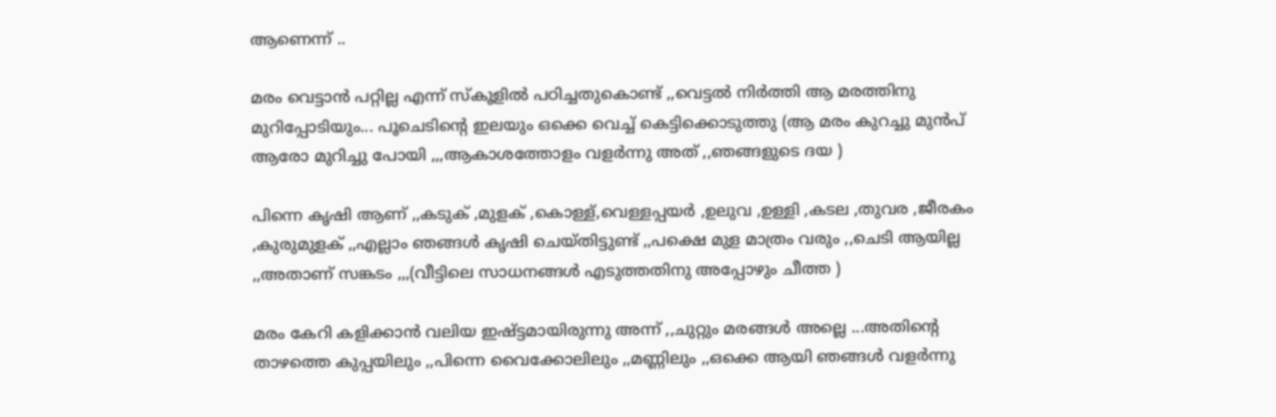ആണെന്ന് ..

മരം വെട്ടാൻ പറ്റില്ല എന്ന് സ്കൂളിൽ പഠിച്ചതുകൊണ്ട് ,,വെട്ടൽ നിർത്തി ആ മരത്തിനു മുറിപ്പോടിയും... പൂചെടിന്റെ ഇലയും ഒക്കെ വെച്ച് കെട്ടിക്കൊടുത്തു (ആ മരം കുറച്ചു മുൻപ് ആരോ മുറിച്ചു പോയി ,,,ആകാശത്തോളം വളർന്നു അത് ,,ഞങ്ങളുടെ ദയ )

പിന്നെ കൃഷി ആണ് ,,കടുക് ,മുളക് ,കൊള്ള്,വെള്ളപ്പയർ ,ഉലുവ ,ഉള്ളി ,കടല ,തുവര ,ജീരകം ,കുരുമുളക് ,,എല്ലാം ഞങ്ങൾ കൃഷി ചെയ്തിട്ടുണ്ട് ,,പക്ഷെ മുള മാത്രം വരും ,,ചെടി ആയില്ല ,,അതാണ്‌ സങ്കടം ,,,(വീട്ടിലെ സാധനങ്ങൾ എടുത്തതിനു അപ്പോഴും ചീത്ത )

മരം കേറി കളിക്കാൻ വലിയ ഇഷ്ട്ടമായിരുന്നു അന്ന് ,,ചുറ്റും മരങ്ങൾ അല്ലെ ...അതിന്റെ താഴത്തെ കുപ്പയിലും ,,പിന്നെ വൈക്കോലിലും ,,മണ്ണിലും ,,ഒക്കെ ആയി ഞങ്ങൾ വളർന്നു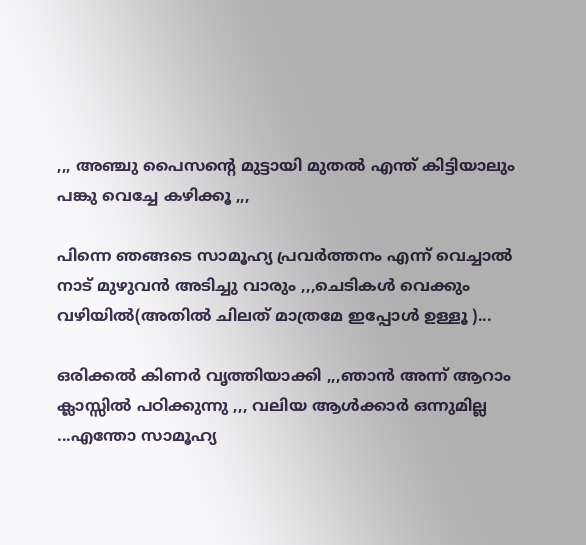,,, അഞ്ചു പൈസന്റെ മുട്ടായി മുതൽ എന്ത് കിട്ടിയാലും പങ്കു വെച്ചേ കഴിക്കൂ ,,,

പിന്നെ ഞങ്ങടെ സാമൂഹ്യ പ്രവർത്തനം എന്ന് വെച്ചാൽ നാട് മുഴുവൻ അടിച്ചു വാരും ,,,ചെടികൾ വെക്കും വഴിയിൽ(അതിൽ ചിലത് മാത്രമേ ഇപ്പോൾ ഉള്ളൂ )...

ഒരിക്കൽ കിണർ വൃത്തിയാക്കി ,,,ഞാൻ അന്ന് ആറാം ക്ലാസ്സിൽ പഠിക്കുന്നു ,,, വലിയ ആൾക്കാർ ഒന്നുമില്ല ...എന്തോ സാമൂഹ്യ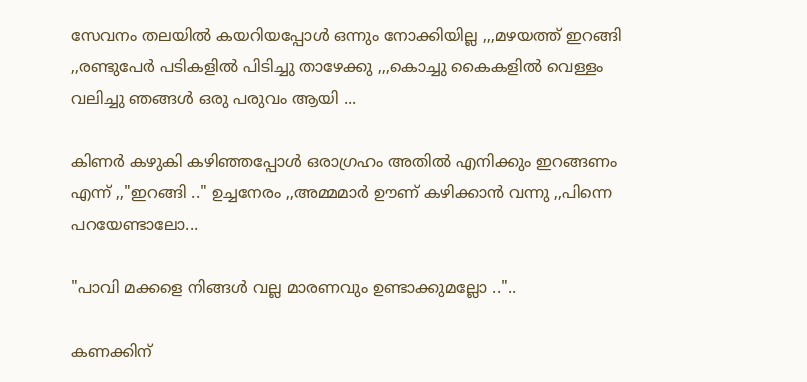സേവനം തലയിൽ കയറിയപ്പോൾ ഒന്നും നോക്കിയില്ല ,,,മഴയത്ത് ഇറങ്ങി ,,രണ്ടുപേർ പടികളിൽ പിടിച്ചു താഴേക്കു ,,,കൊച്ചു കൈകളിൽ വെള്ളം വലിച്ചു ഞങ്ങൾ ഒരു പരുവം ആയി ...

കിണർ കഴുകി കഴിഞ്ഞപ്പോൾ ഒരാഗ്രഹം അതിൽ എനിക്കും ഇറങ്ങണം എന്ന് ,,"ഇറങ്ങി .." ഉച്ചനേരം ,,അമ്മമാർ ഊണ് കഴിക്കാൻ വന്നു ,,പിന്നെ പറയേണ്ടാലോ...

"പാവി മക്കളെ നിങ്ങൾ വല്ല മാരണവും ഉണ്ടാക്കുമല്ലോ .."..

കണക്കിന്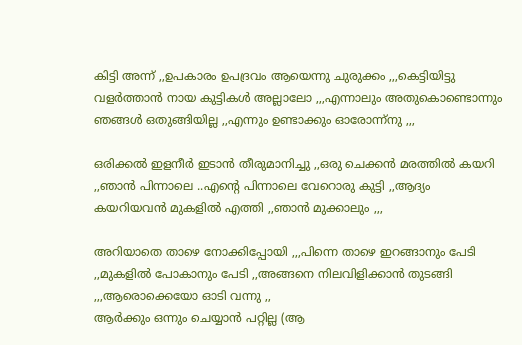കിട്ടി അന്ന് ,,ഉപകാരം ഉപദ്രവം ആയെന്നു ചുരുക്കം ,,,കെട്ടിയിട്ടു വളർത്താൻ നായ കുട്ടികൾ അല്ലാലോ ,,,എന്നാലും അതുകൊണ്ടൊന്നും ഞങ്ങൾ ഒതുങ്ങിയില്ല ,,എന്നും ഉണ്ടാക്കും ഓരോന്ന്നു ,,,

ഒരിക്കൽ ഇളനീർ ഇടാൻ തീരുമാനിച്ചു ,,ഒരു ചെക്കൻ മരത്തിൽ കയറി ,,ഞാൻ പിന്നാലെ ..എന്റെ പിന്നാലെ വേറൊരു കുട്ടി ,,ആദ്യം കയറിയവൻ മുകളിൽ എത്തി ,,ഞാൻ മുക്കാലും ,,,

അറിയാതെ താഴെ നോക്കിപ്പോയി ,,,പിന്നെ താഴെ ഇറങ്ങാനും പേടി ,,മുകളിൽ പോകാനും പേടി ,,അങ്ങനെ നിലവിളിക്കാൻ തുടങ്ങി ,,,ആരൊക്കെയോ ഓടി വന്നു ,,
ആർക്കും ഒന്നും ചെയ്യാൻ പറ്റില്ല (ആ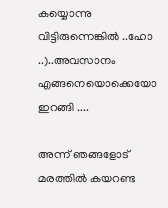കയ്യൊന്നു വിട്ടിരുന്നെങ്കിൽ ..ഹോ ..)..അവസാനം എങ്ങനെയൊക്കെയോ ഇറങ്ങി ....

അന്ന് ഞങ്ങളോട് മരത്തിൽ കയറണ്ട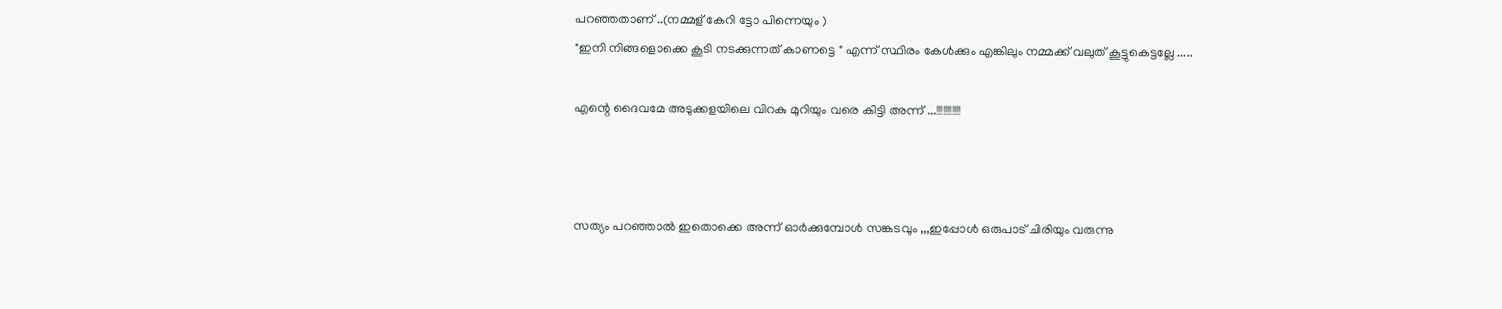പറഞ്ഞതാണ് ..(നമ്മള് കേറി ട്ടോ പിന്നെയും )
"ഇനി നിങ്ങളൊക്കെ കൂടി നടക്കുന്നത് കാണട്ടെ " എന്ന് സ്ഥിരം കേൾക്കും എങ്കിലും നമ്മക്ക് വലുത് കൂട്ടുകെട്ടല്ലേ .....

എന്റെ ദൈവമേ അടുക്കളയിലെ വിറകു മുറിയും വരെ കിട്ടി അന്ന് ...!!!!!!!!!!!



സത്യം പറഞ്ഞാൽ ഇതൊക്കെ അന്ന് ഓർക്കുമ്പോൾ സങ്കടവും ,,,ഇപ്പോൾ ഒരുപാട് ചിരിയും വരുന്നു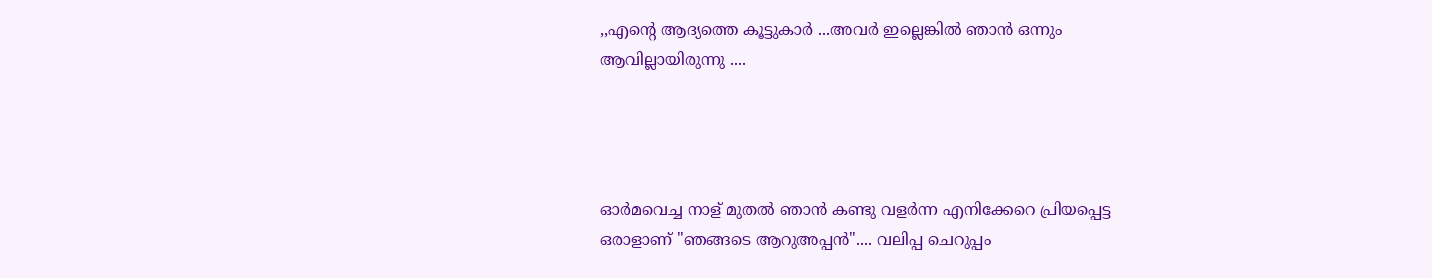,,എന്റെ ആദ്യത്തെ കൂട്ടുകാർ ...അവർ ഇല്ലെങ്കിൽ ഞാൻ ഒന്നും ആവില്ലായിരുന്നു ....




ഓർമവെച്ച നാള് മുതൽ ഞാൻ കണ്ടു വളർന്ന എനിക്കേറെ പ്രിയപ്പെട്ട ഒരാളാണ് "ഞങ്ങടെ ആറുഅപ്പൻ".... വലിപ്പ ചെറുപ്പം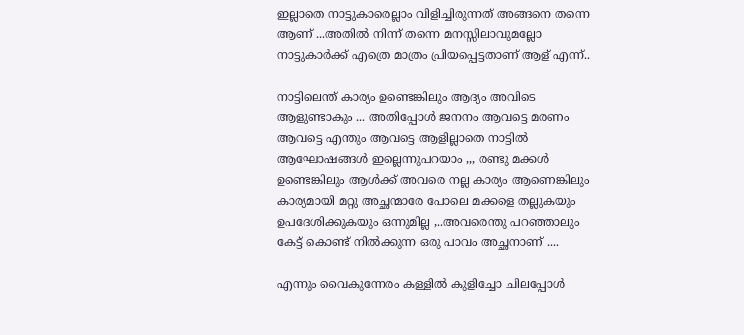ഇല്ലാതെ നാട്ടുകാരെല്ലാം വിളിച്ചിരുന്നത്‌ അങ്ങനെ തന്നെ ആണ് ...അതിൽ നിന്ന് തന്നെ മനസ്സിലാവുമല്ലോ നാട്ടുകാർക്ക് എത്രെ മാത്രം പ്രിയപ്പെട്ടതാണ് ആള് എന്ന്..

നാട്ടിലെന്ത് കാര്യം ഉണ്ടെങ്കിലും ആദ്യം അവിടെ ആളുണ്ടാകും ... അതിപ്പോൾ ജനനം ആവട്ടെ മരണം ആവട്ടെ എന്തും ആവട്ടെ ആളില്ലാതെ നാട്ടിൽ ആഘോഷങ്ങൾ ഇല്ലെന്നുപറയാം ,,, രണ്ടു മക്കൾ ഉണ്ടെങ്കിലും ആൾക്ക് അവരെ നല്ല കാര്യം ആണെങ്കിലും കാര്യമായി മറ്റു അച്ഛന്മാരേ പോലെ മക്കളെ തല്ലുകയും ഉപദേശിക്കുകയും ഒന്നുമില്ല ,..അവരെന്തു പറഞ്ഞാലും കേട്ട് കൊണ്ട് നിൽക്കുന്ന ഒരു പാവം അച്ഛനാണ് ....

എന്നും വൈകുന്നേരം കള്ളിൽ കുളിച്ചോ ചിലപ്പോൾ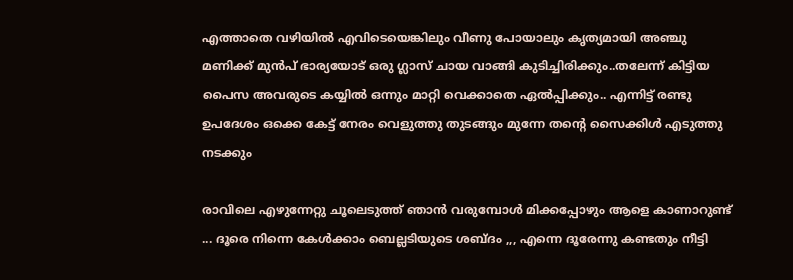എത്താതെ വഴിയിൽ എവിടെയെങ്കിലും വീണു പോയാലും കൃത്യമായി അഞ്ചു മണിക്ക് മുൻപ് ഭാര്യയോട്‌ ഒരു ഗ്ലാസ്‌ ചായ വാങ്ങി കുടിച്ചിരിക്കും..തലേന്ന് കിട്ടിയ പൈസ അവരുടെ കയ്യിൽ ഒന്നും മാറ്റി വെക്കാതെ ഏൽപ്പിക്കും.. എന്നിട്ട് രണ്ടു ഉപദേശം ഒക്കെ കേട്ട് നേരം വെളുത്തു തുടങ്ങും മുന്നേ തന്റെ സൈക്കിൾ എടുത്തു നടക്കും

രാവിലെ എഴുന്നേറ്റു ചൂലെടുത്ത് ഞാൻ വരുമ്പോൾ മിക്കപ്പോഴും ആളെ കാണാറുണ്ട്‌ ... ദൂരെ നിന്നെ കേൾക്കാം ബെല്ലടിയുടെ ശബ്ദം ,,, എന്നെ ദൂരേന്നു കണ്ടതും നീട്ടി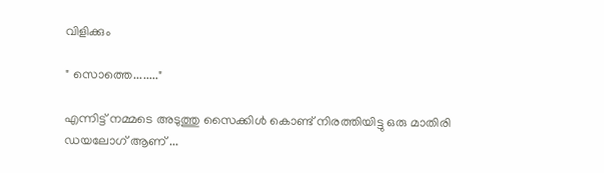വിളിക്കും

" സൊത്തെ........"

എന്നിട്ട് നമ്മടെ അടുത്തു സൈക്കിൾ കൊണ്ട് നിരത്തിയിട്ടു ഒരു മാതിരി ഡയലോഗ് ആണ് ...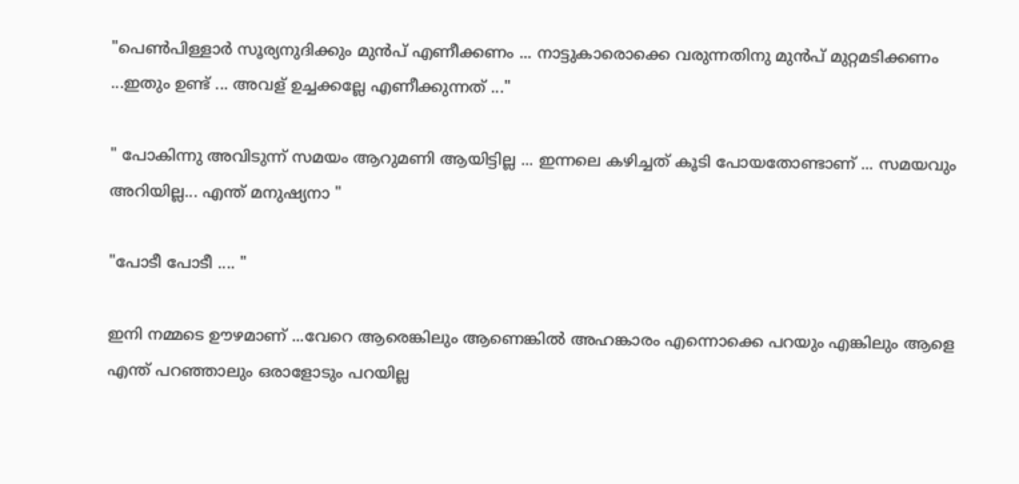"പെണ്‍പിള്ളാർ സൂര്യനുദിക്കും മുൻപ് എണീക്കണം ... നാട്ടുകാരൊക്കെ വരുന്നതിനു മുൻപ് മുറ്റമടിക്കണം ...ഇതും ഉണ്ട് ... അവള് ഉച്ചക്കല്ലേ എണീക്കുന്നത് ..."

" പോകിന്നു അവിടുന്ന് സമയം ആറുമണി ആയിട്ടില്ല ... ഇന്നലെ കഴിച്ചത് കൂടി പോയതോണ്ടാണ് ... സമയവും അറിയില്ല... എന്ത് മനുഷ്യനാ "

"പോടീ പോടീ .... "

ഇനി നമ്മടെ ഊഴമാണ് ...വേറെ ആരെങ്കിലും ആണെങ്കിൽ അഹങ്കാരം എന്നൊക്കെ പറയും എങ്കിലും ആളെ എന്ത് പറഞ്ഞാലും ഒരാളോടും പറയില്ല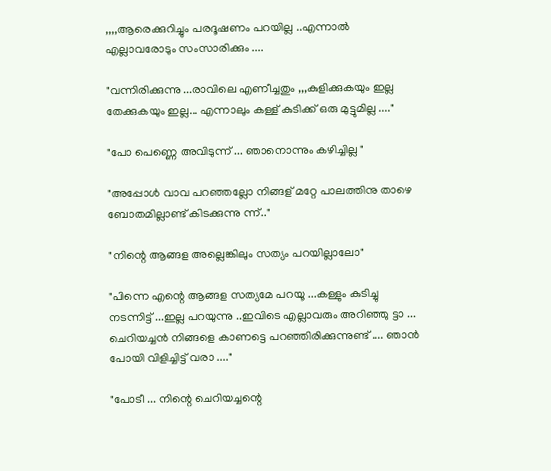,,,,ആരെക്കുറിച്ചും പരദൂഷണം പറയില്ല ..എന്നാൽ എല്ലാവരോടും സംസാരിക്കും ....

"വന്നിരിക്കുന്നു ...രാവിലെ എണീച്ചതും ,,,കുളിക്കുകയും ഇല്ല തേക്കുകയും ഇല്ല... എന്നാലും കള്ള് കുടിക്ക് ഒരു മുട്ടുമില്ല ...."

"പോ പെണ്ണെ അവിടുന്ന് ... ഞാനൊന്നും കഴിച്ചില്ല "

"അപ്പോൾ വാവ പറഞ്ഞല്ലോ നിങ്ങള് മറ്റേ പാലത്തിനു താഴെ ബോതമില്ലാണ്ട് കിടക്കുന്നു ന്ന്.."

"നിന്റെ ആങ്ങള അല്ലെങ്കിലും സത്യം പറയില്ലാലോ"

"പിന്നെ എന്റെ ആങ്ങള സത്യമേ പറയൂ ...കള്ളും കുടിച്ചു നടന്നിട്ട് ...ഇല്ല പറയുന്നു ..ഇവിടെ എല്ലാവരും അറിഞ്ഞു ട്ടാ ... ചെറിയച്ചൻ നിങ്ങളെ കാണട്ടെ പറഞ്ഞിരിക്കുന്നുണ്ട് .... ഞാൻ പോയി വിളിച്ചിട്ട് വരാ ...."

"പോടീ ... നിന്റെ ചെറിയച്ചന്റെ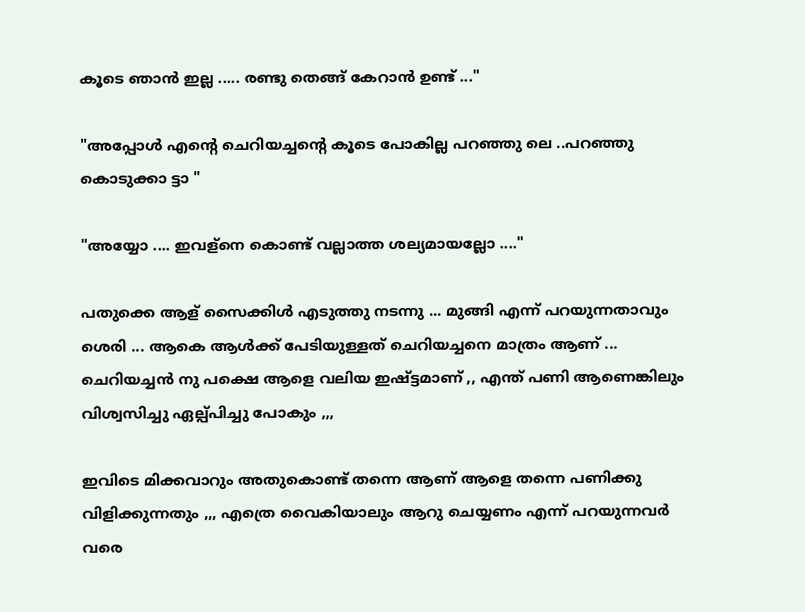കൂടെ ഞാൻ ഇല്ല ..... രണ്ടു തെങ്ങ് കേറാൻ ഉണ്ട് ..."

"അപ്പോൾ എന്റെ ചെറിയച്ചന്റെ കൂടെ പോകില്ല പറഞ്ഞു ലെ ..പറഞ്ഞു കൊടുക്കാ ട്ടാ "

"അയ്യോ .... ഇവള്നെ കൊണ്ട് വല്ലാത്ത ശല്യമായല്ലോ ...."

പതുക്കെ ആള് സൈക്കിൾ എടുത്തു നടന്നു ... മുങ്ങി എന്ന് പറയുന്നതാവും ശെരി ... ആകെ ആൾക്ക് പേടിയുള്ളത് ചെറിയച്ചനെ മാത്രം ആണ് ... ചെറിയച്ചൻ നു പക്ഷെ ആളെ വലിയ ഇഷ്ട്ടമാണ് ,, എന്ത് പണി ആണെങ്കിലും വിശ്വസിച്ചു ഏല്പ്പിച്ചു പോകും ,,,

ഇവിടെ മിക്കവാറും അതുകൊണ്ട് തന്നെ ആണ് ആളെ തന്നെ പണിക്കു വിളിക്കുന്നതും ,,, എത്രെ വൈകിയാലും ആറു ചെയ്യണം എന്ന് പറയുന്നവർ വരെ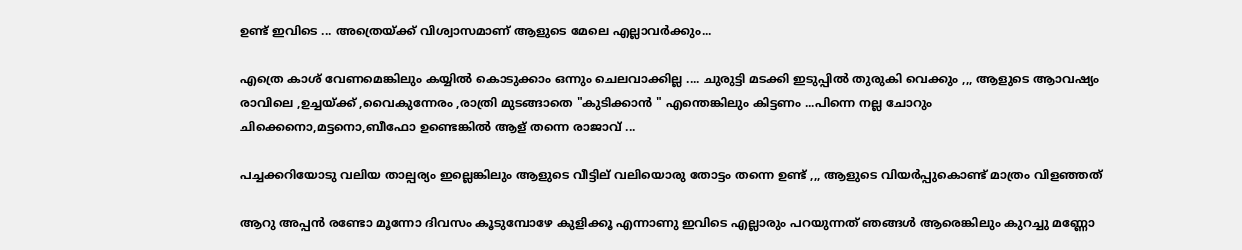ഉണ്ട് ഇവിടെ ... അത്രെയ്ക്ക് വിശ്വാസമാണ് ആളുടെ മേലെ എല്ലാവർക്കും...

എത്രെ കാശ് വേണമെങ്കിലും കയ്യിൽ കൊടുക്കാം ഒന്നും ചെലവാക്കില്ല .... ചുരുട്ടി മടക്കി ഇടുപ്പിൽ തുരുകി വെക്കും ,,, ആളുടെ ആാവഷ്യം രാവിലെ ,ഉച്ചയ്ക്ക് ,വൈകുന്നേരം ,രാത്രി മുടങ്ങാതെ "കുടിക്കാൻ " എന്തെങ്കിലും കിട്ടണം ...പിന്നെ നല്ല ചോറും ചിക്കെനൊ,മട്ടനൊ,ബീഫോ ഉണ്ടെങ്കിൽ ആള് തന്നെ രാജാവ് ...

പച്ചക്കറിയോടു വലിയ താല്പര്യം ഇല്ലെങ്കിലും ആളുടെ വീട്ടില് വലിയൊരു തോട്ടം തന്നെ ഉണ്ട് ,,, ആളുടെ വിയർപ്പുകൊണ്ട് മാത്രം വിളഞ്ഞത്

ആറു അപ്പൻ രണ്ടോ മൂന്നോ ദിവസം കൂടുമ്പോഴേ കുളിക്കൂ എന്നാണു ഇവിടെ എല്ലാരും പറയുന്നത് ഞങ്ങൾ ആരെങ്കിലും കുറച്ചു മണ്ണോ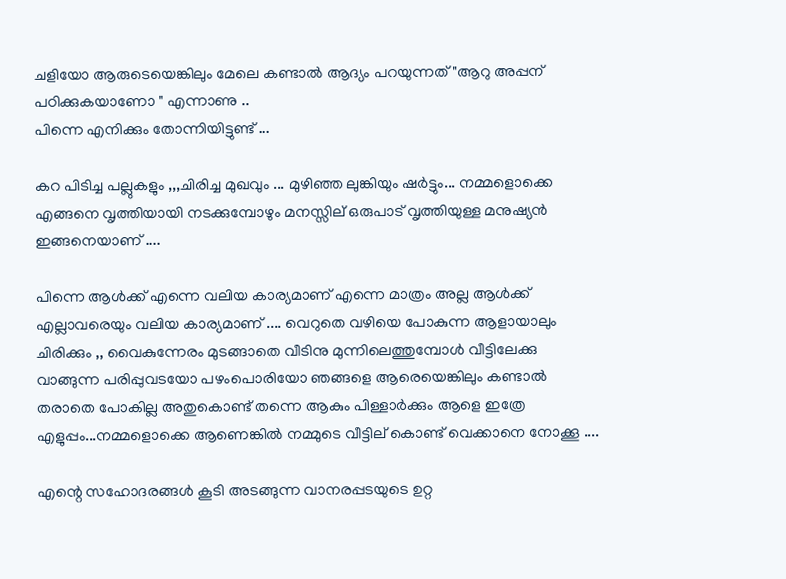ചളിയോ ആരുടെയെങ്കിലും മേലെ കണ്ടാൽ ആദ്യം പറയുന്നത് "ആറു അപ്പന് പഠിക്കുകയാണോ " എന്നാണു ..
പിന്നെ എനിക്കും തോന്നിയിട്ടുണ്ട് ...

കറ പിടിച്ച പല്ലുകളും ,,,ചിരിച്ച മുഖവും ... മുഴിഞ്ഞ ലുങ്കിയും ഷർട്ടും... നമ്മളൊക്കെ എങ്ങനെ വൃത്തിയായി നടക്കുമ്പോഴും മനസ്സില് ഒരുപാട് വൃത്തിയുള്ള മനുഷ്യൻ ഇങ്ങനെയാണ് ....

പിന്നെ ആൾക്ക് എന്നെ വലിയ കാര്യമാണ് എന്നെ മാത്രം അല്ല ആൾക്ക് എല്ലാവരെയും വലിയ കാര്യമാണ് .... വെറുതെ വഴിയെ പോകുന്ന ആളായാലും ചിരിക്കും ,, വൈകുന്നേരം മുടങ്ങാതെ വീടിനു മുന്നിലെത്തുമ്പോൾ വീട്ടിലേക്കു വാങ്ങുന്ന പരിപ്പുവടയോ പഴംപൊരിയോ ഞങ്ങളെ ആരെയെങ്കിലും കണ്ടാൽ തരാതെ പോകില്ല അതുകൊണ്ട് തന്നെ ആകും പിള്ളാർക്കും ആളെ ഇത്രേ എളുപ്പം...നമ്മളൊക്കെ ആണെങ്കിൽ നമ്മുടെ വീട്ടില് കൊണ്ട് വെക്കാനെ നോക്കൂ ....

എന്റെ സഹോദരങ്ങൾ കൂടി അടങ്ങുന്ന വാനരപ്പടയുടെ ഉറ്റ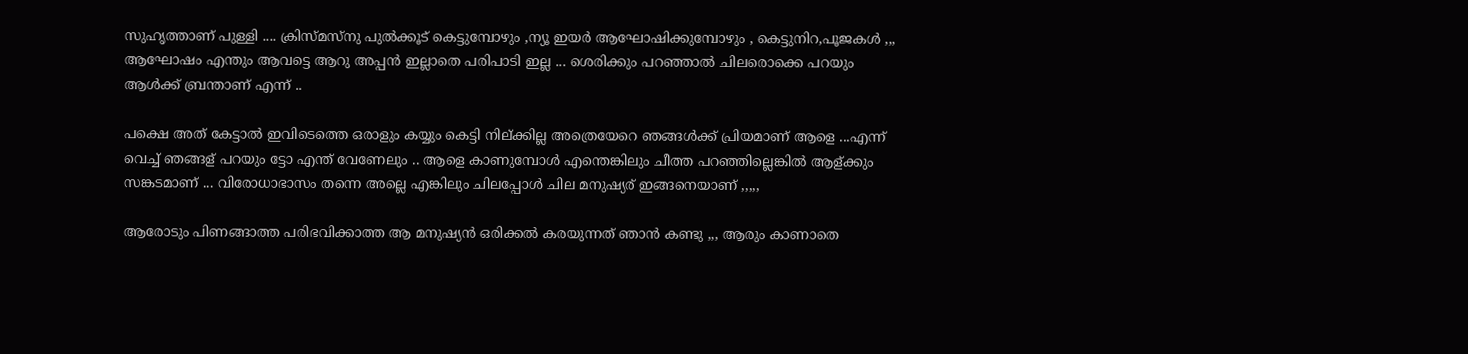സുഹൃത്താണ് പുള്ളി .... ക്രിസ്മസ്നു പുൽക്കൂട്‌ കെട്ടുമ്പോഴും ,ന്യൂ ഇയർ ആഘോഷിക്കുമ്പോഴും , കെട്ടുനിറ,പൂജകൾ ,,, ആഘോഷം എന്തും ആവട്ടെ ആറു അപ്പൻ ഇല്ലാതെ പരിപാടി ഇല്ല ... ശെരിക്കും പറഞ്ഞാൽ ചിലരൊക്കെ പറയും ആൾക്ക് ബ്രന്താണ് എന്ന് ..

പക്ഷെ അത് കേട്ടാൽ ഇവിടെത്തെ ഒരാളും കയ്യും കെട്ടി നില്ക്കില്ല അത്രെയേറെ ഞങ്ങൾക്ക് പ്രിയമാണ് ആളെ ...എന്ന് വെച്ച് ഞങ്ങള് പറയും ട്ടോ എന്ത് വേണേലും .. ആളെ കാണുമ്പോൾ എന്തെങ്കിലും ചീത്ത പറഞ്ഞില്ലെങ്കിൽ ആള്ക്കും സങ്കടമാണ് ... വിരോധാഭാസം തന്നെ അല്ലെ എങ്കിലും ചിലപ്പോൾ ചില മനുഷ്യര് ഇങ്ങനെയാണ് ,,,,,

ആരോടും പിണങ്ങാത്ത പരിഭവിക്കാത്ത ആ മനുഷ്യൻ ഒരിക്കൽ കരയുന്നത് ഞാൻ കണ്ടു ,,, ആരും കാണാതെ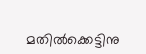മതിൽക്കെട്ടിനു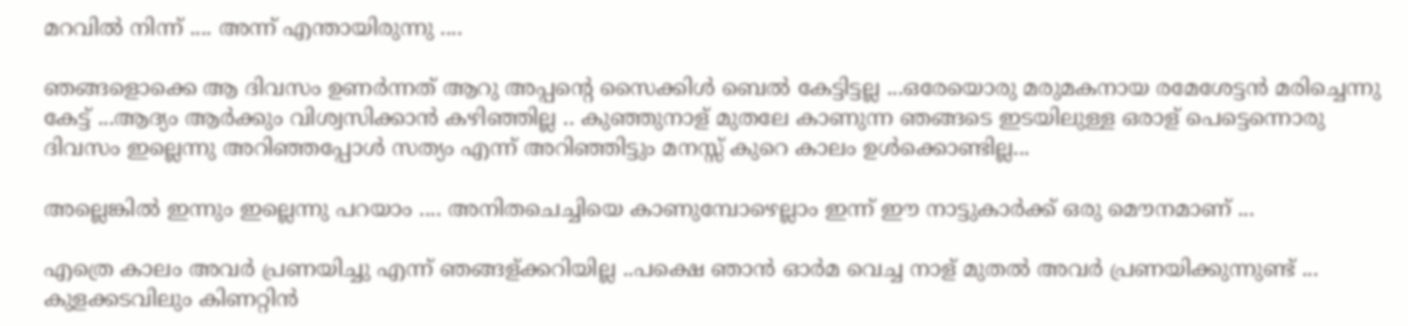മറവിൽ നിന്ന് .... അന്ന് എന്തായിരുന്നു ....

ഞങ്ങളൊക്കെ ആ ദിവസം ഉണർന്നത് ആറു അപ്പന്റെ സൈക്കിൾ ബെൽ കേട്ടിട്ടല്ല ...ഒരേയൊരു മരുമകനായ രമേശേട്ടൻ മരിച്ചെന്നു കേട്ട് ...ആദ്യം ആർക്കും വിശ്വസിക്കാൻ കഴിഞ്ഞില്ല .. കുഞ്ഞുനാള് മുതലേ കാണുന്ന ഞങ്ങടെ ഇടയിലുള്ള ഒരാള് പെട്ടെന്നൊരു ദിവസം ഇല്ലെന്നു അറിഞ്ഞപ്പോൾ സത്യം എന്ന് അറിഞ്ഞിട്ടും മനസ്സ് കുറെ കാലം ഉൾക്കൊണ്ടില്ല...

അല്ലെങ്കിൽ ഇന്നും ഇല്ലെന്നു പറയാം .... അനിതചെച്ചിയെ കാണുമ്പോഴെല്ലാം ഇന്ന് ഈ നാട്ടുകാർക്ക് ഒരു മൌനമാണ് ...

എത്രെ കാലം അവർ പ്രണയിച്ചു എന്ന് ഞങ്ങള്ക്കറിയില്ല ..പക്ഷെ ഞാൻ ഓർമ വെച്ച നാള് മുതൽ അവർ പ്രണയിക്കുന്നുണ്ട് ... കുളക്കടവിലും കിണറ്റിൻ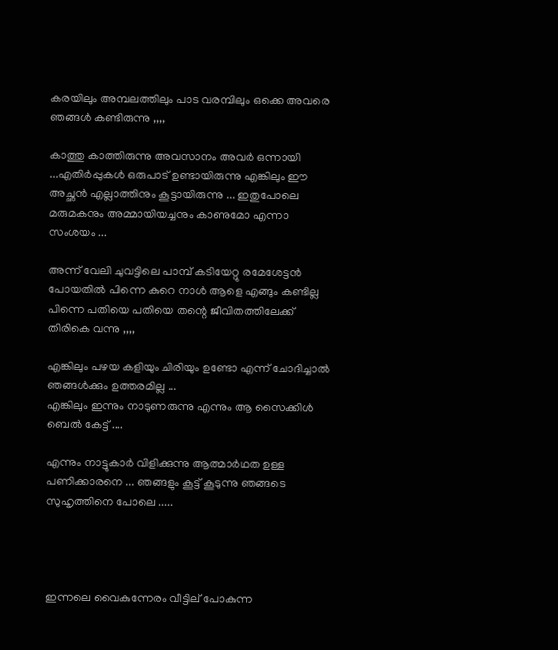കരയിലും അമ്പലത്തിലും പാട വരമ്പിലും ഒക്കെ അവരെ ഞങ്ങൾ കണ്ടിരുന്നു ,,,,

കാത്തു കാത്തിരുന്നു അവസാനം അവർ ഒന്നായി ...എതിർപ്പുകൾ ഒരുപാട് ഉണ്ടായിരുന്നു എങ്കിലും ഈ അച്ഛൻ എല്ലാത്തിനും കൂട്ടായിരുന്നു ... ഇതുപോലെ മരുമകനും അമ്മായിയച്ചനും കാണുമോ എന്നാ സംശയം ...

അന്ന് വേലി ചുവട്ടിലെ പാമ്പ് കടിയേറ്റു രമേശേട്ടൻ പോയതിൽ പിന്നെ കുറെ നാൾ ആളെ എങ്ങും കണ്ടില്ല പിന്നെ പതിയെ പതിയെ തന്റെ ജീവിതത്തിലേക്ക് തിരികെ വന്നു ,,,,

എങ്കിലും പഴയ കളിയും ചിരിയും ഉണ്ടോ എന്ന് ചോദിച്ചാൽ ഞങ്ങൾക്കും ഉത്തരമില്ല ...
എങ്കിലും ഇന്നും നാടുണരുന്നു എന്നും ആ സൈക്കിൾ ബെൽ കേട്ട് ....

എന്നും നാട്ടുകാർ വിളിക്കുന്നു ആത്മാർഥത ഉള്ള പണിക്കാരനെ ... ഞങ്ങളും കൂട്ട് കൂടുന്നു ഞങ്ങടെ സുഹൃത്തിനെ പോലെ .....




ഇന്നലെ വൈകുന്നേരം വീട്ടില് പോകുന്ന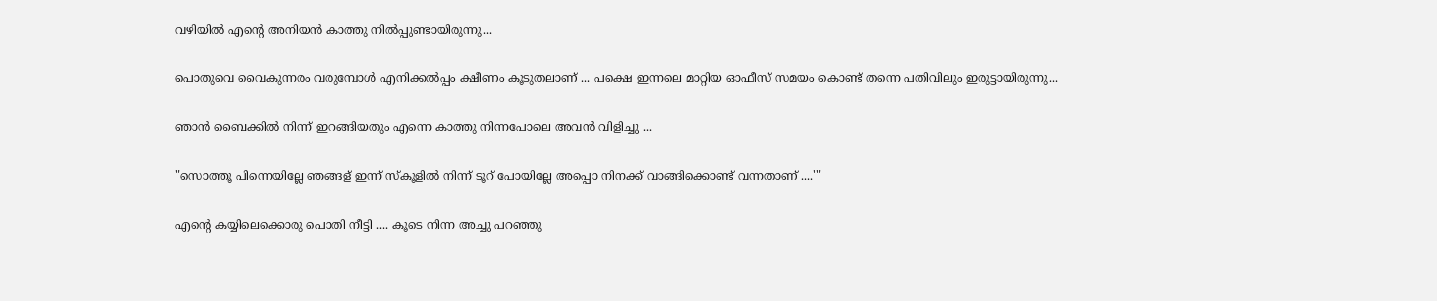വഴിയിൽ എന്റെ അനിയൻ കാത്തു നിൽപ്പുണ്ടായിരുന്നു...

പൊതുവെ വൈകുന്നരം വരുമ്പോൾ എനിക്കൽപ്പം ക്ഷീണം കൂടുതലാണ് ... പക്ഷെ ഇന്നലെ മാറ്റിയ ഓഫീസ് സമയം കൊണ്ട് തന്നെ പതിവിലും ഇരുട്ടായിരുന്നു...

ഞാൻ ബൈക്കിൽ നിന്ന് ഇറങ്ങിയതും എന്നെ കാത്തു നിന്നപോലെ അവൻ വിളിച്ചു ...

"സൊത്തൂ പിന്നെയില്ലേ ഞങ്ങള് ഇന്ന് സ്കൂളിൽ നിന്ന് ടൂറ് പോയില്ലേ അപ്പൊ നിനക്ക് വാങ്ങിക്കൊണ്ട് വന്നതാണ് ....'"

എന്റെ കയ്യിലെക്കൊരു പൊതി നീട്ടി .... കൂടെ നിന്ന അച്ചു പറഞ്ഞു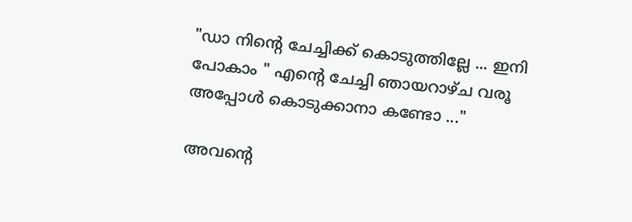"ഡാ നിന്റെ ചേച്ചിക്ക് കൊടുത്തില്ലേ ... ഇനി പോകാം " എന്റെ ചേച്ചി ഞായറാഴ്ച വരൂ അപ്പോൾ കൊടുക്കാനാ കണ്ടോ ..."

അവന്റെ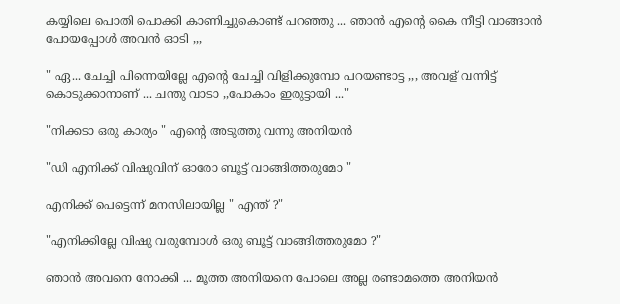കയ്യിലെ പൊതി പൊക്കി കാണിച്ചുകൊണ്ട് പറഞ്ഞു ... ഞാൻ എന്റെ കൈ നീട്ടി വാങ്ങാൻ പോയപ്പോൾ അവൻ ഓടി ,,,

" ഏ... ചേച്ചി പിന്നെയില്ലേ എന്റെ ചേച്ചി വിളിക്കുമ്പോ പറയണ്ടാട്ട ,,, അവള് വന്നിട്ട് കൊടുക്കാനാണ് ... ചന്തു വാടാ ,,പോകാം ഇരുട്ടായി ..."

"നിക്കടാ ഒരു കാര്യം " എന്റെ അടുത്തു വന്നു അനിയൻ

"ഡി എനിക്ക് വിഷുവിന് ഓരോ ബൂട്ട് വാങ്ങിത്തരുമോ "

എനിക്ക് പെട്ടെന്ന് മനസിലായില്ല " എന്ത് ?"

"എനിക്കില്ലേ വിഷു വരുമ്പോൾ ഒരു ബൂട്ട് വാങ്ങിത്തരുമോ ?"

ഞാൻ അവനെ നോക്കി ... മൂത്ത അനിയനെ പോലെ അല്ല രണ്ടാമത്തെ അനിയൻ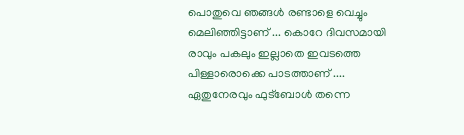പൊതുവെ ഞങ്ങൾ രണ്ടാളെ വെച്ചും മെലിഞ്ഞിട്ടാണ് ... കൊറേ ദിവസമായി രാവും പകലും ഇല്ലാതെ ഇവടത്തെ പിള്ളാരൊക്കെ പാടത്താണ് .... ഏതുനേരവും ഫുട്ബോൾ തന്നെ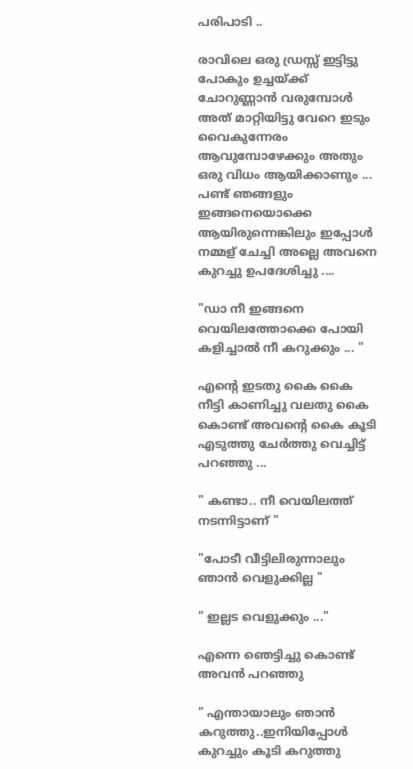പരിപാടി ..

രാവിലെ ഒരു ഡ്രസ്സ്‌ ഇട്ടിട്ടു പോകും ഉച്ചയ്ക്ക് ചോറുണ്ണാൻ വരുമ്പോൾ അത് മാറ്റിയിട്ടു വേറെ ഇടും വൈകുന്നേരം ആവുമ്പോഴേക്കും അതും ഒരു വിധം ആയിക്കാണും ... പണ്ട് ഞങ്ങളും ഇങ്ങനെയൊക്കെ ആയിരുന്നെങ്കിലും ഇപ്പോൾ നമ്മള് ചേച്ചി അല്ലെ അവനെ കുറച്ചു ഉപദേശിച്ചു ....

"ഡാ നീ ഇങ്ങനെ വെയിലത്തോക്കെ പോയി കളിച്ചാൽ നീ കറുക്കും ... "

എന്റെ ഇടതു കൈ കൈ നീട്ടി കാണിച്ചു വലതു കൈ കൊണ്ട് അവന്റെ കൈ കൂടി എടുത്തു ചേർത്തു വെച്ചിട്ട് പറഞ്ഞു ...

" കണ്ടാ.. നീ വെയിലത്ത് നടന്നിട്ടാണ് "

"പോടീ വീട്ടിലിരുന്നാലും ഞാൻ വെളുക്കില്ല "

" ഇല്ലട വെളുക്കും ..."

എന്നെ ഞെട്ടിച്ചു കൊണ്ട് അവൻ പറഞ്ഞു

" എന്തായാലും ഞാൻ കറുത്തു..ഇനിയിപ്പോൾ കുറച്ചും കൂടി കറുത്തു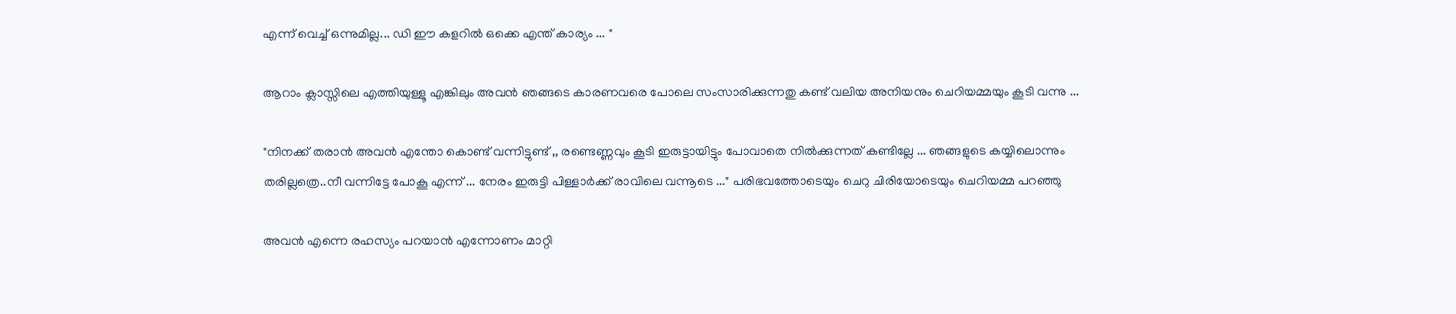എന്ന് വെച്ച് ഒന്നുമില്ല... ഡി ഈ കളറിൽ ഒക്കെ എന്ത് കാര്യം ... "

ആറാം ക്ലാസ്സിലെ എത്തിയുള്ളൂ എങ്കിലും അവൻ ഞങ്ങടെ കാരണവരെ പോലെ സംസാരിക്കുന്നതു കണ്ട് വലിയ അനിയനും ചെറിയമ്മയും കൂടി വന്നു ...

"നിനക്ക് തരാൻ അവൻ എന്തോ കൊണ്ട് വന്നിട്ടുണ്ട് ,, രണ്ടെണ്ണവും കൂടി ഇരുട്ടായിട്ടും പോവാതെ നിൽക്കുന്നത് കണ്ടില്ലേ ... ഞങ്ങളുടെ കയ്യിലൊന്നും തരില്ലത്രെ..നീ വന്നിട്ടേ പോകൂ എന്ന് ... നേരം ഇരുട്ടി പിള്ളാർക്ക് രാവിലെ വന്നൂടെ ..." പരിഭവത്തോടെയും ചെറു ചിരിയോടെയും ചെറിയമ്മ പറഞ്ഞു

അവൻ എന്നെ രഹസ്യം പറയാൻ എന്നോണം മാറ്റി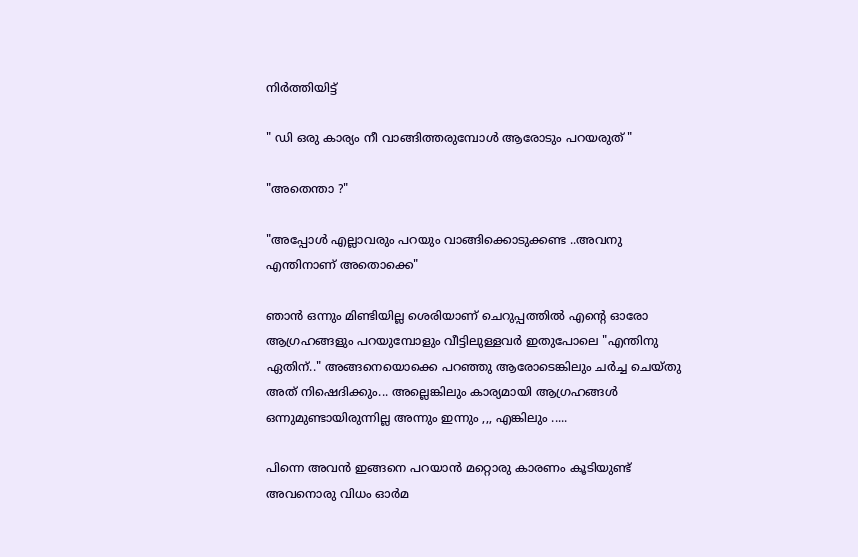നിർത്തിയിട്ട്

" ഡി ഒരു കാര്യം നീ വാങ്ങിത്തരുമ്പോൾ ആരോടും പറയരുത് "

"അതെന്താ ?"

"അപ്പോൾ എല്ലാവരും പറയും വാങ്ങിക്കൊടുക്കണ്ട ..അവനു എന്തിനാണ് അതൊക്കെ"

ഞാൻ ഒന്നും മിണ്ടിയില്ല ശെരിയാണ് ചെറുപ്പത്തിൽ എന്റെ ഓരോ ആഗ്രഹങ്ങളും പറയുമ്പോളും വീട്ടിലുള്ളവർ ഇതുപോലെ "എന്തിനു ഏതിന്.." അങ്ങനെയൊക്കെ പറഞ്ഞു ആരോടെങ്കിലും ചർച്ച ചെയ്തു അത് നിഷെദിക്കും... അല്ലെങ്കിലും കാര്യമായി ആഗ്രഹങ്ങൾ ഒന്നുമുണ്ടായിരുന്നില്ല അന്നും ഇന്നും ,,, എങ്കിലും .....

പിന്നെ അവൻ ഇങ്ങനെ പറയാൻ മറ്റൊരു കാരണം കൂടിയുണ്ട് അവനൊരു വിധം ഓർമ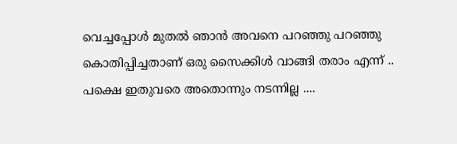വെച്ചപ്പോൾ മുതൽ ഞാൻ അവനെ പറഞ്ഞു പറഞ്ഞു കൊതിപ്പിച്ചതാണ് ഒരു സൈക്കിൾ വാങ്ങി തരാം എന്ന് .. പക്ഷെ ഇതുവരെ അതൊന്നും നടന്നില്ല ....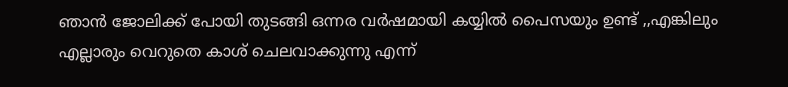ഞാൻ ജോലിക്ക് പോയി തുടങ്ങി ഒന്നര വർഷമായി കയ്യിൽ പൈസയും ഉണ്ട് ,,എങ്കിലും എല്ലാരും വെറുതെ കാശ് ചെലവാക്കുന്നു എന്ന്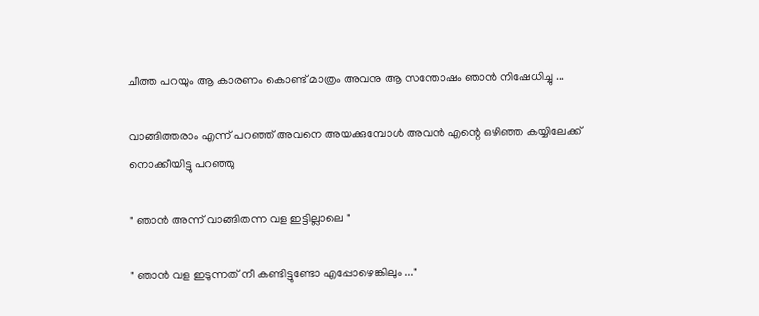ചീത്ത പറയും ആ കാരണം കൊണ്ട് മാത്രം അവനു ആ സന്തോഷം ഞാൻ നിഷേധിച്ചു ...

വാങ്ങിത്തരാം എന്ന് പറഞ്ഞ് അവനെ അയക്കുമ്പോൾ അവൻ എന്റെ ഒഴിഞ്ഞ കയ്യിലേക്ക് നൊക്കീയിട്ടു പറഞ്ഞു

" ഞാൻ അന്ന് വാങ്ങിതന്ന വള ഇട്ടില്ലാലെ "

" ഞാൻ വള ഇടുന്നത് നീ കണ്ടിട്ടുണ്ടോ എപ്പോഴെങ്കിലും ..."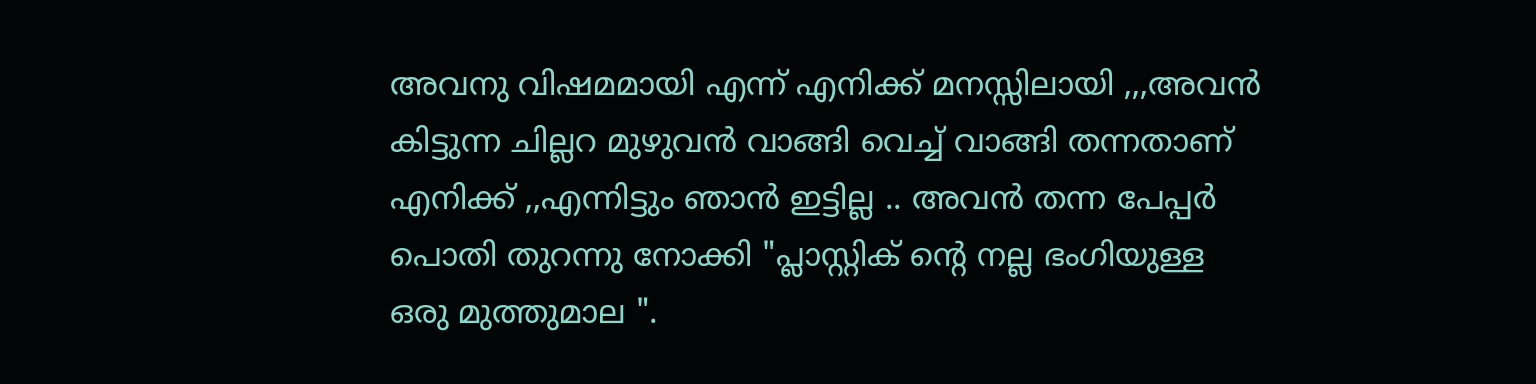അവനു വിഷമമായി എന്ന് എനിക്ക് മനസ്സിലായി ,,,അവൻ കിട്ടുന്ന ചില്ലറ മുഴുവൻ വാങ്ങി വെച്ച് വാങ്ങി തന്നതാണ് എനിക്ക് ,,എന്നിട്ടും ഞാൻ ഇട്ടില്ല .. അവൻ തന്ന പേപ്പർ പൊതി തുറന്നു നോക്കി "പ്ലാസ്റ്റിക്‌ ന്റെ നല്ല ഭംഗിയുള്ള ഒരു മുത്തുമാല ".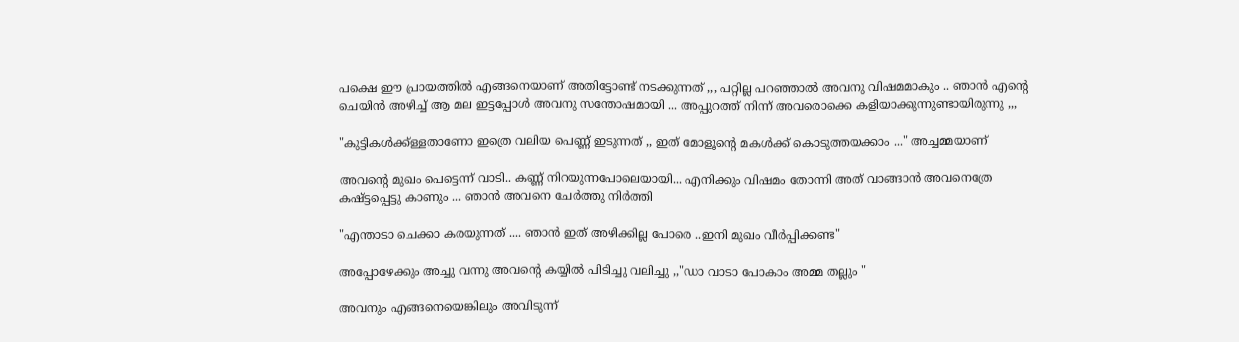പക്ഷെ ഈ പ്രായത്തിൽ എങ്ങനെയാണ് അതിട്ടോണ്ട്‌ നടക്കുന്നത് ,,, പറ്റില്ല പറഞ്ഞാൽ അവനു വിഷമമാകും .. ഞാൻ എന്റെ ചെയിൻ അഴിച്ച് ആ മല ഇട്ടപ്പോൾ അവനു സന്തോഷമായി ... അപ്പുറത്ത് നിന്ന് അവരൊക്കെ കളിയാക്കുന്നുണ്ടായിരുന്നു ,,,

"കുട്ടികൾക്ക്ള്ളതാണോ ഇത്രെ വലിയ പെണ്ണ് ഇടുന്നത് ,, ഇത് മോളൂന്റെ മകൾക്ക് കൊടുത്തയക്കാം ..." അച്ചമ്മയാണ്

അവന്റെ മുഖം പെട്ടെന്ന് വാടി.. കണ്ണ് നിറയുന്നപോലെയായി... എനിക്കും വിഷമം തോന്നി അത് വാങ്ങാൻ അവനെത്രേ കഷ്ട്ടപ്പെട്ടു കാണും ... ഞാൻ അവനെ ചേർത്തു നിർത്തി

"എന്താടാ ചെക്കാ കരയുന്നത് .... ഞാൻ ഇത് അഴിക്കില്ല പോരെ ..ഇനി മുഖം വീർപ്പിക്കണ്ട"

അപ്പോഴേക്കും അച്ചു വന്നു അവന്റെ കയ്യിൽ പിടിച്ചു വലിച്ചു ,,"ഡാ വാടാ പോകാം അമ്മ തല്ലും "

അവനും എങ്ങനെയെങ്കിലും അവിടുന്ന്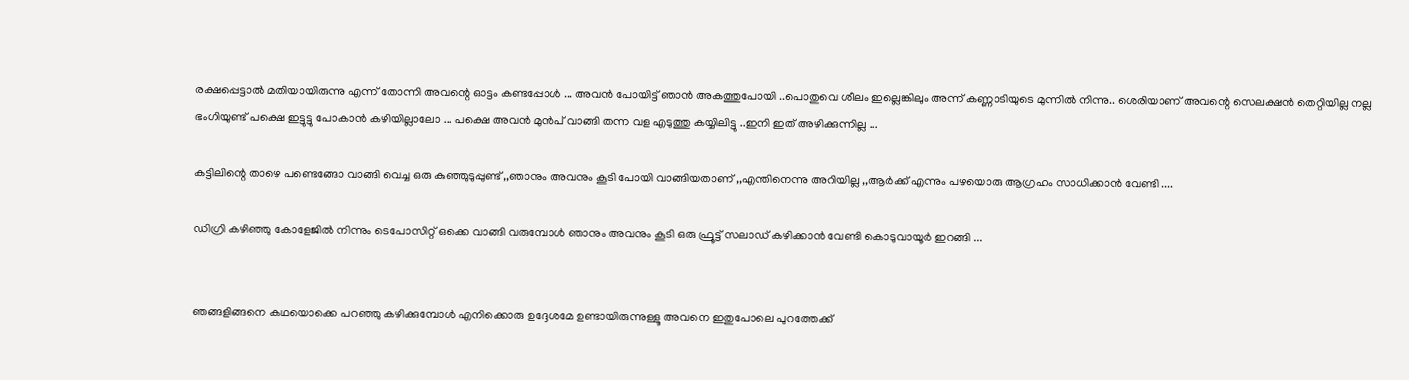രക്ഷപ്പെട്ടാൽ മതിയായിരുന്നു എന്ന് തോന്നി അവന്റെ ഓട്ടം കണ്ടപ്പോൾ ... അവൻ പോയിട്ട് ഞാൻ അകത്തുപോയി ..പൊതുവെ ശീലം ഇല്ലെങ്കിലും അന്ന് കണ്ണാടിയുടെ മുന്നിൽ നിന്നു.. ശെരിയാണ് അവന്റെ സെലക്ഷൻ തെറ്റിയില്ല നല്ല ഭംഗിയുണ്ട് പക്ഷെ ഇട്ടുട്ടു പോകാൻ കഴിയില്ലാലോ ... പക്ഷെ അവൻ മുൻപ് വാങ്ങി തന്ന വള എടുത്തു കയ്യിലിട്ടു ..ഇനി ഇത് അഴിക്കുന്നില്ല ...

കട്ടിലിന്റെ താഴെ പണ്ടെങ്ങോ വാങ്ങി വെച്ച ഒരു കുഞ്ഞുടുപ്പുണ്ട് ,,ഞാനും അവനും കൂടി പോയി വാങ്ങിയതാണ് ,,എന്തിനെന്നു അറിയില്ല ,,ആർക്ക് എന്നും പഴയൊരു ആഗ്രഹം സാധിക്കാൻ വേണ്ടി ....

ഡിഗ്രി കഴിഞ്ഞു കോളേജിൽ നിന്നും ടെപോസിറ്റ്‌ ഒക്കെ വാങ്ങി വരുമ്പോൾ ഞാനും അവനും കൂടി ഒരു ഫ്രൂട്ട് സലാഡ് കഴിക്കാൻ വേണ്ടി കൊടുവായൂർ ഇറങ്ങി ...


ഞങ്ങളിങ്ങനെ കഥയൊക്കെ പറഞ്ഞു കഴിക്കുമ്പോൾ എനിക്കൊരു ഉദ്ദേശമേ ഉണ്ടായിരുന്നുള്ളൂ അവനെ ഇതുപോലെ പുറത്തേക്ക്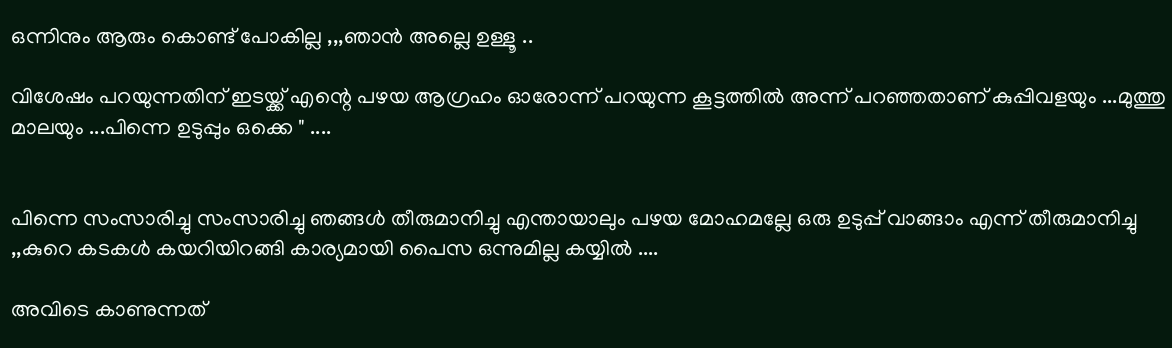ഒന്നിനും ആരും കൊണ്ട് പോകില്ല ,,,ഞാൻ അല്ലെ ഉള്ളൂ ..

വിശേഷം പറയുന്നതിന് ഇടയ്ക്ക് എന്റെ പഴയ ആഗ്രഹം ഓരോന്ന് പറയുന്ന കൂട്ടത്തിൽ അന്ന് പറഞ്ഞതാണ് കുപ്പിവളയും ...മുത്തു മാലയും ...പിന്നെ ഉടുപ്പും ഒക്കെ " ....


പിന്നെ സംസാരിച്ചു സംസാരിച്ചു ഞങ്ങൾ തീരുമാനിച്ചു എന്തായാലും പഴയ മോഹമല്ലേ ഒരു ഉടുപ്പ് വാങ്ങാം എന്ന് തീരുമാനിച്ചു ,,കുറെ കടകൾ കയറിയിറങ്ങി കാര്യമായി പൈസ ഒന്നുമില്ല കയ്യിൽ ....

അവിടെ കാണുന്നത്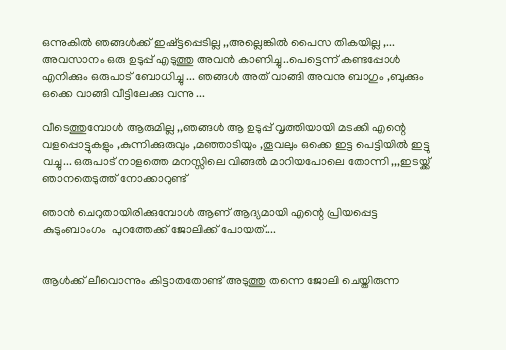ഒന്നുകിൽ ഞങ്ങൾക്ക് ഇഷ്ട്ടപ്പെടില്ല ,,അല്ലെങ്കിൽ പൈസ തികയില്ല ,... അവസാനം ഒരു ഉടുപ്പ് എടുത്തു അവൻ കാണിച്ചു..പെട്ടെന്ന് കണ്ടപ്പോൾ എനിക്കും ഒരുപാട് ബോധിച്ചു ... ഞങ്ങൾ അത് വാങ്ങി അവനു ബാഗും ,ബുക്കും ഒക്കെ വാങ്ങി വീട്ടിലേക്കു വന്നു ...

വീടെത്തുമ്പോൾ ആരുമില്ല ,,ഞങ്ങൾ ആ ഉടുപ്പ് വൃത്തിയായി മടക്കി എന്റെ വളപ്പൊട്ടുകളും ,കുന്നിക്കുരുവും ,മഞ്ഞാടിയും ,തൂവലും ഒക്കെ ഇട്ട പെട്ടിയിൽ ഇട്ടു വച്ചു... ഒരുപാട് നാളത്തെ മനസ്സിലെ വിങ്ങൽ മാറിയപോലെ തോന്നി ,,,ഇടയ്ക്ക് ഞാനതെടുത്ത് നോക്കാറുണ്ട്

ഞാൻ ചെറുതായിരിക്കുമ്പോൾ ആണ് ആദ്യമായി എന്റെ പ്രിയപ്പെട്ട കുടുംബാംഗം  പുറത്തേക്ക് ജോലിക്ക് പോയത്....


ആൾക്ക് ലീവൊന്നും കിട്ടാതതോണ്ട് അടുത്തു തന്നെ ജോലി ചെയ്തിരുന്ന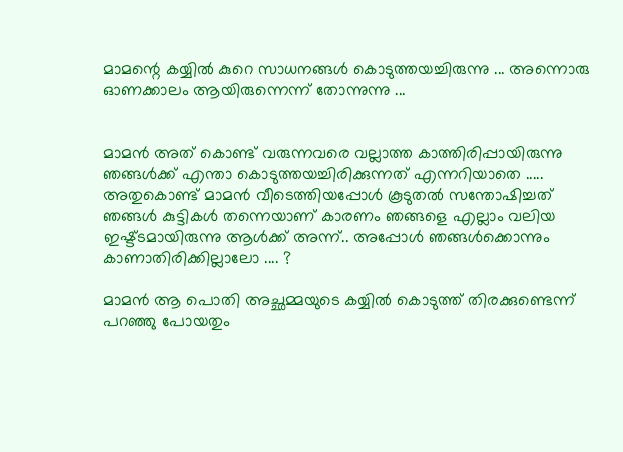മാമന്റെ കയ്യിൽ കുറെ സാധനങ്ങൾ കൊടുത്തയച്ചിരുന്നു ... അന്നൊരു ഓണക്കാലം ആയിരുന്നെന്ന് തോന്നുന്നു ...


മാമൻ അത് കൊണ്ട് വരുന്നവരെ വല്ലാത്ത കാത്തിരിപ്പായിരുന്നു ഞങ്ങൾക്ക് എന്താ കൊടുത്തയച്ചിരിക്കുന്നത് എന്നറിയാതെ ..... അതുകൊണ്ട് മാമൻ വീടെത്തിയപ്പോൾ കൂടുതൽ സന്തോഷിച്ചത്‌ ഞങ്ങൾ കുട്ടികൾ തന്നെയാണ് കാരണം ഞങ്ങളെ എല്ലാം വലിയ ഇഷ്ട്ടമായിരുന്നു ആൾക്ക് അന്ന്.. അപ്പോൾ ഞങ്ങൾക്കൊന്നും കാണാതിരിക്കില്ലാലോ .... ?

മാമൻ ആ പൊതി അച്ഛമ്മയുടെ കയ്യിൽ കൊടുത്ത് തിരക്കുണ്ടെന്ന് പറഞ്ഞു പോയതും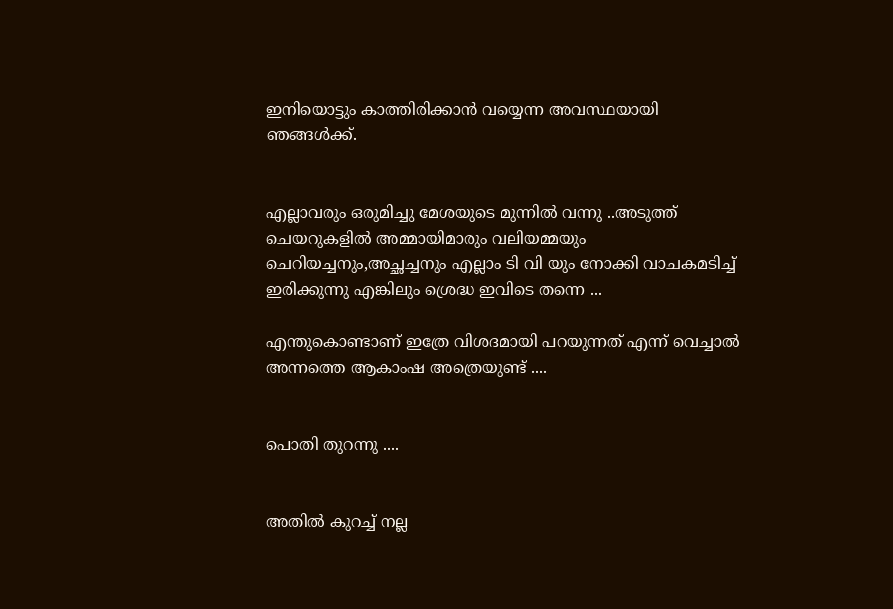ഇനിയൊട്ടും കാത്തിരിക്കാൻ വയ്യെന്ന അവസ്ഥയായി ഞങ്ങൾക്ക്.


എല്ലാവരും ഒരുമിച്ചു മേശയുടെ മുന്നിൽ വന്നു ..അടുത്ത് ചെയറുകളിൽ അമ്മായിമാരും വലിയമ്മയും ചെറിയച്ചനും,അച്ഛച്ചനും എല്ലാം ടി വി യും നോക്കി വാചകമടിച്ച് ഇരിക്കുന്നു എങ്കിലും ശ്രെദ്ധ ഇവിടെ തന്നെ ...

എന്തുകൊണ്ടാണ് ഇത്രേ വിശദമായി പറയുന്നത് എന്ന് വെച്ചാൽ അന്നത്തെ ആകാംഷ അത്രെയുണ്ട് ....


പൊതി തുറന്നു ....


അതിൽ കുറച്ച് നല്ല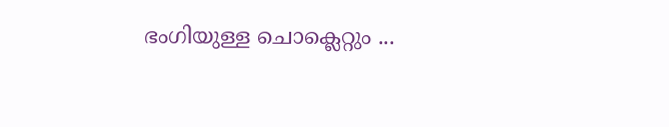ഭംഗിയുള്ള ചൊക്ലെറ്റും ...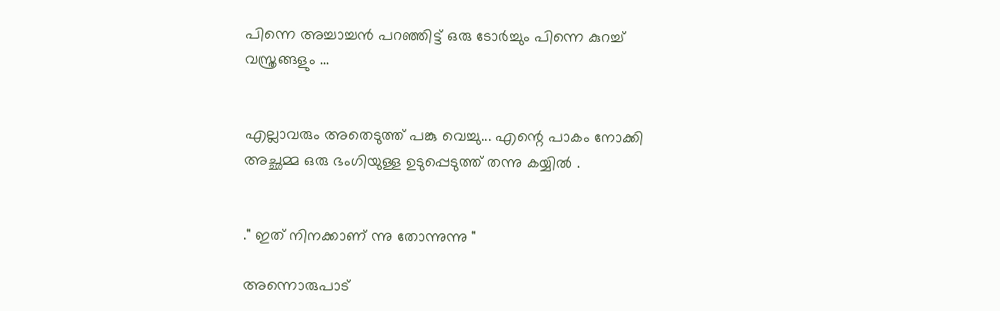പിന്നെ അച്ചാച്ചൻ പറഞ്ഞിട്ട് ഒരു ടോർച്ചും പിന്നെ കുറച്ച് വസ്ത്രങ്ങളും ...


എല്ലാവരും അതെടുത്ത് പങ്കു വെച്ചു... എന്റെ പാകം നോക്കി അച്ഛമ്മ ഒരു ഭംഗിയുള്ള ഉടുപ്പെടുത്ത് തന്നു കയ്യിൽ .


." ഇത് നിനക്കാണ് ന്നു തോന്നുന്നു "

അന്നൊരുപാട്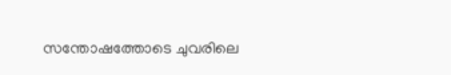സന്തോഷത്തോടെ ചുവരിലെ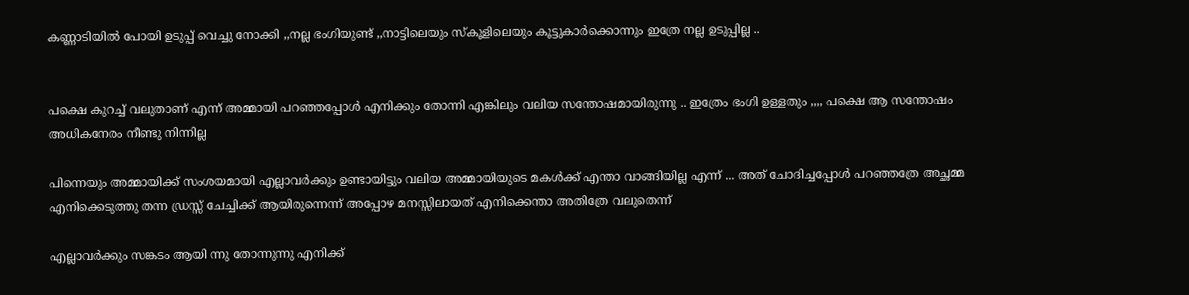കണ്ണാടിയിൽ പോയി ഉടുപ്പ് വെച്ചു നോക്കി ,,നല്ല ഭംഗിയുണ്ട് ,,നാട്ടിലെയും സ്കൂളിലെയും കൂട്ടുകാർക്കൊന്നും ഇത്രേ നല്ല ഉടുപ്പില്ല ..


പക്ഷെ കുറച്ച് വലുതാണ് എന്ന് അമ്മായി പറഞ്ഞപ്പോൾ എനിക്കും തോന്നി എങ്കിലും വലിയ സന്തോഷമായിരുന്നു .. ഇത്രേം ഭംഗി ഉള്ളതും ,,,, പക്ഷെ ആ സന്തോഷം അധികനേരം നീണ്ടു നിന്നില്ല

പിന്നെയും അമ്മായിക്ക് സംശയമായി എല്ലാവർക്കും ഉണ്ടായിട്ടും വലിയ അമ്മായിയുടെ മകൾക്ക് എന്താ വാങ്ങിയില്ല എന്ന് ... അത് ചോദിച്ചപ്പോൾ പറഞ്ഞത്രേ അച്ഛമ്മ എനിക്കെടുത്തു തന്ന ഡ്രസ്സ്‌ ചേച്ചിക്ക് ആയിരുന്നെന്ന് അപ്പോഴ മനസ്സിലായത്‌ എനിക്കെന്താ അതിത്രേ വലുതെന്ന്

എല്ലാവർക്കും സങ്കടം ആയി ന്നു തോന്നുന്നു എനിക്ക്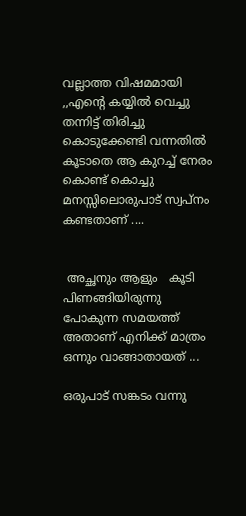വല്ലാത്ത വിഷമമായി ,,എന്റെ കയ്യിൽ വെച്ചു തന്നിട്ട് തിരിച്ചു കൊടുക്കേണ്ടി വന്നതിൽ കൂടാതെ ആ കുറച്ച് നേരം കൊണ്ട് കൊച്ചു മനസ്സിലൊരുപാട് സ്വപ്നം കണ്ടതാണ് ....


 അച്ഛനും ആളും   കൂടി പിണങ്ങിയിരുന്നു  പോകുന്ന സമയത്ത് അതാണ്‌ എനിക്ക് മാത്രം ഒന്നും വാങ്ങാതായത് ...

ഒരുപാട് സങ്കടം വന്നു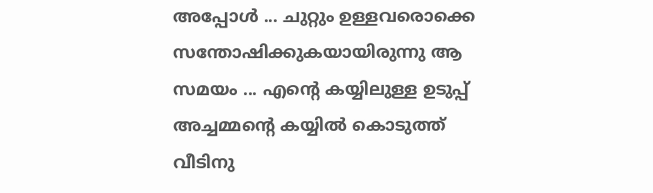അപ്പോൾ ... ചുറ്റും ഉള്ളവരൊക്കെ സന്തോഷിക്കുകയായിരുന്നു ആ സമയം ... എന്റെ കയ്യിലുള്ള ഉടുപ്പ് അച്ചമ്മന്റെ കയ്യിൽ കൊടുത്ത് വീടിനു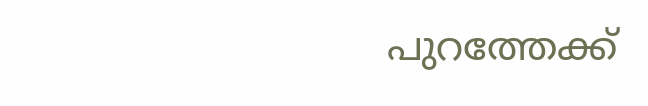പുറത്തേക്ക്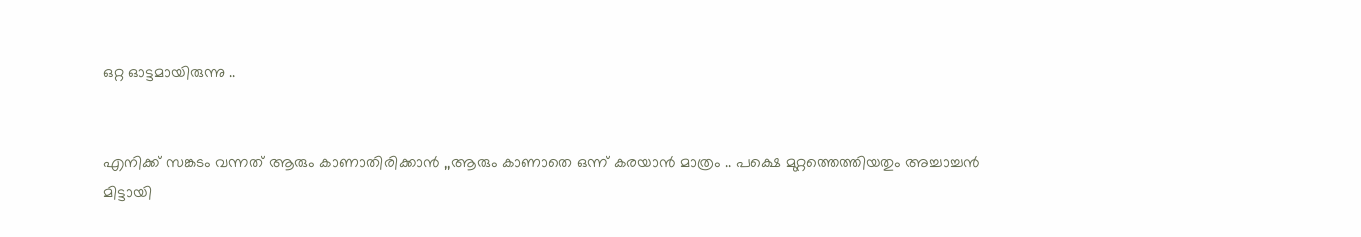ഒറ്റ ഓട്ടമായിരുന്നു ..


എനിക്ക് സങ്കടം വന്നത് ആരും കാണാതിരിക്കാൻ ,,ആരും കാണാതെ ഒന്ന് കരയാൻ മാത്രം .. പക്ഷെ മുറ്റത്തെത്തിയതും അച്ചാച്ചൻ മിട്ടായി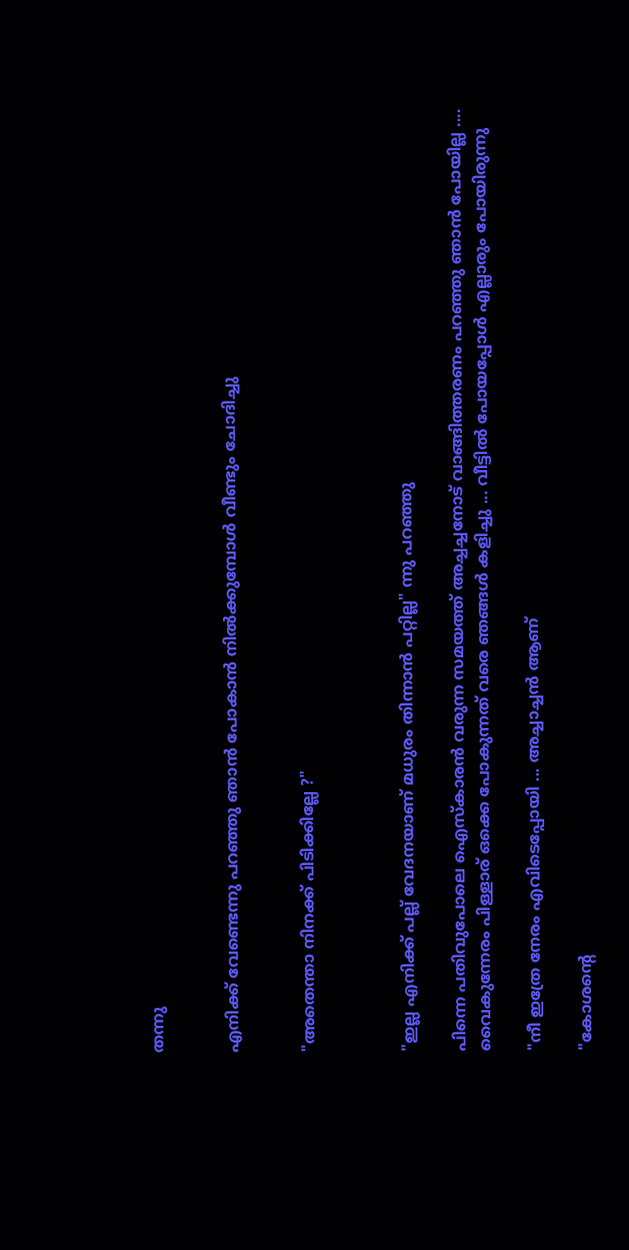തന്നു


എനിക്ക് വേണ്ടെന്നു പറഞ്ഞു ഞാൻ പോകാൻ നിൽക്കുമ്പോൾ വീണ്ടും ചോദിച്ചു


"അതെന്താ നിനക്ക് പിടിക്കില്ലേ ?"



"ഇല്ല എനിക്ക് പല്ല് വേദനയാണ് മധുരം തിന്നാൻ പറ്റില്ല" ന്നു പറഞ്ഞു

പിന്നെ പതിവുപോലെ ഐസ്കാരൻ വരുന്ന സമയത്ത് അച്ചച്ചനോട് വാങ്ങിത്തരണം പറഞ്ഞു ഞാൻ പോയില്ല .... വൈകുന്നേരം പിള്ളാര് ഒക്കെ പോകുന്നത് വരെ ഞങ്ങൾ കളിച്ചു ... വീട്ടിൽ പോയപ്പോൾ എല്ലാരും പോയിരുന്നു

"നീ ഇത്രേ നേരം എവിടെപ്പോയി ... അച്ചാച്ചൻ ആണ്

"കോശന്റെ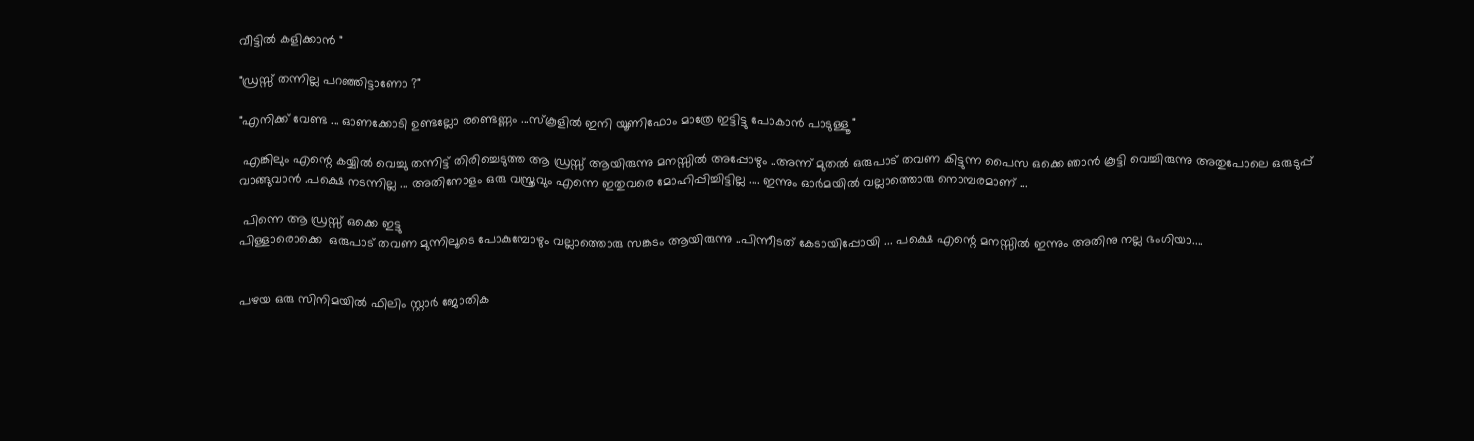വീട്ടിൽ കളിക്കാൻ "

"ഡ്രസ്സ്‌ തന്നില്ല പറഞ്ഞിട്ടാണോ ?"

"എനിക്ക് വേണ്ട ... ഓണക്കോടി ഉണ്ടല്ലോ രണ്ടെണ്ണം ...സ്കൂളിൽ ഇനി യൂണിഫോം മാത്രേ ഇട്ടിട്ടു പോകാൻ പാടുള്ളൂ "

 എങ്കിലും എന്റെ കയ്യിൽ വെച്ചു തന്നിട്ട് തിരിച്ചെടുത്ത ആ ഡ്രസ്സ്‌ ആയിരുന്നു മനസ്സിൽ അപ്പോഴും ..അന്ന് മുതൽ ഒരുപാട് തവണ കിട്ടുന്ന പൈസ ഒക്കെ ഞാൻ കൂട്ടി വെച്ചിരുന്നു അതുപോലെ ഒരുടുപ്പ്‌ വാങ്ങുവാൻ .പക്ഷെ നടന്നില്ല ... അതിനോളം ഒരു വസ്ത്രവും എന്നെ ഇതുവരെ മോഹിപ്പിച്ചിട്ടില്ല .... ഇന്നും ഓർമയിൽ വല്ലാത്തൊരു നൊമ്പരമാണ് ...

 പിന്നെ ആ ഡ്രസ്സ്‌ ഒക്കെ ഇട്ടു
പിള്ളാരൊക്കെ  ഒരുപാട് തവണ മുന്നിലൂടെ പോകുമ്പോഴും വല്ലാത്തൊരു സങ്കടം ആയിരുന്നു ..പിന്നീടത്‌ കേടായിപ്പോയി ... പക്ഷെ എന്റെ മനസ്സിൽ ഇന്നും അതിനു നല്ല ഭംഗിയാ....


പഴയ ഒരു സിനിമയിൽ ഫിലിം സ്റ്റാർ ജോതിക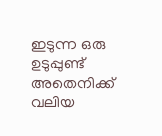ഇടുന്ന ഒരു ഉടുപ്പുണ്ട് അതെനിക്ക് വലിയ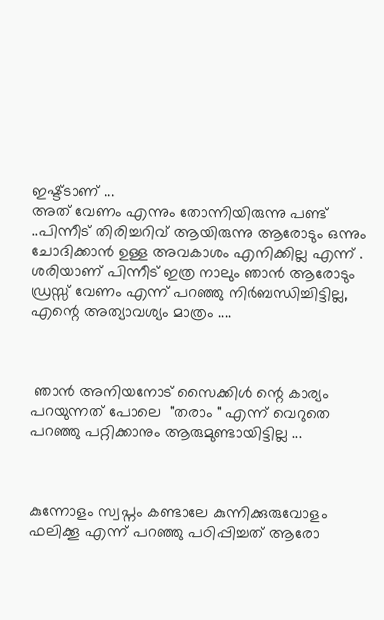ഇഷ്ട്ടാണ് ...
അത് വേണം എന്നും തോന്നിയിരുന്നു പണ്ട് ..പിന്നീട് തിരിച്ചറിവ് ആയിരുന്നു ആരോടും ഒന്നും ചോദിക്കാൻ ഉള്ള അവകാശം എനിക്കില്ല എന്ന് . ശരിയാണ് പിന്നീട് ഇത്ര നാലും ഞാൻ ആരോടും ഡ്രസ്സ്‌ വേണം എന്ന് പറഞ്ഞു നിർബന്ധിച്ചിട്ടില്ല, എന്റെ അത്യാവശ്യം മാത്രം ....



 ഞാൻ അനിയനോട് സൈക്കിൾ ന്റെ കാര്യം പറയുന്നത് പോലെ  "തരാം " എന്ന് വെറുതെ പറഞ്ഞു പറ്റിക്കാനും ആരുമുണ്ടായിട്ടില്ല ...



കുന്നോളം സ്വപ്നം കണ്ടാലേ കുന്നിക്കുരുവോളം ഫലിക്കൂ എന്ന് പറഞ്ഞു പഠിപ്പിച്ചത് ആരോ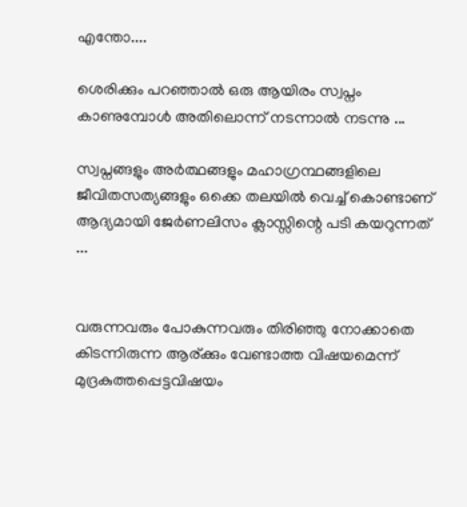എന്തോ....

ശെരിക്കും പറഞ്ഞാൽ ഒരു ആയിരം സ്വപ്നം കാണുമ്പോൾ അതിലൊന്ന് നടന്നാൽ നടന്നു ...

സ്വപ്നങ്ങളും അർത്ഥങ്ങളും മഹാഗ്രന്ഥങ്ങളിലെ ജീവിതസത്യങ്ങളും ഒക്കെ തലയിൽ വെച്ച് കൊണ്ടാണ് ആദ്യമായി ജേർണലിസം ക്ലാസ്സിന്റെ പടി കയറുന്നത് ...


വരുന്നവരും പോകുന്നവരും തിരിഞ്ഞു നോക്കാതെ കിടന്നിരുന്ന ആര്ക്കും വേണ്ടാത്ത വിഷയമെന്ന് മുദ്രകുത്തപ്പെട്ടവിഷയം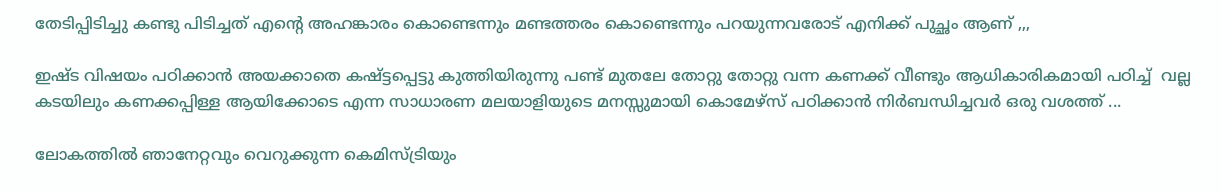തേടിപ്പിടിച്ചു കണ്ടു പിടിച്ചത് എന്റെ അഹങ്കാരം കൊണ്ടെന്നും മണ്ടത്തരം കൊണ്ടെന്നും പറയുന്നവരോട് എനിക്ക് പുച്ഛം ആണ് ,,,

ഇഷ്ട വിഷയം പഠിക്കാൻ അയക്കാതെ കഷ്ട്ടപ്പെട്ടു കുത്തിയിരുന്നു പണ്ട് മുതലേ തോറ്റു തോറ്റു വന്ന കണക്ക് വീണ്ടും ആധികാരികമായി പഠിച്ച്  വല്ല കടയിലും കണക്കപ്പിള്ള ആയിക്കോടെ എന്ന സാധാരണ മലയാളിയുടെ മനസ്സുമായി കൊമേഴ്സ് പഠിക്കാൻ നിർബന്ധിച്ചവർ ഒരു വശത്ത്‌ ...

ലോകത്തിൽ ഞാനേറ്റവും വെറുക്കുന്ന കെമിസ്ട്രിയും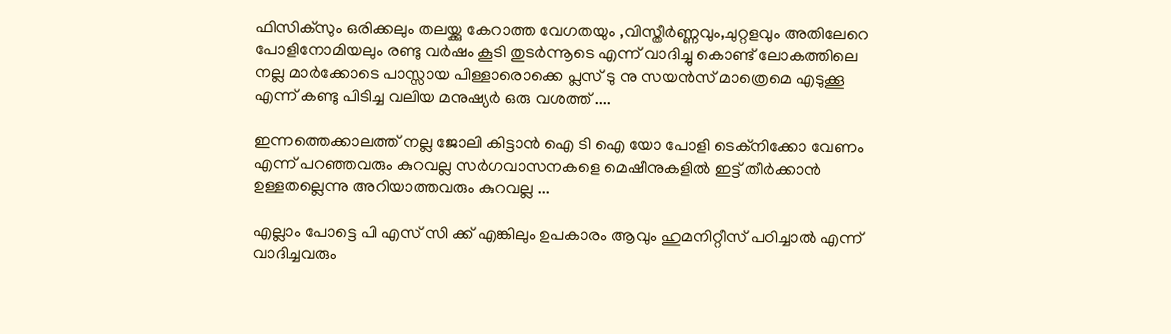ഫിസിക്സും ഒരിക്കലും തലയ്ക്കു കേറാത്ത വേഗതയും ,വിസ്തീർണ്ണവും,ചുറ്റളവും അതിലേറെ പോളിനോമിയലും രണ്ടു വർഷം കൂടി തുടർന്നൂടെ എന്ന് വാദിച്ചു കൊണ്ട് ലോകത്തിലെ നല്ല മാർക്കോടെ പാസ്സായ പിള്ളാരൊക്കെ പ്ലസ്‌ ടു നു സയൻസ് മാത്രെമെ എടുക്കൂ എന്ന് കണ്ടു പിടിച്ച വലിയ മനുഷ്യർ ഒരു വശത്ത്‌ ....

ഇന്നത്തെക്കാലത്ത് നല്ല ജോലി കിട്ടാൻ ഐ ടി ഐ യോ പോളി ടെക്നിക്കോ വേണം എന്ന് പറഞ്ഞവരും കുറവല്ല സർഗവാസനകളെ മെഷീനുകളിൽ ഇട്ട് തീർക്കാൻ ഉള്ളതല്ലെന്നു അറിയാത്തവരും കുറവല്ല ...

എല്ലാം പോട്ടെ പി എസ് സി ക്ക് എങ്കിലും ഉപകാരം ആവും ഹുമനിറ്റീസ് പഠിച്ചാൽ എന്ന് വാദിച്ചവരും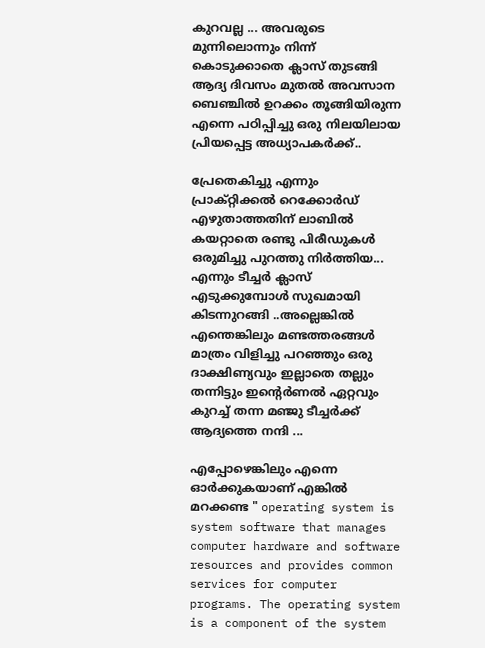കുറവല്ല ... അവരുടെ മുന്നിലൊന്നും നിന്ന് കൊടുക്കാതെ ക്ലാസ് തുടങ്ങി ആദ്യ ദിവസം മുതൽ അവസാന ബെഞ്ചിൽ ഉറക്കം തൂങ്ങിയിരുന്ന എന്നെ പഠിപ്പിച്ചു ഒരു നിലയിലായ പ്രിയപ്പെട്ട അധ്യാപകർക്ക്..

പ്രേതെകിച്ചു എന്നും പ്രാക്റ്റിക്കൽ റെക്കോർഡ്‌ എഴുതാത്തതിന് ലാബിൽ കയറ്റാതെ രണ്ടു പിരീഡുകൾ ഒരുമിച്ചു പുറത്തു നിർത്തിയ... എന്നും ടീച്ചർ ക്ലാസ് എടുക്കുമ്പോൾ സുഖമായി കിടന്നുറങ്ങി ..അല്ലെങ്കിൽ എന്തെങ്കിലും മണ്ടത്തരങ്ങൾ മാത്രം വിളിച്ചു പറഞ്ഞും ഒരു ദാക്ഷിണ്യവും ഇല്ലാതെ തല്ലും തന്നിട്ടും ഇന്റെർണൽ ഏറ്റവും കുറച്ച് തന്ന മഞ്ജു ടീച്ചർക്ക് ആദ്യത്തെ നന്ദി ...

എപ്പോഴെങ്കിലും എന്നെ ഓർക്കുകയാണ് എങ്കിൽ മറക്കണ്ട " operating system is system software that manages computer hardware and software resources and provides common services for computer programs. The operating system is a component of the system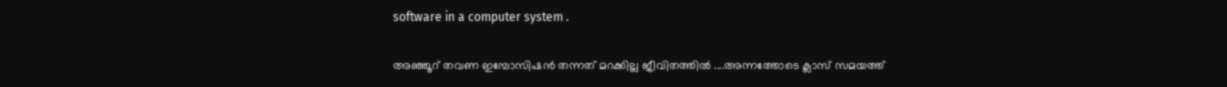software in a computer system .

അഞ്ഞൂറ് തവണ ഇമ്പോസിഷൻ തന്നത് മറക്കില്ല ജീവിതത്തിൽ ....അന്നത്തോടെ ക്ലാസ് സമയത്ത്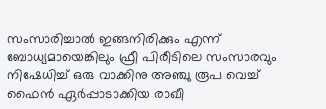സംസാരിച്ചാൽ ഇങ്ങനിരിക്കും എന്ന് ബോധ്യമായെങ്കിലും ഫ്രീ പിരീടിലെ സംസാരവും നിഷേധിച്ച് ഒരു വാക്കിനു അഞ്ചു രൂപ വെച്ച് ഫൈൻ ഏർപ്പാടാക്കിയ രാഖീ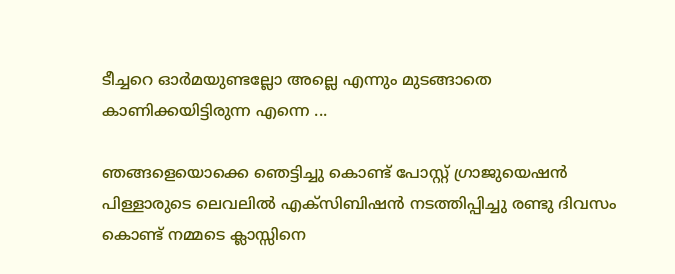ടീച്ചറെ ഓർമയുണ്ടല്ലോ അല്ലെ എന്നും മുടങ്ങാതെ കാണിക്കയിട്ടിരുന്ന എന്നെ ...

ഞങ്ങളെയൊക്കെ ഞെട്ടിച്ചു കൊണ്ട് പോസ്റ്റ്‌ ഗ്രാജുയെഷൻ പിള്ളാരുടെ ലെവലിൽ എക്സിബിഷൻ നടത്തിപ്പിച്ചു രണ്ടു ദിവസം കൊണ്ട് നമ്മടെ ക്ലാസ്സിനെ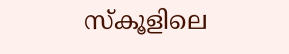സ്കൂളിലെ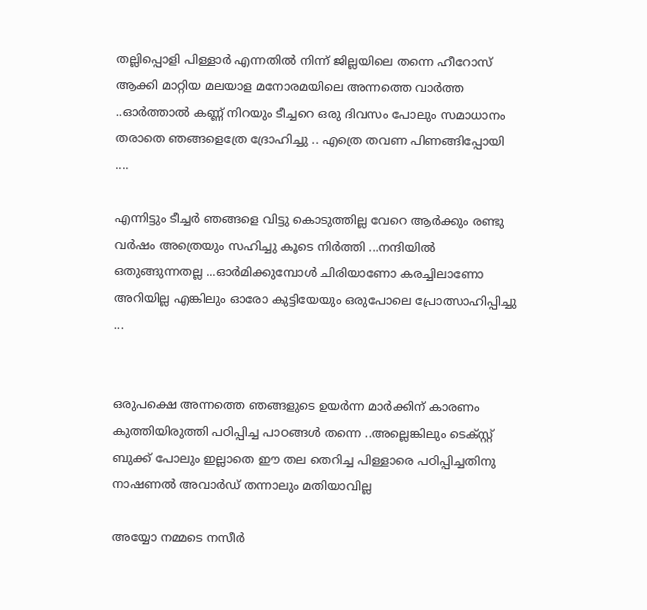തല്ലിപ്പൊളി പിള്ളാർ എന്നതിൽ നിന്ന് ജില്ലയിലെ തന്നെ ഹീറോസ് ആക്കി മാറ്റിയ മലയാള മനോരമയിലെ അന്നത്തെ വാർത്ത ..ഓർത്താൽ കണ്ണ് നിറയും ടീച്ചറെ ഒരു ദിവസം പോലും സമാധാനം തരാതെ ഞങ്ങളെത്രേ ദ്രോഹിച്ചു .. എത്രെ തവണ പിണങ്ങിപ്പോയി ....

എന്നിട്ടും ടീച്ചർ ഞങ്ങളെ വിട്ടു കൊടുത്തില്ല വേറെ ആർക്കും രണ്ടു വർഷം അത്രെയും സഹിച്ചു കൂടെ നിർത്തി ...നന്ദിയിൽ ഒതുങ്ങുന്നതല്ല ...ഓർമിക്കുമ്പോൾ ചിരിയാണോ കരച്ചിലാണോ അറിയില്ല എങ്കിലും ഓരോ കുട്ടിയേയും ഒരുപോലെ പ്രോത്സാഹിപ്പിച്ചു ...


ഒരുപക്ഷെ അന്നത്തെ ഞങ്ങളുടെ ഉയർന്ന മാർക്കിന് കാരണം കുത്തിയിരുത്തി പഠിപ്പിച്ച പാഠങ്ങൾ തന്നെ ..അല്ലെങ്കിലും ടെക്സ്റ്റ്‌ ബുക്ക്‌ പോലും ഇല്ലാതെ ഈ തല തെറിച്ച പിള്ളാരെ പഠിപ്പിച്ചതിനു നാഷണൽ അവാർഡ്‌ തന്നാലും മതിയാവില്ല

അയ്യോ നമ്മടെ നസീർ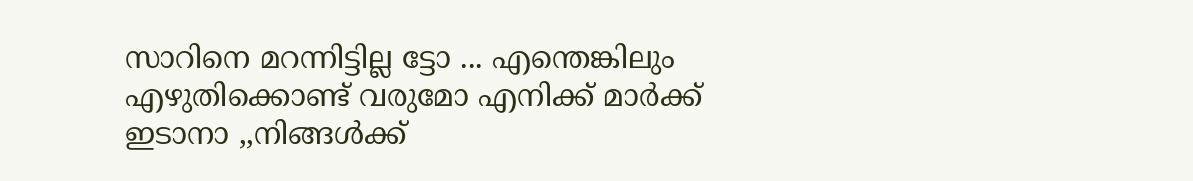സാറിനെ മറന്നിട്ടില്ല ട്ടോ ... എന്തെങ്കിലും എഴുതിക്കൊണ്ട് വരുമോ എനിക്ക് മാർക്ക്‌ ഇടാനാ ,,നിങ്ങൾക്ക്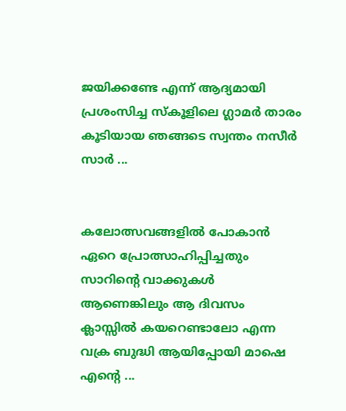ജയിക്കണ്ടേ എന്ന് ആദ്യമായി പ്രശംസിച്ച സ്കൂളിലെ ഗ്ലാമർ താരം കൂടിയായ ഞങ്ങടെ സ്വന്തം നസീർ സാർ ...


കലോത്സവങ്ങളിൽ പോകാൻ ഏറെ പ്രോത്സാഹിപ്പിച്ചതും സാറിന്റെ വാക്കുകൾ ആണെങ്കിലും ആ ദിവസം ക്ലാസ്സിൽ കയറെണ്ടാലോ എന്ന വക്ര ബുദ്ധി ആയിപ്പോയി മാഷെ എന്റെ ...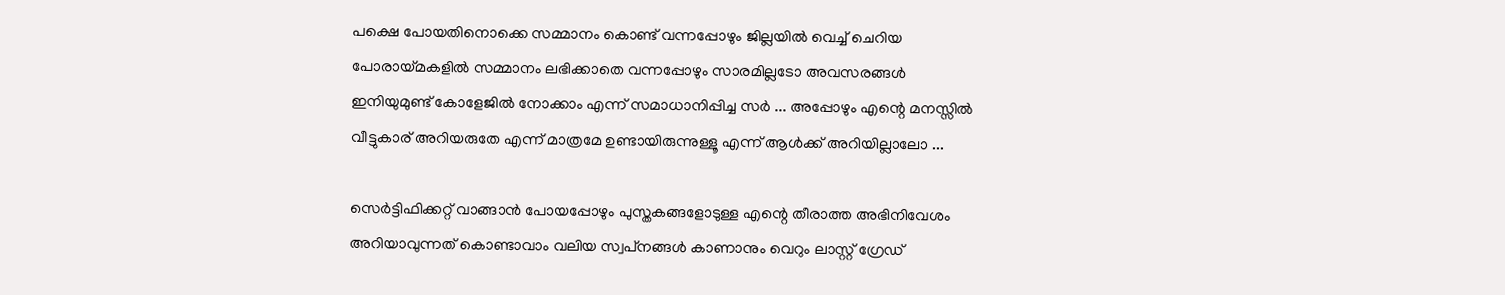പക്ഷെ പോയതിനൊക്കെ സമ്മാനം കൊണ്ട് വന്നപ്പോഴും ജില്ലയിൽ വെച്ച് ചെറിയ പോരായ്മകളിൽ സമ്മാനം ലഭിക്കാതെ വന്നപ്പോഴും സാരമില്ലടോ അവസരങ്ങൾ ഇനിയുമുണ്ട് കോളേജിൽ നോക്കാം എന്ന് സമാധാനിപ്പിച്ച സർ ... അപ്പോഴും എന്റെ മനസ്സിൽ വീട്ടുകാര് അറിയരുതേ എന്ന് മാത്രമേ ഉണ്ടായിരുന്നുള്ളൂ എന്ന് ആൾക്ക് അറിയില്ലാലോ ...

സെർട്ടിഫിക്കറ്റ് വാങ്ങാൻ പോയപ്പോഴും പുസ്തകങ്ങളോടുള്ള എന്റെ തീരാത്ത അഭിനിവേശം അറിയാവുന്നത് കൊണ്ടാവാം വലിയ സ്വപ്‌നങ്ങൾ കാണാനും വെറും ലാസ്റ്റ് ഗ്രേഡ്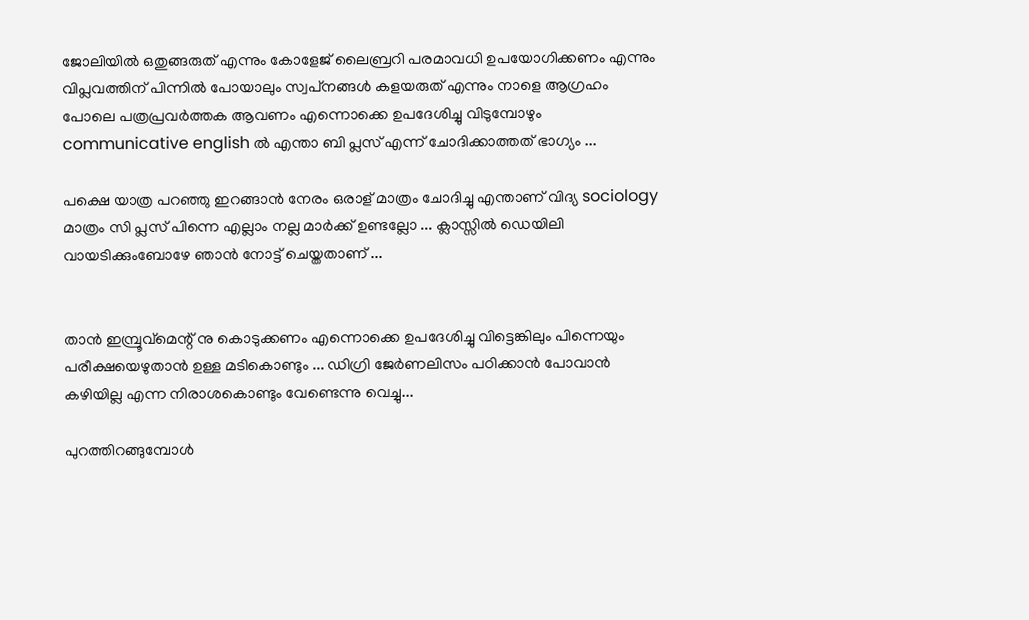ജോലിയിൽ ഒതുങ്ങരുത് എന്നും കോളേജ് ലൈബ്രറി പരമാവധി ഉപയോഗിക്കണം എന്നും വിപ്ലവത്തിന് പിന്നിൽ പോയാലും സ്വപ്‌നങ്ങൾ കളയരുത് എന്നും നാളെ ആഗ്രഹം പോലെ പത്രപ്രവർത്തക ആവണം എന്നൊക്കെ ഉപദേശിച്ചു വിടുമ്പോഴും communicative english ൽ എന്താ ബി പ്ലസ്‌ എന്ന് ചോദിക്കാത്തത് ഭാഗ്യം ...

പക്ഷെ യാത്ര പറഞ്ഞു ഇറങ്ങാൻ നേരം ഒരാള് മാത്രം ചോദിച്ചു എന്താണ് വിദ്യ sociology മാത്രം സി പ്ലസ്‌ പിന്നെ എല്ലാം നല്ല മാർക്ക്‌ ഉണ്ടല്ലോ ... ക്ലാസ്സിൽ ഡെയിലി വായടിക്കുംബോഴേ ഞാൻ നോട്ട് ചെയ്തതാണ് ...


താൻ ഇമ്പ്രൂവ്മെന്റ് നു കൊടുക്കണം എന്നൊക്കെ ഉപദേശിച്ചു വിട്ടെങ്കിലും പിന്നെയും പരീക്ഷയെഴുതാൻ ഉള്ള മടികൊണ്ടും ... ഡിഗ്രി ജേർണലിസം പഠിക്കാൻ പോവാൻ കഴിയില്ല എന്ന നിരാശകൊണ്ടും വേണ്ടെന്നു വെച്ചു...

പുറത്തിറങ്ങുമ്പോൾ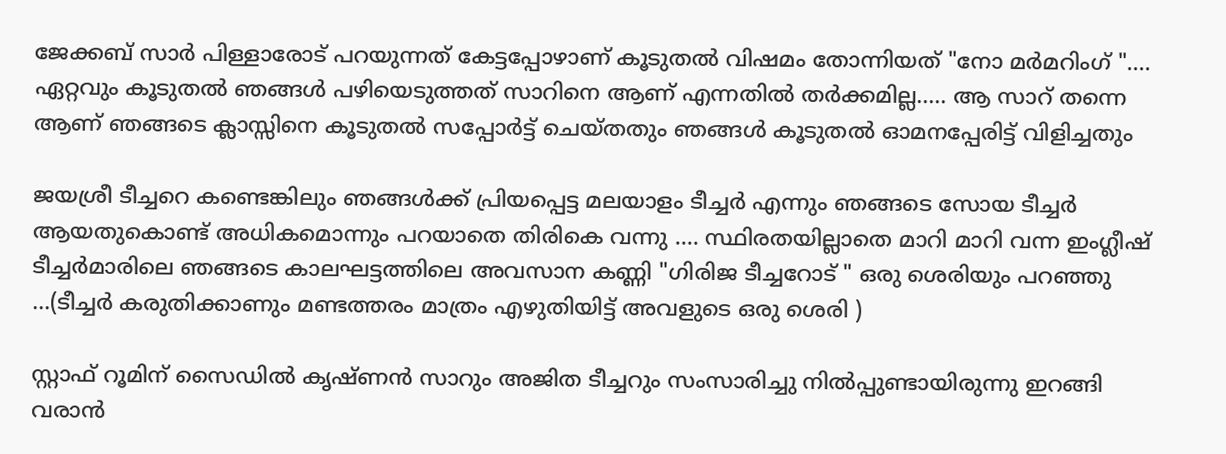ജേക്കബ്‌ സാർ പിള്ളാരോട് പറയുന്നത് കേട്ടപ്പോഴാണ് കൂടുതൽ വിഷമം തോന്നിയത് "നോ മർമറിംഗ് ".... ഏറ്റവും കൂടുതൽ ഞങ്ങൾ പഴിയെടുത്തത് സാറിനെ ആണ് എന്നതിൽ തർക്കമില്ല..... ആ സാറ് തന്നെ ആണ് ഞങ്ങടെ ക്ലാസ്സിനെ കൂടുതൽ സപ്പോർട്ട് ചെയ്തതും ഞങ്ങൾ കൂടുതൽ ഓമനപ്പേരിട്ട് വിളിച്ചതും

ജയശ്രീ ടീച്ചറെ കണ്ടെങ്കിലും ഞങ്ങൾക്ക് പ്രിയപ്പെട്ട മലയാളം ടീച്ചർ എന്നും ഞങ്ങടെ സോയ ടീച്ചർ ആയതുകൊണ്ട് അധികമൊന്നും പറയാതെ തിരികെ വന്നു .... സ്ഥിരതയില്ലാതെ മാറി മാറി വന്ന ഇംഗ്ലീഷ് ടീച്ചർമാരിലെ ഞങ്ങടെ കാലഘട്ടത്തിലെ അവസാന കണ്ണി "ഗിരിജ ടീച്ചറോട് " ഒരു ശെരിയും പറഞ്ഞു ...(ടീച്ചർ കരുതിക്കാണും മണ്ടത്തരം മാത്രം എഴുതിയിട്ട് അവളുടെ ഒരു ശെരി )

സ്റ്റാഫ്‌ റൂമിന് സൈഡിൽ കൃഷ്ണൻ സാറും അജിത ടീച്ചറും സംസാരിച്ചു നിൽപ്പുണ്ടായിരുന്നു ഇറങ്ങി വരാൻ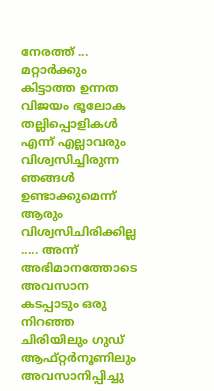നേരത്ത് ... മറ്റാർക്കും കിട്ടാത്ത ഉന്നത വിജയം ഭൂലോക തല്ലിപ്പൊളികൾ എന്ന് എല്ലാവരും വിശ്വസിച്ചിരുന്ന ഞങ്ങൾ ഉണ്ടാക്കുമെന്ന് ആരും വിശ്വസിചിരിക്കില്ല ..... അന്ന് അഭിമാനത്തോടെ അവസാന കടപ്പാടും ഒരു നിറഞ്ഞ ചിരിയിലും ഗുഡ് ആഫ്റ്റർനൂണിലും അവസാനിപ്പിച്ചു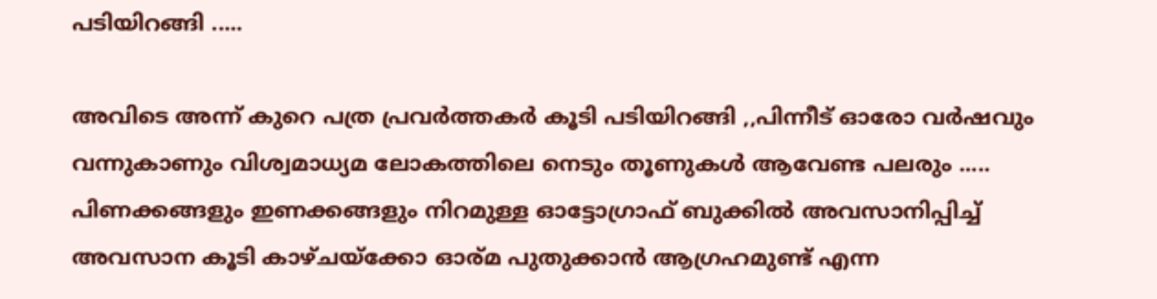പടിയിറങ്ങി .....

അവിടെ അന്ന് കുറെ പത്ര പ്രവർത്തകർ കൂടി പടിയിറങ്ങി ,,പിന്നീട് ഓരോ വർഷവും വന്നുകാണും വിശ്വമാധ്യമ ലോകത്തിലെ നെടും തൂണുകൾ ആവേണ്ട പലരും ..... പിണക്കങ്ങളും ഇണക്കങ്ങളും നിറമുള്ള ഓട്ടോഗ്രാഫ് ബുക്കിൽ അവസാനിപ്പിച്ച് അവസാന കൂടി കാഴ്ചയ്ക്കോ ഓര്മ പുതുക്കാൻ ആഗ്രഹമുണ്ട് എന്ന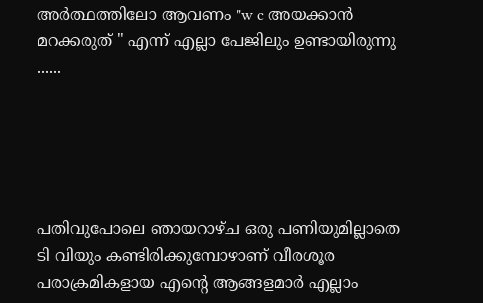അർത്ഥത്തിലോ ആവണം "w c അയക്കാൻ മറക്കരുത് " എന്ന് എല്ലാ പേജിലും ഉണ്ടായിരുന്നു ......





പതിവുപോലെ ഞായറാഴ്ച ഒരു പണിയുമില്ലാതെ ടി വിയും കണ്ടിരിക്കുമ്പോഴാണ് വീരശൂര പരാക്രമികളായ എന്റെ ആങ്ങളമാർ എല്ലാം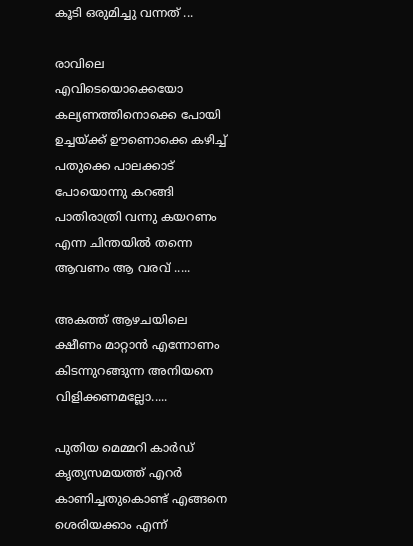കൂടി ഒരുമിച്ചു വന്നത് ...

രാവിലെ എവിടെയൊക്കെയോ കല്യണത്തിനൊക്കെ പോയി ഉച്ചയ്ക്ക് ഊണൊക്കെ കഴിച്ച് പതുക്കെ പാലക്കാട്‌ പോയൊന്നു കറങ്ങി പാതിരാത്രി വന്നു കയറണം എന്ന ചിന്തയിൽ തന്നെ ആവണം ആ വരവ് .....

അകത്ത് ആഴചയിലെ ക്ഷീണം മാറ്റാൻ എന്നോണം കിടന്നുറങ്ങുന്ന അനിയനെ വിളിക്കണമല്ലോ.....

പുതിയ മെമ്മറി കാർഡ്‌ കൃത്യസമയത്ത് എറർ കാണിച്ചതുകൊണ്ട് എങ്ങനെ ശെരിയക്കാം എന്ന്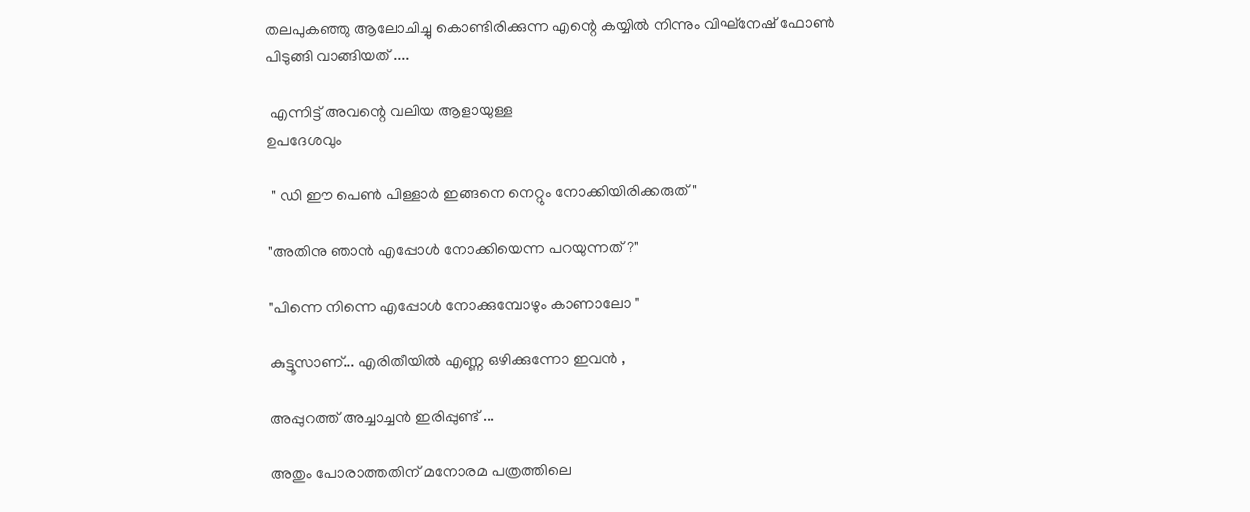തലപുകഞ്ഞു ആലോചിച്ചു കൊണ്ടിരിക്കുന്ന എന്റെ കയ്യിൽ നിന്നും വിഘ്നേഷ് ഫോണ്‍ പിടുങ്ങി വാങ്ങിയത് ....

 എന്നിട്ട് അവന്റെ വലിയ ആളായുള്ള
ഉപദേശവും

 " ഡി ഈ പെണ്‍ പിള്ളാർ ഇങ്ങനെ നെറ്റും നോക്കിയിരിക്കരുത് "

"അതിനു ഞാൻ എപ്പോൾ നോക്കിയെന്ന പറയുന്നത് ?"

"പിന്നെ നിന്നെ എപ്പോൾ നോക്കുമ്പോഴും കാണാലോ "

കുട്ടൂസാണ്... എരിതീയിൽ എണ്ണ ഒഴിക്കുന്നോ ഇവൻ ,

അപ്പുറത്ത് അച്ചാച്ചൻ ഇരിപ്പുണ്ട് ...

അതും പോരാത്തതിന് മനോരമ പത്രത്തിലെ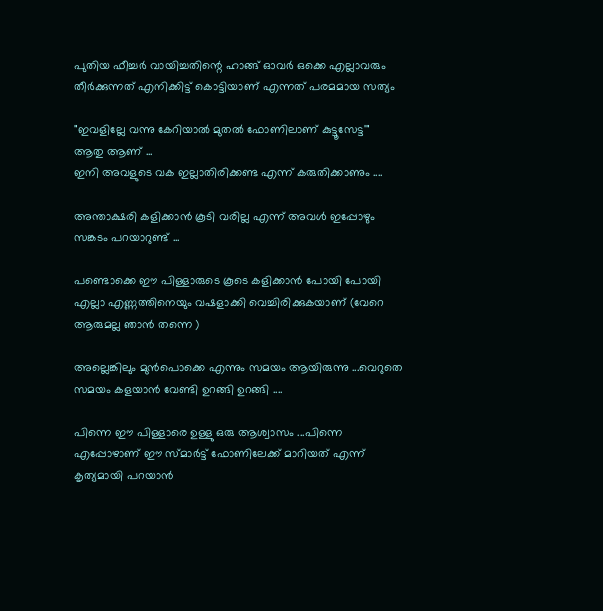പുതിയ ഫീച്ചർ വായിച്ചതിന്റെ ഹാങ്ങ്‌ ഓവർ ഒക്കെ എല്ലാവരും തീർക്കുന്നത് എനിക്കിട്ട് കൊട്ടിയാണ് എന്നത് പരമമായ സത്യം

"ഇവളില്ലേ വന്നു കേറിയാൽ മുതൽ ഫോണിലാണ് കുട്ടൂസേട്ട'"
ആതു ആണ് ...
ഇനി അവളുടെ വക ഇല്ലാതിരിക്കണ്ട എന്ന് കരുതിക്കാണും ....

അന്താക്ഷരി കളിക്കാൻ കൂടി വരില്ല എന്ന് അവൾ ഇപ്പോഴും സങ്കടം പറയാറുണ്ട്‌ ...

പണ്ടൊക്കെ ഈ പിള്ളാരുടെ കൂടെ കളിക്കാൻ പോയി പോയി എല്ലാ എണ്ണത്തിനെയും വഷളാക്കി വെച്ചിരിക്കുകയാണ് (വേറെ ആരുമല്ല ഞാൻ തന്നെ )

അല്ലെങ്കിലും മുൻപൊക്കെ എന്നും സമയം ആയിരുന്നു ...വെറുതെ സമയം കളയാൻ വേണ്ടി ഉറങ്ങി ഉറങ്ങി ....

പിന്നെ ഈ പിള്ളാരെ ഉള്ളു ഒരു ആശ്വാസം ...പിന്നെ എപ്പോഴാണ് ഈ സ്മാർട്ട്‌ ഫോണിലേക്ക് മാറിയത് എന്ന് കൃത്യമായി പറയാൻ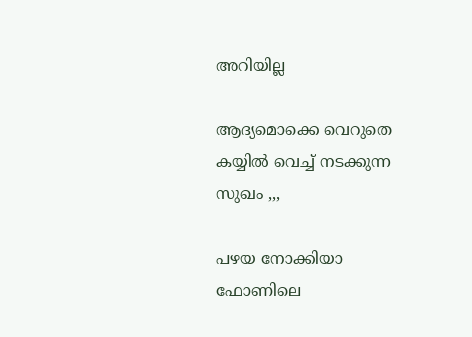അറിയില്ല

ആദ്യമൊക്കെ വെറുതെ കയ്യിൽ വെച്ച് നടക്കുന്ന സുഖം ,,,

പഴയ നോക്കിയാ ഫോണിലെ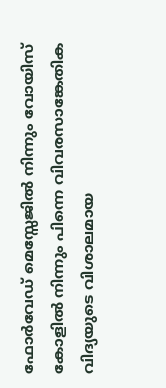ഫോർവേഡ് മെസ്സേജിൽ നിന്നും വോയിസ്‌ കോളിൽ നിന്നും പിന്നെ വിവരസാങ്കേതിക വിദ്യയുടെ വിശാലമായ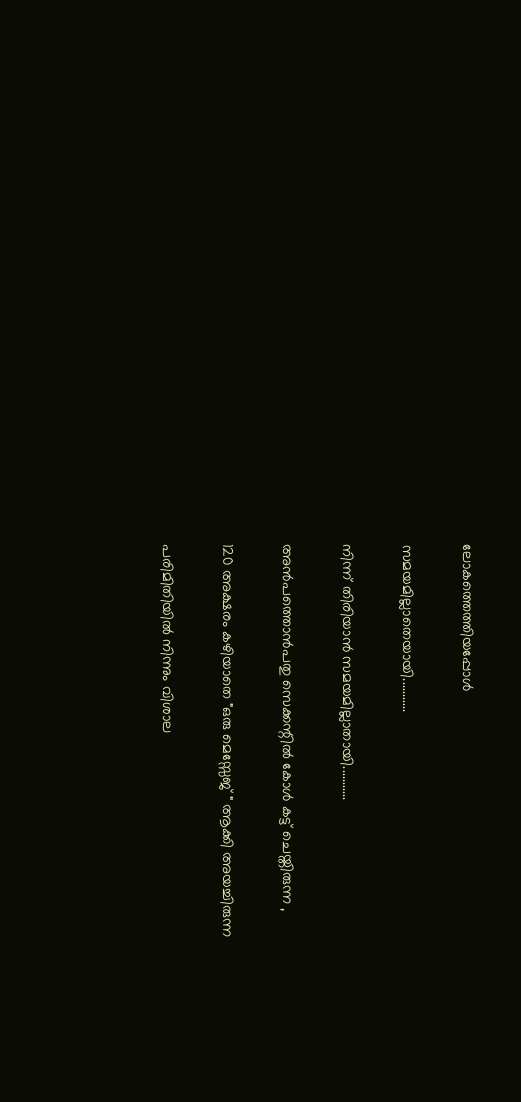ലോകത്തെത്തിയപ്പോൾ

സമയമില്ലാതെയായി...........

നിന്ന് തിരിയാൻ സമയമില്ലാതായി...........

അൻപത്തൊൻപതു സെക്കന്റിൽ കോൾ കട്ട്‌ ചെയ്തിരുന്ന ,

120 അക്ഷരം കഴിയാതെ "ഒരു മെസ്സേജ് " ആക്കി അയച്ചിരുന്ന

പരിമിതിയിൽ നിന്നും വിശാല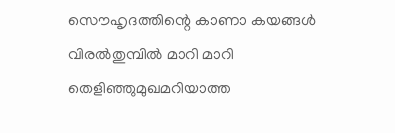സൌഹൃദത്തിന്റെ കാണാ കയങ്ങൾ വിരൽതുമ്പിൽ മാറി മാറി തെളിഞ്ഞുമുഖമറിയാത്ത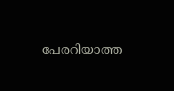പേരറിയാത്ത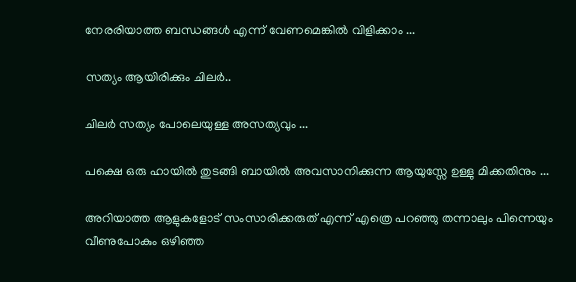നേരരിയാത്ത ബന്ധങ്ങൾ എന്ന് വേണമെങ്കിൽ വിളിക്കാം ...

സത്യം ആയിരിക്കും ചിലർ..

ചിലർ സത്യം പോലെയുള്ള അസത്യവും ...

പക്ഷെ ഒരു ഹായിൽ തുടങ്ങി ബായിൽ അവസാനിക്കുന്ന ആയുസ്സേ ഉള്ളു മിക്കതിനും ...

അറിയാത്ത ആളുകളോട് സംസാരിക്കരുത് എന്ന് എത്രെ പറഞ്ഞു തന്നാലും പിന്നെയും വീണുപോകും ഒഴിഞ്ഞ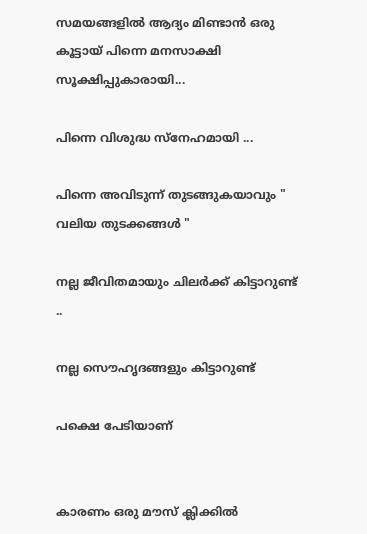സമയങ്ങളിൽ ആദ്യം മിണ്ടാൻ ഒരു കൂട്ടായ് പിന്നെ മനസാക്ഷി സൂക്ഷിപ്പുകാരായി...

പിന്നെ വിശുദ്ധ സ്നേഹമായി ...

പിന്നെ അവിടുന്ന് തുടങ്ങുകയാവും " വലിയ തുടക്കങ്ങൾ "

നല്ല ജീവിതമായും ചിലർക്ക് കിട്ടാറുണ്ട് ..

നല്ല സൌഹൃദങ്ങളും കിട്ടാറുണ്ട്

പക്ഷെ പേടിയാണ്


കാരണം ഒരു മൗസ് ക്ലിക്കിൽ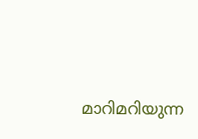മാറിമറിയുന്ന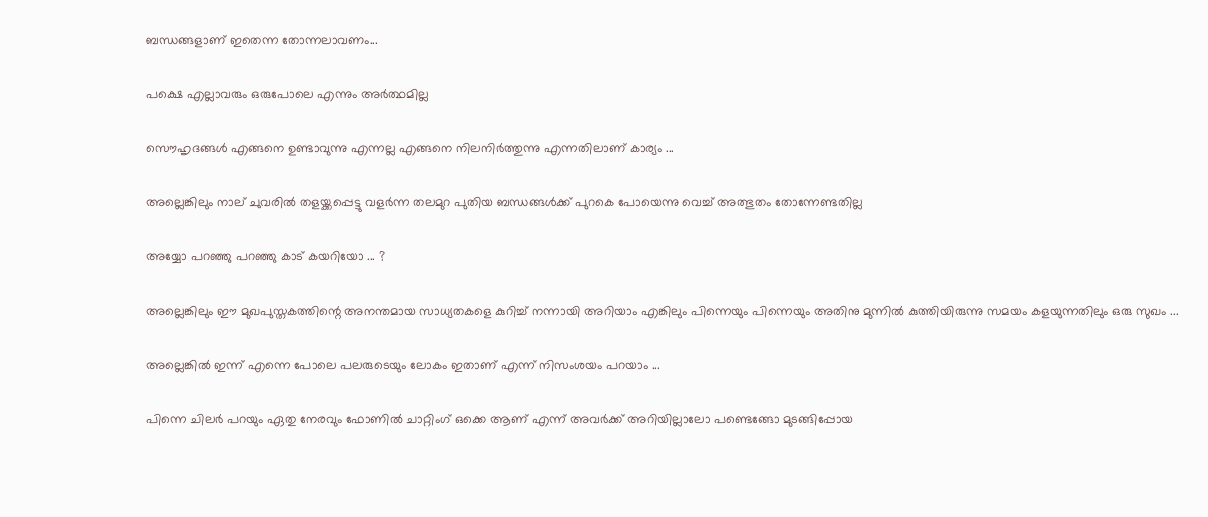ബന്ധങ്ങളാണ് ഇതെന്ന തോന്നലാവണം...

പക്ഷെ എല്ലാവരും ഒരുപോലെ എന്നും അർത്ഥമില്ല

സൌഹൃദങ്ങൾ എങ്ങനെ ഉണ്ടാവുന്നു എന്നല്ല എങ്ങനെ നിലനിർത്തുന്നു എന്നതിലാണ് കാര്യം ...

അല്ലെങ്കിലും നാല് ചുവരിൽ തളയ്ക്കപ്പെട്ടു വളർന്ന തലമുറ പുതിയ ബന്ധങ്ങൾക്ക് പുറകെ പോയെന്നു വെച്ച് അത്ഭുതം തോന്നേണ്ടതില്ല

അയ്യോ പറഞ്ഞു പറഞ്ഞു കാട് കയറിയോ ... ?

അല്ലെങ്കിലും ഈ മുഖപുസ്തകത്തിന്റെ അനന്തമായ സാധ്യതകളെ കുറിച്ച് നന്നായി അറിയാം എങ്കിലും പിന്നെയും പിന്നെയും അതിനു മുന്നിൽ കുത്തിയിരുന്നു സമയം കളയുന്നതിലും ഒരു സുഖം ...

അല്ലെങ്കിൽ ഇന്ന് എന്നെ പോലെ പലരുടെയും ലോകം ഇതാണ് എന്ന് നിസംശയം പറയാം ...

പിന്നെ ചിലർ പറയും ഏതു നേരവും ഫോണിൽ ചാറ്റിംഗ് ഒക്കെ ആണ് എന്ന് അവർക്ക് അറിയില്ലാലോ പണ്ടെങ്ങോ മുടങ്ങിപ്പോയ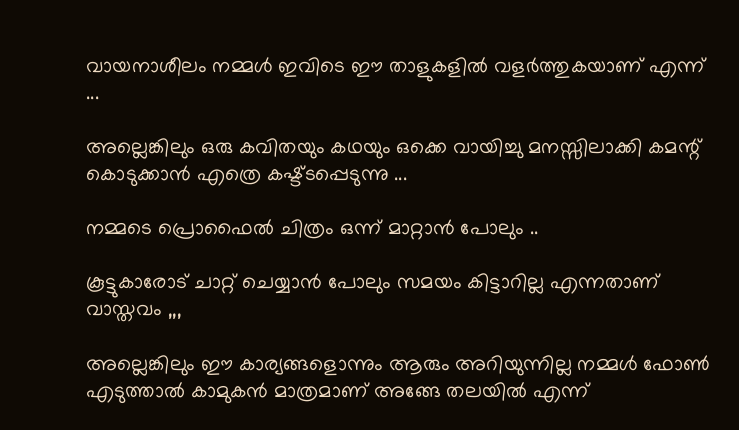വായനാശീലം നമ്മൾ ഇവിടെ ഈ താളുകളിൽ വളർത്തുകയാണ് എന്ന് ...

അല്ലെങ്കിലും ഒരു കവിതയും കഥയും ഒക്കെ വായിച്ചു മനസ്സിലാക്കി കമന്റ്‌ കൊടുക്കാൻ എത്രെ കഷ്ട്ടപ്പെടുന്നു ...

നമ്മടെ പ്രൊഫൈൽ ചിത്രം ഒന്ന് മാറ്റാൻ പോലും ..

കൂട്ടുകാരോട് ചാറ്റ് ചെയ്യാൻ പോലും സമയം കിട്ടാറില്ല എന്നതാണ് വാസ്തവം ,,,

അല്ലെങ്കിലും ഈ കാര്യങ്ങളൊന്നും ആരും അറിയുന്നില്ല നമ്മൾ ഫോണ്‍ എടുത്താൽ കാമുകൻ മാത്രമാണ് അങ്ങേ തലയിൽ എന്ന്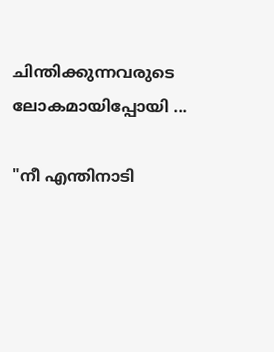ചിന്തിക്കുന്നവരുടെ ലോകമായിപ്പോയി ...

"നീ എന്തിനാടി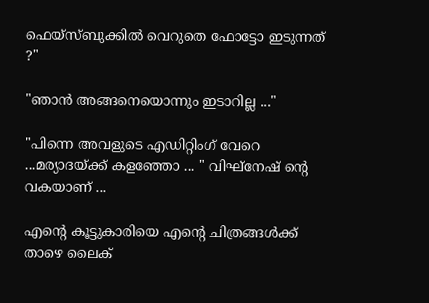ഫെയ്സ്ബുക്കിൽ വെറുതെ ഫോട്ടോ ഇടുന്നത് ?"

"ഞാൻ അങ്ങനെയൊന്നും ഇടാറില്ല ..."

"പിന്നെ അവളുടെ എഡിറ്റിംഗ് വേറെ ...മര്യാദയ്ക്ക് കളഞ്ഞോ ... " വിഘ്നേഷ് ന്റെ വകയാണ് ...

എന്റെ കൂട്ടുകാരിയെ എന്റെ ചിത്രങ്ങൾക്ക് താഴെ ലൈക്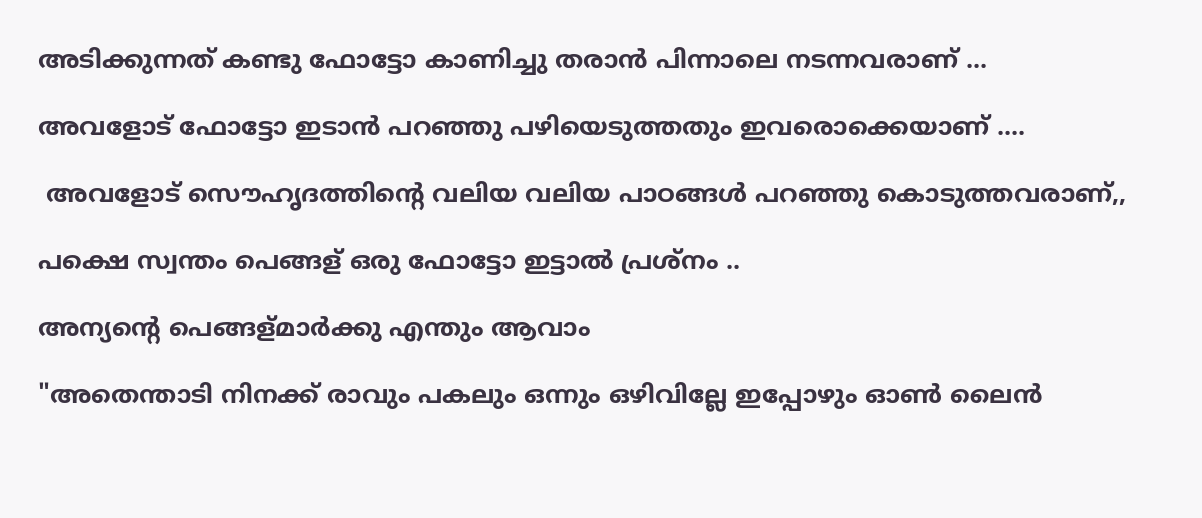അടിക്കുന്നത് കണ്ടു ഫോട്ടോ കാണിച്ചു തരാൻ പിന്നാലെ നടന്നവരാണ് ...

അവളോട്‌ ഫോട്ടോ ഇടാൻ പറഞ്ഞു പഴിയെടുത്തതും ഇവരൊക്കെയാണ് ....

 അവളോട്‌ സൌഹൃദത്തിന്റെ വലിയ വലിയ പാഠങ്ങൾ പറഞ്ഞു കൊടുത്തവരാണ്,,

പക്ഷെ സ്വന്തം പെങ്ങള് ഒരു ഫോട്ടോ ഇട്ടാൽ പ്രശ്നം ..

അന്യന്റെ പെങ്ങള്മാർക്കു എന്തും ആവാം

"അതെന്താടി നിനക്ക് രാവും പകലും ഒന്നും ഒഴിവില്ലേ ഇപ്പോഴും ഓണ്‍ ലൈൻ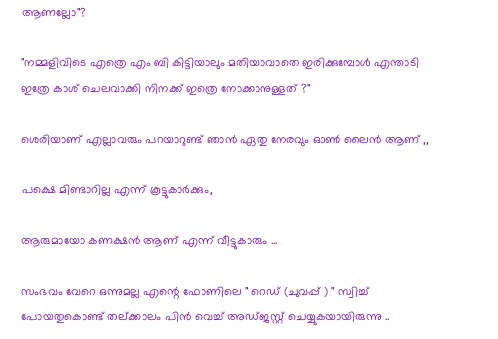ആണല്ലോ"?

"നമ്മളിവിടെ എത്രെ എം ബി കിട്ടിയാലും മതിയാവാതെ ഇരിക്കുമ്പോൾ എന്താടി ഇത്രേ കാശ് ചെലവാക്കി നിനക്ക് ഇത്രെ നോക്കാനുള്ളത് ?"

ശെരിയാണ് എല്ലാവരും പറയാറുണ്ട്‌ ഞാൻ ഏതു നേരവും ഓണ്‍ ലൈൻ ആണ് ,,

പക്ഷെ മിണ്ടാറില്ല എന്ന് കൂട്ടുകാർക്കും,

ആരുമായോ കണക്ഷൻ ആണ് എന്ന് വീട്ടുകാരും ...

സംഭവം വേറെ ഒന്നുമല്ല എന്റെ ഫോണിലെ " റെഡ് (ചുവപ്പ് ) " സ്വിച്ച് പോയതുകൊണ്ട് തല്ക്കാലം പിൻ വെച്ച് അഡ്ജസ്റ്റ് ചെയ്യുകയായിരുന്നു ..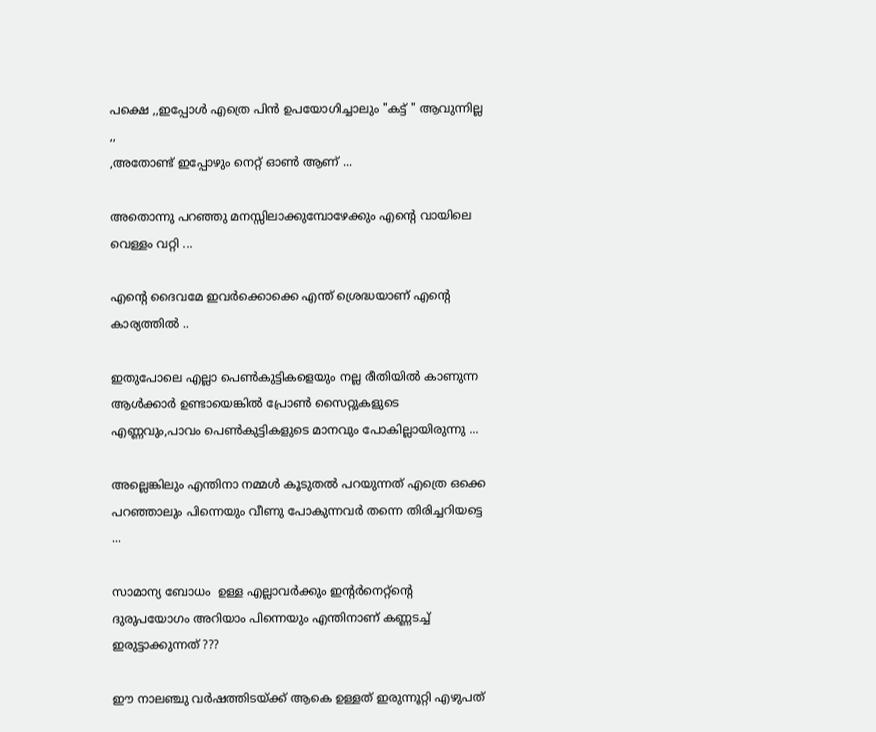പക്ഷെ ,,ഇപ്പോൾ എത്രെ പിൻ ഉപയോഗിച്ചാലും "കട്ട്‌ " ആവുന്നില്ല ,,
,അതോണ്ട് ഇപ്പോഴും നെറ്റ് ഓണ്‍ ആണ് ...

അതൊന്നു പറഞ്ഞു മനസ്സിലാക്കുമ്പോഴേക്കും എന്റെ വായിലെ വെള്ളം വറ്റി ...

എന്റെ ദൈവമേ ഇവർക്കൊക്കെ എന്ത് ശ്രെദ്ധയാണ് എന്റെ കാര്യത്തിൽ ..

ഇതുപോലെ എല്ലാ പെണ്‍കുട്ടികളെയും നല്ല രീതിയിൽ കാണുന്ന ആൾക്കാർ ഉണ്ടായെങ്കിൽ പ്രോണ്‍ സൈറ്റുകളുടെ എണ്ണവും,പാവം പെണ്‍കുട്ടികളുടെ മാനവും പോകില്ലായിരുന്നു ...

അല്ലെങ്കിലും എന്തിനാ നമ്മൾ കൂടുതൽ പറയുന്നത് എത്രെ ഒക്കെ പറഞ്ഞാലും പിന്നെയും വീണു പോകുന്നവർ തന്നെ തിരിച്ചറിയട്ടെ ...

സാമാന്യ ബോധം  ഉള്ള എല്ലാവർക്കും ഇന്റർനെറ്റ്‌ന്റെ ദുരുപയോഗം അറിയാം പിന്നെയും എന്തിനാണ് കണ്ണടച്ച് ഇരുട്ടാക്കുന്നത് ???

ഈ നാലഞ്ചു വർഷത്തിടയ്ക്ക് ആകെ ഉള്ളത് ഇരുന്നൂറ്റി എഴുപത്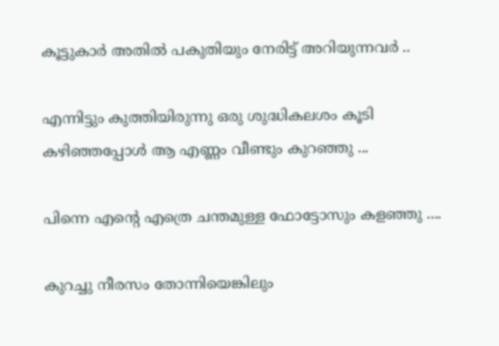കൂട്ടുകാർ അതിൽ പകുതിയും നേരിട്ട് അറിയുന്നവർ ..

എന്നിട്ടും കുത്തിയിരുന്നു ഒരു ശുദ്ധികലശം കൂടി കഴിഞ്ഞപ്പോൾ ആ എണ്ണം വീണ്ടും കുറഞ്ഞു ...

പിന്നെ എന്റെ എത്രെ ചന്തമുള്ള ഫോട്ടോസും കളഞ്ഞു ....

കുറച്ചു നീരസം തോന്നിയെങ്കിലും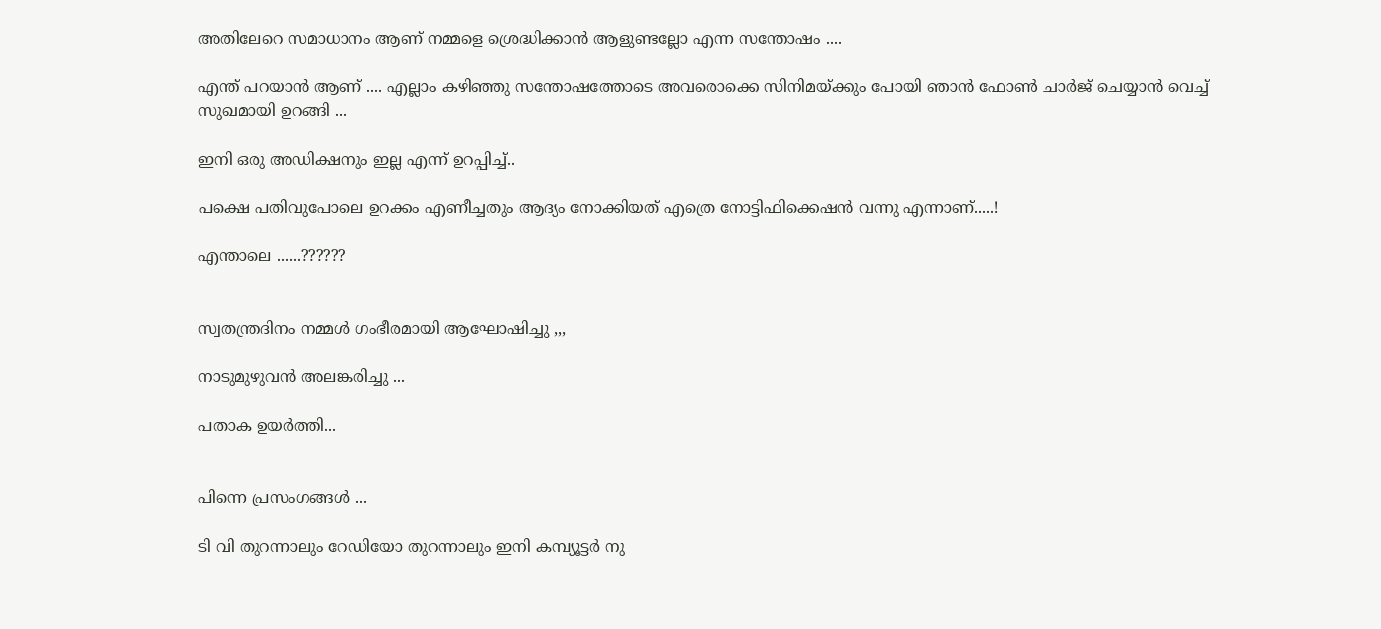അതിലേറെ സമാധാനം ആണ് നമ്മളെ ശ്രെദ്ധിക്കാൻ ആളുണ്ടല്ലോ എന്ന സന്തോഷം ....

എന്ത് പറയാൻ ആണ് .... എല്ലാം കഴിഞ്ഞു സന്തോഷത്തോടെ അവരൊക്കെ സിനിമയ്ക്കും പോയി ഞാൻ ഫോണ്‍ ചാർജ് ചെയ്യാൻ വെച്ച് സുഖമായി ഉറങ്ങി ...

ഇനി ഒരു അഡിക്ഷനും ഇല്ല എന്ന് ഉറപ്പിച്ച്..

പക്ഷെ പതിവുപോലെ ഉറക്കം എണീച്ചതും ആദ്യം നോക്കിയത് എത്രെ നോട്ടിഫിക്കെഷൻ വന്നു എന്നാണ്.....!

എന്താലെ ......??????


സ്വതന്ത്രദിനം നമ്മൾ ഗംഭീരമായി ആഘോഷിച്ചു ,,,

നാടുമുഴുവൻ അലങ്കരിച്ചു ...

പതാക ഉയർത്തി...


പിന്നെ പ്രസംഗങ്ങൾ ...

ടി വി തുറന്നാലും റേഡിയോ തുറന്നാലും ഇനി കമ്പ്യൂട്ടർ നു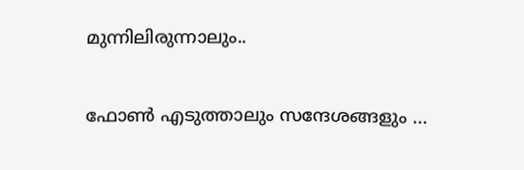മുന്നിലിരുന്നാലും..

ഫോണ്‍ എടുത്താലും സന്ദേശങ്ങളും ...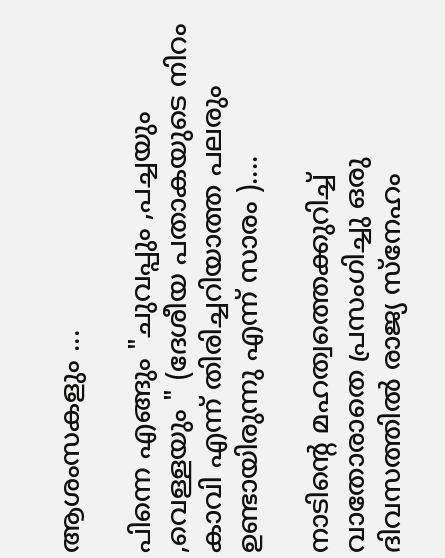ആശംസകളും ...

പിന്നെ എങ്ങും "ചുവപ്പും ,പച്ചയും ,വെള്ളയും " (ദേശീയ പതാകയുടെ നിറം കാവി എന്ന് തിരിച്ചറിയാത്ത പലരും ഉണ്ടായിരുന്നു എന്ന് സാരം )....

നാടിന്റെ മഹത്വത്തെക്കുറിച്ച് വാതോരാതെ പ്രസംഗിച്ചു ഒരു ദിവസത്തിൽ രാജ്യ സ്നേഹം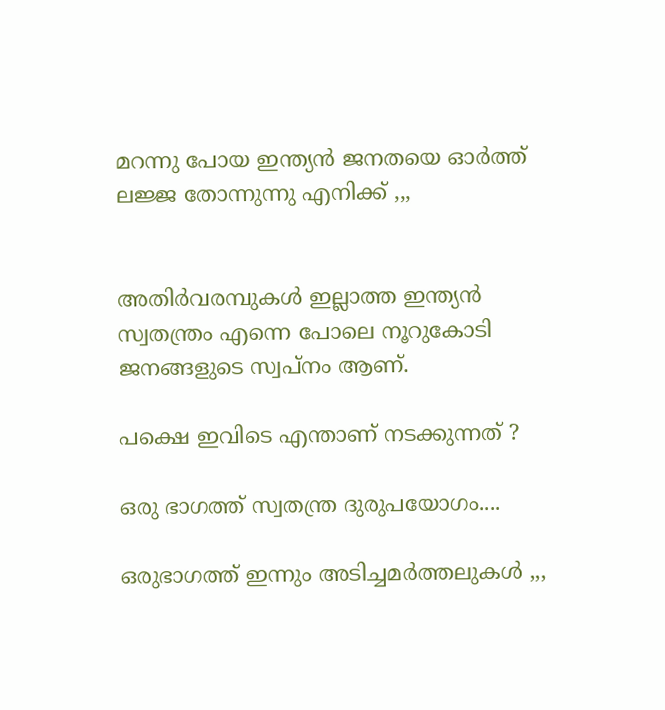മറന്നു പോയ ഇന്ത്യൻ ജനതയെ ഓർത്ത്‌ ലജ്ജ തോന്നുന്നു എനിക്ക് ,,,


അതിർവരമ്പുകൾ ഇല്ലാത്ത ഇന്ത്യൻ സ്വതന്ത്രം എന്നെ പോലെ നൂറുകോടി ജനങ്ങളുടെ സ്വപ്നം ആണ്.

പക്ഷെ ഇവിടെ എന്താണ് നടക്കുന്നത് ?

ഒരു ഭാഗത്ത് സ്വതന്ത്ര ദുരുപയോഗം....

ഒരുഭാഗത്ത് ഇന്നും അടിച്ചമർത്തലുകൾ ,,,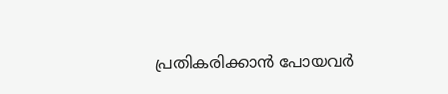പ്രതികരിക്കാൻ പോയവർ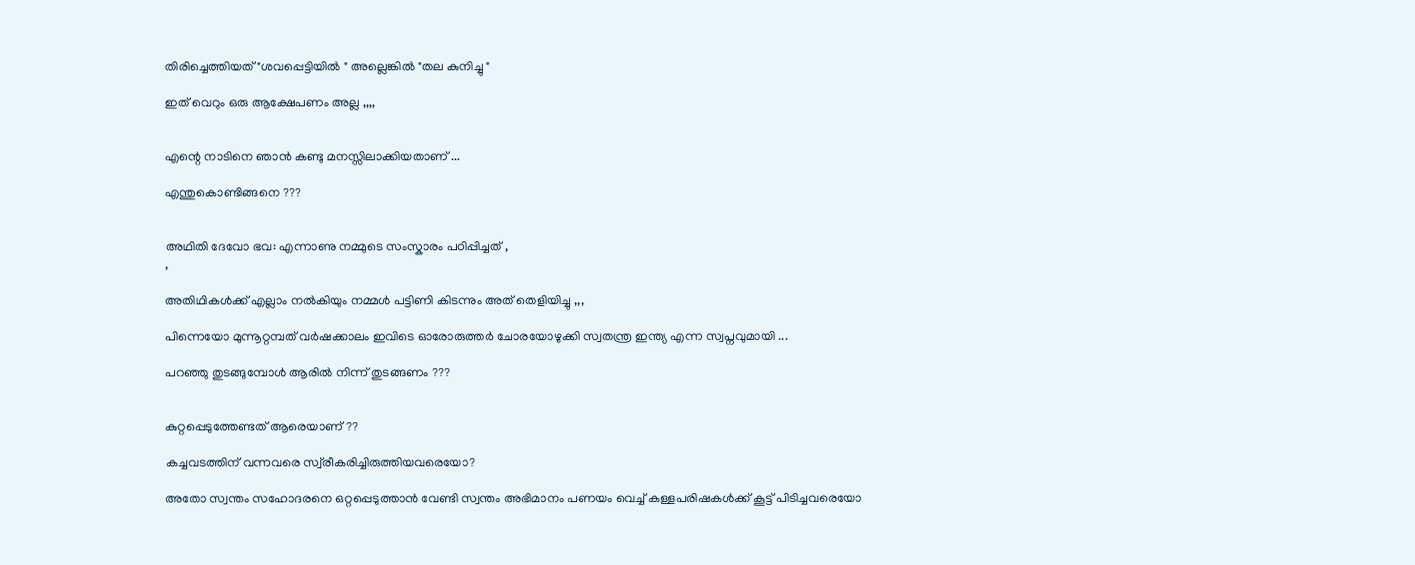തിരിച്ചെത്തിയത്‌ "ശവപ്പെട്ടിയിൽ " അല്ലെങ്കിൽ "തല കുനിച്ചു "

ഇത് വെറും ഒരു ആക്ഷേപണം അല്ല ,,,,


എന്റെ നാടിനെ ഞാൻ കണ്ടു മനസ്സിലാക്കിയതാണ് ...

എന്തുകൊണ്ടിങ്ങനെ ???


അഥിതി ദേവോ ഭവ: എന്നാണു നമ്മുടെ സംസ്കാരം പഠിപ്പിച്ചത് ,
,

അതിഥികൾക്ക് എല്ലാം നൽകിയും നമ്മൾ പട്ടിണി കിടന്നും അത് തെളിയിച്ചു ,,,

പിന്നെയോ മുന്നൂറ്റമ്പത് വർഷക്കാലം ഇവിടെ ഓരോരുത്തർ ചോരയോഴുക്കി സ്വതന്ത്ര ഇന്ത്യ എന്ന സ്വപ്നവുമായി ...

പറഞ്ഞു തുടങ്ങുമ്പോൾ ആരിൽ നിന്ന് തുടങ്ങണം ???


കുറ്റപ്പെടുത്തേണ്ടത് ആരെയാണ് ??

കച്ചവടത്തിന് വന്നവരെ സ്വ്രീകരിച്ചിരുത്തിയവരെയോ?

അതോ സ്വന്തം സഹോദരനെ ഒറ്റപ്പെടുത്താൻ വേണ്ടി സ്വന്തം അഭിമാനം പണയം വെച്ച് കള്ളപരിഷകൾക്ക് കൂട്ട് പിടിച്ചവരെയോ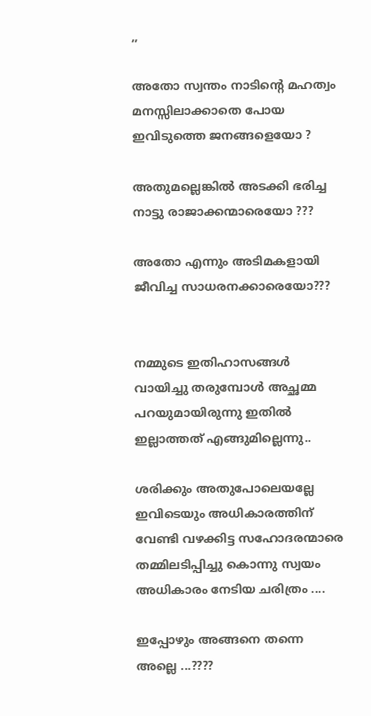,,

അതോ സ്വന്തം നാടിന്റെ മഹത്വം മനസ്സിലാക്കാതെ പോയ ഇവിടുത്തെ ജനങ്ങളെയോ ?

അതുമല്ലെങ്കിൽ അടക്കി ഭരിച്ച നാട്ടു രാജാക്കന്മാരെയോ ???

അതോ എന്നും അടിമകളായി ജീവിച്ച സാധരനക്കാരെയോ???


നമ്മുടെ ഇതിഹാസങ്ങൾ വായിച്ചു തരുമ്പോൾ അച്ഛമ്മ പറയുമായിരുന്നു ഇതിൽ ഇല്ലാത്തത് എങ്ങുമില്ലെന്നു..

ശരിക്കും അതുപോലെയല്ലേ ഇവിടെയും അധികാരത്തിന് വേണ്ടി വഴക്കിട്ട സഹോദരന്മാരെ തമ്മിലടിപ്പിച്ചു കൊന്നു സ്വയം അധികാരം നേടിയ ചരിത്രം ....

ഇപ്പോഴും അങ്ങനെ തന്നെ അല്ലെ ...????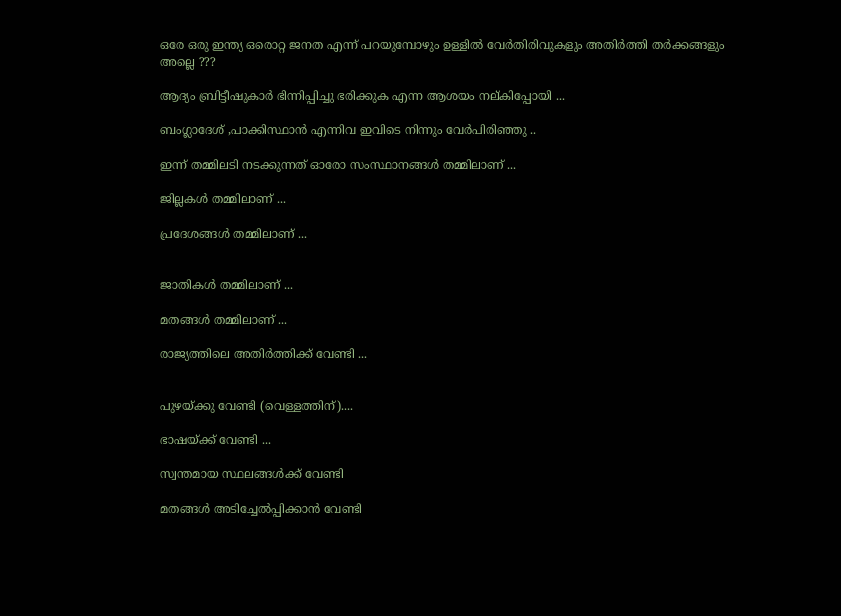ഒരേ ഒരു ഇന്ത്യ ഒരൊറ്റ ജനത എന്ന് പറയുമ്പോഴും ഉള്ളിൽ വേർതിരിവുകളും അതിർത്തി തർക്കങ്ങളും അല്ലെ ???

ആദ്യം ബ്രിട്ടീഷുകാർ ഭിന്നിപ്പിച്ചു ഭരിക്കുക എന്ന ആശയം നല്കിപ്പോയി ...

ബംഗ്ലാദേശ് ,പാക്കിസ്ഥാൻ എന്നിവ ഇവിടെ നിന്നും വേർപിരിഞ്ഞു ..

ഇന്ന് തമ്മിലടി നടക്കുന്നത് ഓരോ സംസ്ഥാനങ്ങൾ തമ്മിലാണ് ...

ജില്ലകൾ തമ്മിലാണ് ...

പ്രദേശങ്ങൾ തമ്മിലാണ് ...


ജാതികൾ തമ്മിലാണ് ...

മതങ്ങൾ തമ്മിലാണ് ...

രാജ്യത്തിലെ അതിർത്തിക്ക് വേണ്ടി ...


പുഴയ്ക്കു വേണ്ടി (വെള്ളത്തിന്)....

ഭാഷയ്ക്ക്‌ വേണ്ടി ...

സ്വന്തമായ സ്ഥലങ്ങൾക്ക് വേണ്ടി

മതങ്ങൾ അടിച്ചേൽപ്പിക്കാൻ വേണ്ടി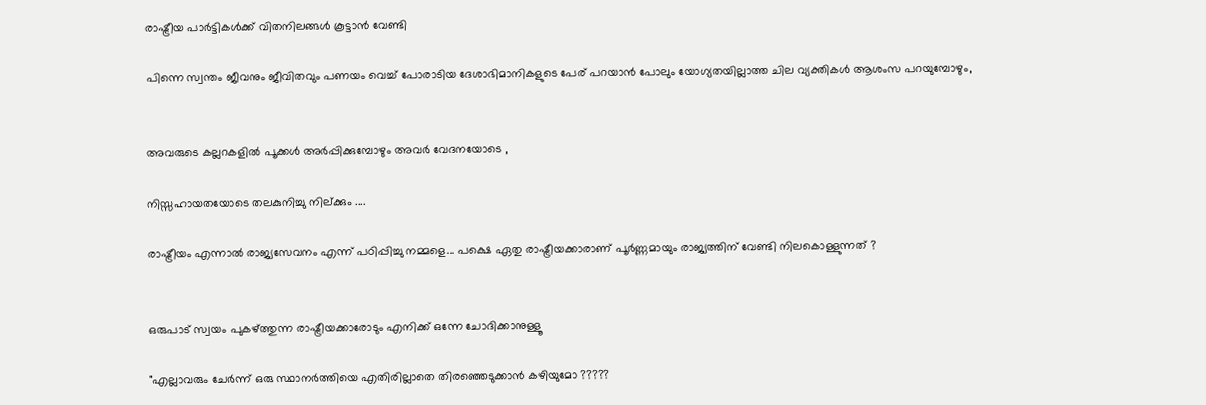രാഷ്ട്രീയ പാർട്ടികൾക്ക് വിതനിലങ്ങൾ കൂട്ടാൻ വേണ്ടി

പിന്നെ സ്വന്തം ജീവനും ജീവിതവും പണയം വെച്ച് പോരാടിയ ദേശാഭിമാനികളുടെ പേര് പറയാൻ പോലും യോഗ്യതയില്ലാത്ത ചില വ്യക്തികൾ ആശംസ പറയുമ്പോഴും,


അവരുടെ കല്ലറകളിൽ പൂക്കൾ അർപ്പിക്കുമ്പോഴും അവർ വേദനയോടെ ,

നിസ്സഹായതയോടെ തലകുനിച്ചു നില്ക്കും ....

രാഷ്ട്രീയം എന്നാൽ രാജ്യസേവനം എന്ന് പഠിപ്പിച്ചു നമ്മളെ... പക്ഷെ ഏതു രാഷ്ട്രീയക്കാരാണ് പൂർണ്ണമായും രാജ്യത്തിന്‌ വേണ്ടി നിലകൊള്ളുന്നത് ?


ഒരുപാട് സ്വയം പുകഴ്ത്തുന്ന രാഷ്ട്രീയക്കാരോടും എനിക്ക് ഒന്നേ ചോദിക്കാനുള്ളൂ

"എല്ലാവരും ചേർന്ന് ഒരു സ്ഥാനർത്തിയെ എതിരില്ലാതെ തിരഞ്ഞെടുക്കാൻ കഴിയുമോ ?????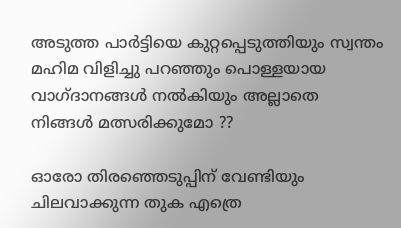അടുത്ത പാർട്ടിയെ കുറ്റപ്പെടുത്തിയും സ്വന്തം മഹിമ വിളിച്ചു പറഞ്ഞും പൊള്ളയായ വാഗ്ദാനങ്ങൾ നൽകിയും അല്ലാതെ നിങ്ങൾ മത്സരിക്കുമോ ??

ഓരോ തിരഞ്ഞെടുപ്പിന് വേണ്ടിയും ചിലവാക്കുന്ന തുക എത്രെ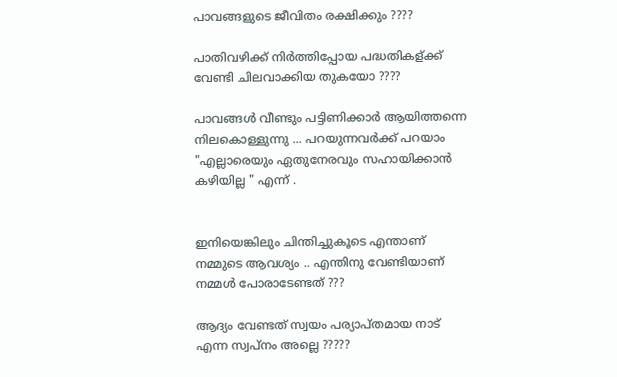പാവങ്ങളുടെ ജീവിതം രക്ഷിക്കും ????

പാതിവഴിക്ക് നിർത്തിപ്പോയ പദ്ധതികള്ക്ക് വേണ്ടി ചിലവാക്കിയ തുകയോ ????

പാവങ്ങൾ വീണ്ടും പട്ടിണിക്കാർ ആയിത്തന്നെ നിലകൊള്ളുന്നു ... പറയുന്നവർക്ക് പറയാം "എല്ലാരെയും ഏതുനേരവും സഹായിക്കാൻ കഴിയില്ല " എന്ന് .


ഇനിയെങ്കിലും ചിന്തിച്ചുകൂടെ എന്താണ് നമ്മുടെ ആവശ്യം .. എന്തിനു വേണ്ടിയാണ് നമ്മൾ പോരാടേണ്ടത് ???

ആദ്യം വേണ്ടത് സ്വയം പര്യാപ്തമായ നാട് എന്ന സ്വപ്നം അല്ലെ ?????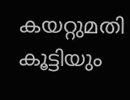കയറ്റുമതി കൂട്ടിയും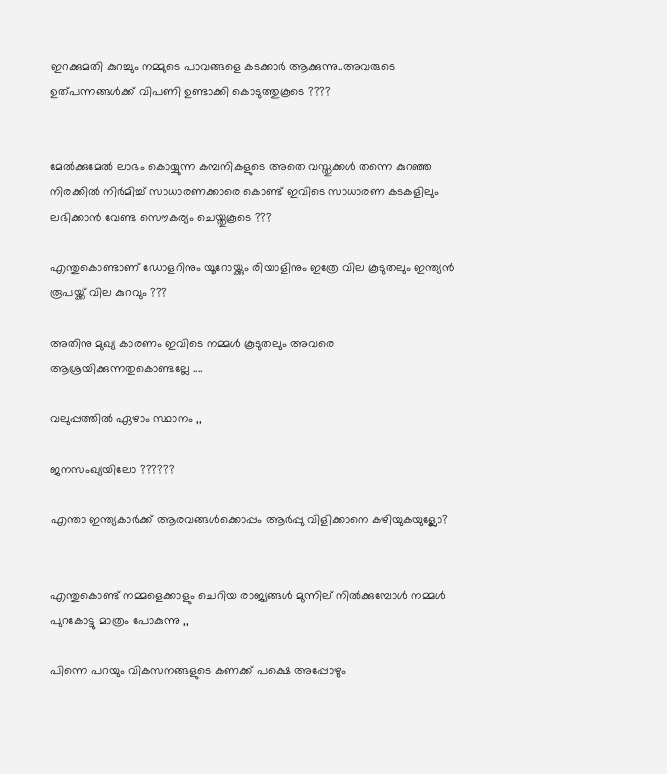ഇറക്കുമതി കുറച്ചും നമ്മുടെ പാവങ്ങളെ കടക്കാർ ആക്കുന്നു..അവരുടെ ഉത്പന്നങ്ങൾക്ക് വിപണി ഉണ്ടാക്കി കൊടുത്തുകൂടെ ????


മേൽക്കുമേൽ ലാഭം കൊയ്യുന്ന കമ്പനികളുടെ അതെ വസ്തുക്കൾ തന്നെ കുറഞ്ഞ നിരക്കിൽ നിർമിച്ച് സാധാരണക്കാരെ കൊണ്ട് ഇവിടെ സാധാരണ കടകളിലും ലഭിക്കാൻ വേണ്ട സൌകര്യം ചെയ്തുകൂടെ ???

എന്തുകൊണ്ടാണ് ഡോളറിനും യൂറോയ്ക്കും രിയാളിനും ഇത്രേ വില കൂടുതലും ഇന്ത്യൻ രൂപയ്ക്ക് വില കുറവും ???

അതിനു മുഖ്യ കാരണം ഇവിടെ നമ്മൾ കൂടുതലും അവരെ ആശ്രയിക്കുന്നതുകൊണ്ടല്ലേ ....

വലുപ്പത്തിൽ ഏഴാം സ്ഥാനം ,,

ജനസംഖ്യയിലോ ??????

എന്താ ഇന്ത്യകാർക്ക് ആരവങ്ങൾക്കൊപ്പം ആർപ്പു വിളിക്കാനെ കഴിയുകയുള്ലോ?


എന്തുകൊണ്ട് നമ്മളെക്കാളും ചെറിയ രാജ്യങ്ങൾ മുന്നില് നിൽക്കുമ്പോൾ നമ്മൾ പുറകോട്ടു മാത്രം പോകുന്നു ,,

പിന്നെ പറയും വികസനങ്ങളുടെ കണക്ക് പക്ഷെ അപ്പോഴും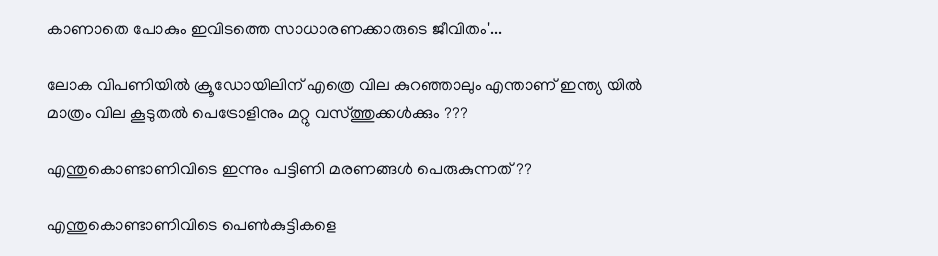കാണാതെ പോകും ഇവിടത്തെ സാധാരണക്കാരുടെ ജീവിതം'...

ലോക വിപണിയിൽ ക്രൂഡോയിലിന് എത്രെ വില കുറഞ്ഞാലും എന്താണ് ഇന്ത്യ യിൽ മാത്രം വില കൂടുതൽ പെട്രോളിനും മറ്റു വസ്ത്തുക്കൾക്കും ???

എന്തുകൊണ്ടാണിവിടെ ഇന്നും പട്ടിണി മരണങ്ങൾ പെരുകുന്നത് ??

എന്തുകൊണ്ടാണിവിടെ പെണ്‍കുട്ടികളെ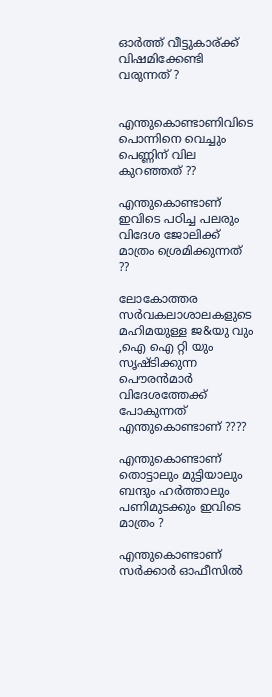ഓർത്ത്‌ വീട്ടുകാര്ക്ക് വിഷമിക്കേണ്ടി വരുന്നത് ?


എന്തുകൊണ്ടാണിവിടെ പൊന്നിനെ വെച്ചും പെണ്ണിന് വില കുറഞ്ഞത്‌ ??

എന്തുകൊണ്ടാണ് ഇവിടെ പഠിച്ച പലരും വിദേശ ജോലിക്ക് മാത്രം ശ്രെമിക്കുന്നത് ??

ലോകോത്തര സർവകലാശാലകളുടെ മഹിമയുള്ള ജ&യു വും ,ഐ ഐ റ്റി യും സൃഷ്ടിക്കുന്ന പൌരൻമാർ വിദേശത്തേക്ക് പോകുന്നത് എന്തുകൊണ്ടാണ് ????

എന്തുകൊണ്ടാണ് തൊട്ടാലും മുട്ടിയാലും ബന്ദും ഹർത്താലും പണിമുടക്കും ഇവിടെ മാത്രം ?

എന്തുകൊണ്ടാണ് സർക്കാർ ഓഫീസിൽ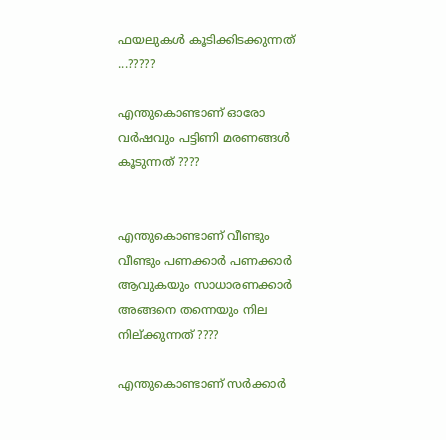ഫയലുകൾ കൂടിക്കിടക്കുന്നത് ...?????

എന്തുകൊണ്ടാണ് ഓരോ വർഷവും പട്ടിണി മരണങ്ങൾ കൂടുന്നത് ????


എന്തുകൊണ്ടാണ് വീണ്ടും വീണ്ടും പണക്കാർ പണക്കാർ ആവുകയും സാധാരണക്കാർ അങ്ങനെ തന്നെയും നില നില്ക്കുന്നത് ????

എന്തുകൊണ്ടാണ് സർക്കാർ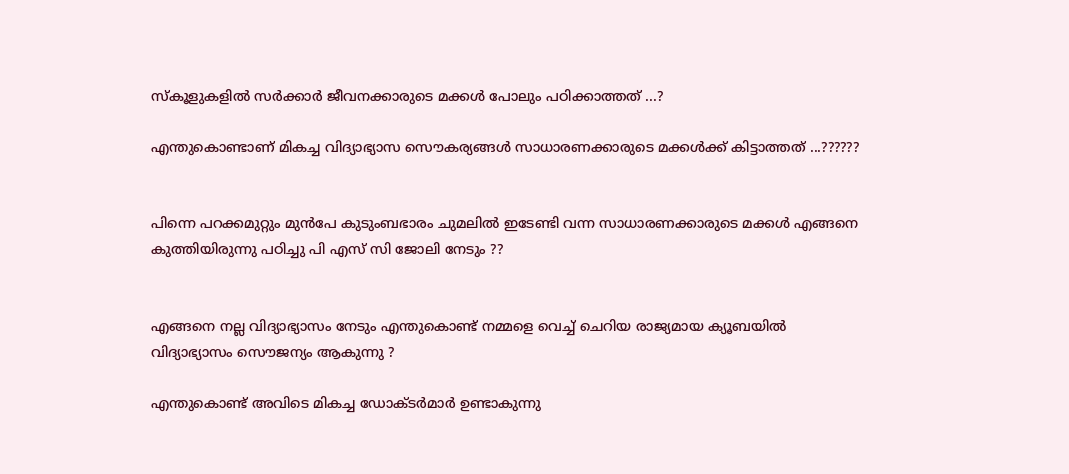സ്കൂളുകളിൽ സർക്കാർ ജീവനക്കാരുടെ മക്കൾ പോലും പഠിക്കാത്തത് ...?

എന്തുകൊണ്ടാണ് മികച്ച വിദ്യാഭ്യാസ സൌകര്യങ്ങൾ സാധാരണക്കാരുടെ മക്കൾക്ക്‌ കിട്ടാത്തത് ...??????


പിന്നെ പറക്കമുറ്റും മുൻപേ കുടുംബഭാരം ചുമലിൽ ഇടേണ്ടി വന്ന സാധാരണക്കാരുടെ മക്കൾ എങ്ങനെ കുത്തിയിരുന്നു പഠിച്ചു പി എസ് സി ജോലി നേടും ??


എങ്ങനെ നല്ല വിദ്യാഭ്യാസം നേടും എന്തുകൊണ്ട് നമ്മളെ വെച്ച് ചെറിയ രാജ്യമായ ക്യൂബയിൽ വിദ്യാഭ്യാസം സൌജന്യം ആകുന്നു ?

എന്തുകൊണ്ട് അവിടെ മികച്ച ഡോക്ടർമാർ ഉണ്ടാകുന്നു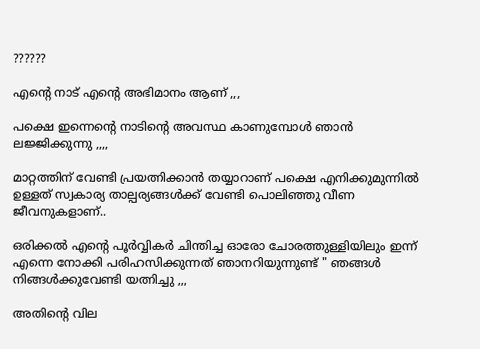??????

എന്റെ നാട് എന്റെ അഭിമാനം ആണ് ,,,

പക്ഷെ ഇന്നെന്റെ നാടിന്റെ അവസ്ഥ കാണുമ്പോൾ ഞാൻ ലജ്ജിക്കുന്നു ,,,,

മാറ്റത്തിന് വേണ്ടി പ്രയത്നിക്കാൻ തയ്യാറാണ് പക്ഷെ എനിക്കുമുന്നിൽ ഉള്ളത് സ്വകാര്യ താല്പര്യങ്ങൾക്ക് വേണ്ടി പൊലിഞ്ഞു വീണ ജീവനുകളാണ്..

ഒരിക്കൽ എന്റെ പൂർവ്വികർ ചിന്തിച്ച ഓരോ ചോരത്തുള്ളിയിലും ഇന്ന് എന്നെ നോക്കി പരിഹസിക്കുന്നത് ഞാനറിയുന്നുണ്ട് " ഞങ്ങൾ നിങ്ങൾക്കുവേണ്ടി യത്നിച്ചു ,,,

അതിന്റെ വില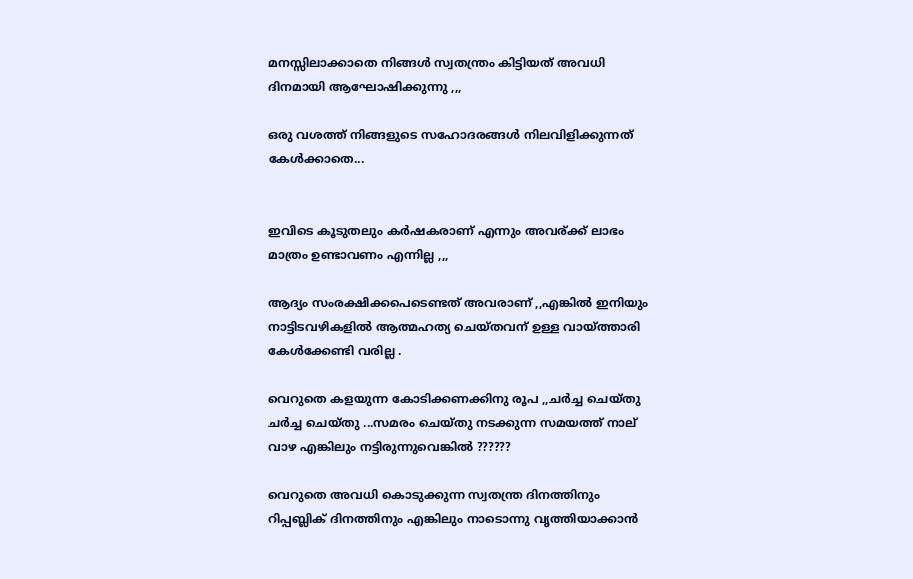മനസ്സിലാക്കാതെ നിങ്ങൾ സ്വതന്ത്രം കിട്ടിയത് അവധി ദിനമായി ആഘോഷിക്കുന്നു ,,,

ഒരു വശത്ത്‌ നിങ്ങളുടെ സഹോദരങ്ങൾ നിലവിളിക്കുന്നത് കേൾക്കാതെ...


ഇവിടെ കൂടുതലും കർഷകരാണ് എന്നും അവര്ക്ക് ലാഭം മാത്രം ഉണ്ടാവണം എന്നില്ല ,,,

ആദ്യം സംരക്ഷിക്കപെടെണ്ടത് അവരാണ് ,,എങ്കിൽ ഇനിയും നാട്ടിടവഴികളിൽ ആത്മഹത്യ ചെയ്തവന് ഉള്ള വായ്ത്താരി കേൾക്കേണ്ടി വരില്ല .

വെറുതെ കളയുന്ന കോടിക്കണക്കിനു രൂപ ,,ചർച്ച ചെയ്തു ചർച്ച ചെയ്തു ...സമരം ചെയ്തു നടക്കുന്ന സമയത്ത് നാല് വാഴ എങ്കിലും നട്ടിരുന്നുവെങ്കിൽ ??????

വെറുതെ അവധി കൊടുക്കുന്ന സ്വതന്ത്ര ദിനത്തിനും റിപ്പബ്ലിക് ദിനത്തിനും എങ്കിലും നാടൊന്നു വൃത്തിയാക്കാൻ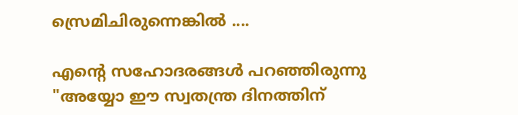സ്രെമിചിരുന്നെങ്കിൽ ....

എന്റെ സഹോദരങ്ങൾ പറഞ്ഞിരുന്നു "അയ്യോ ഈ സ്വതന്ത്ര ദിനത്തിന്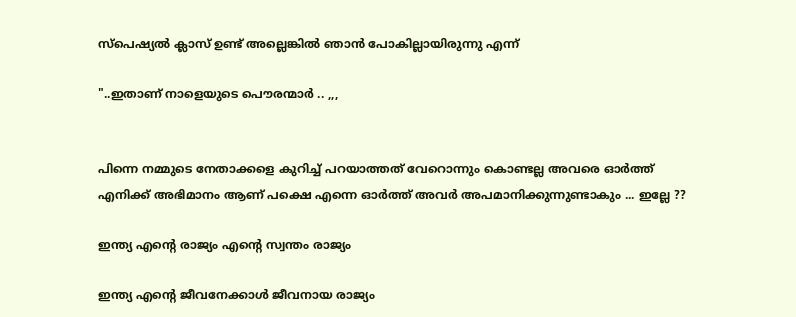സ്പെഷ്യൽ ക്ലാസ് ഉണ്ട് അല്ലെങ്കിൽ ഞാൻ പോകില്ലായിരുന്നു എന്ന്

"..ഇതാണ് നാളെയുടെ പൌരന്മാർ .. ,,,


പിന്നെ നമ്മുടെ നേതാക്കളെ കുറിച്ച് പറയാത്തത് വേറൊന്നും കൊണ്ടല്ല അവരെ ഓർത്ത്‌ എനിക്ക് അഭിമാനം ആണ് പക്ഷെ എന്നെ ഓർത്ത്‌ അവർ അപമാനിക്കുന്നുണ്ടാകും ... ഇല്ലേ ??

ഇന്ത്യ എന്റെ രാജ്യം എന്റെ സ്വന്തം രാജ്യം

ഇന്ത്യ എന്റെ ജീവനേക്കാൾ ജീവനായ രാജ്യം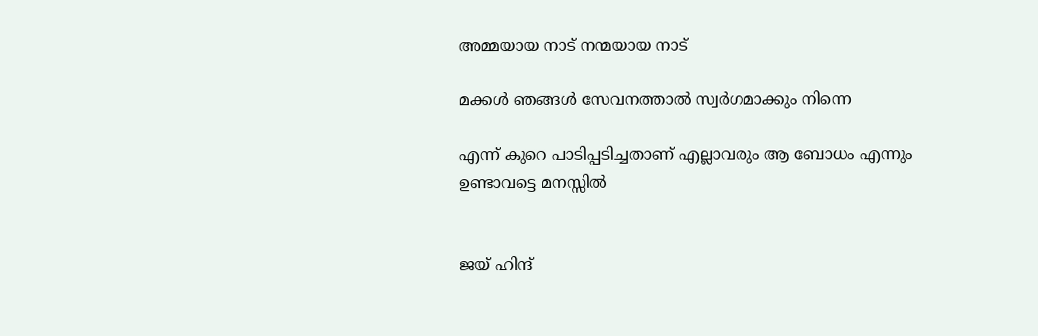അമ്മയായ നാട് നന്മയായ നാട്

മക്കൾ ഞങ്ങൾ സേവനത്താൽ സ്വർഗമാക്കും നിന്നെ

എന്ന് കുറെ പാടിപ്പടിച്ചതാണ് എല്ലാവരും ആ ബോധം എന്നും ഉണ്ടാവട്ടെ മനസ്സിൽ


ജയ് ഹിന്ദ്‌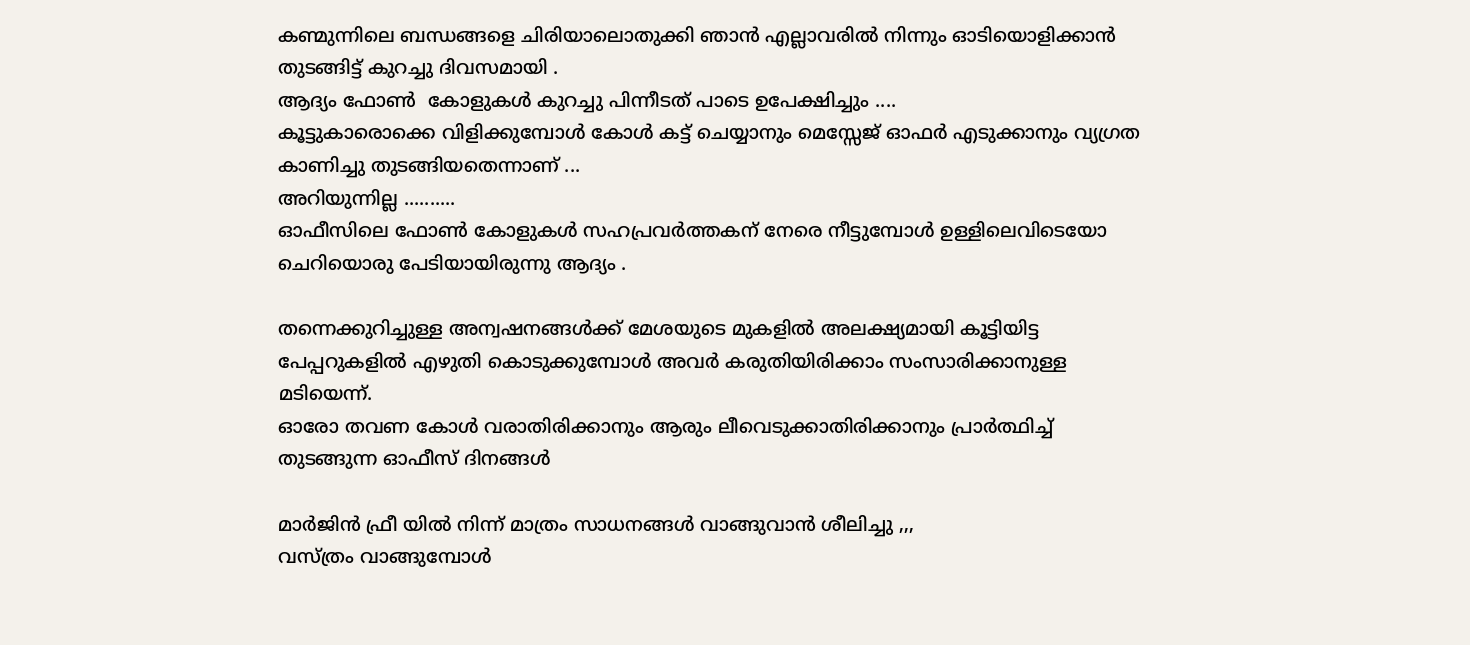കണ്മുന്നിലെ ബന്ധങ്ങളെ ചിരിയാലൊതുക്കി ഞാൻ എല്ലാവരിൽ നിന്നും ഓടിയൊളിക്കാൻ തുടങ്ങിട്ട് കുറച്ചു ദിവസമായി .
ആദ്യം ഫോൺ  കോളുകൾ കുറച്ചു പിന്നീടത്‌ പാടെ ഉപേക്ഷിച്ചും ....
കൂട്ടുകാരൊക്കെ വിളിക്കുമ്പോൾ കോൾ കട്ട്‌ ചെയ്യാനും മെസ്സേജ് ഓഫർ എടുക്കാനും വ്യഗ്രത കാണിച്ചു തുടങ്ങിയതെന്നാണ് ...
അറിയുന്നില്ല ..........
ഓഫീസിലെ ഫോണ്‍ കോളുകൾ സഹപ്രവർത്തകന് നേരെ നീട്ടുമ്പോൾ ഉള്ളിലെവിടെയോ ചെറിയൊരു പേടിയായിരുന്നു ആദ്യം .

തന്നെക്കുറിച്ചുള്ള അന്വഷനങ്ങൾക്ക് മേശയുടെ മുകളിൽ അലക്ഷ്യമായി കൂട്ടിയിട്ട പേപ്പറുകളിൽ എഴുതി കൊടുക്കുമ്പോൾ അവർ കരുതിയിരിക്കാം സംസാരിക്കാനുള്ള മടിയെന്ന്.
ഓരോ തവണ കോൾ വരാതിരിക്കാനും ആരും ലീവെടുക്കാതിരിക്കാനും പ്രാർത്ഥിച്ച് തുടങ്ങുന്ന ഓഫീസ് ദിനങ്ങൾ

മാർജിൻ ഫ്രീ യിൽ നിന്ന് മാത്രം സാധനങ്ങൾ വാങ്ങുവാൻ ശീലിച്ചു ,,,
വസ്ത്രം വാങ്ങുമ്പോൾ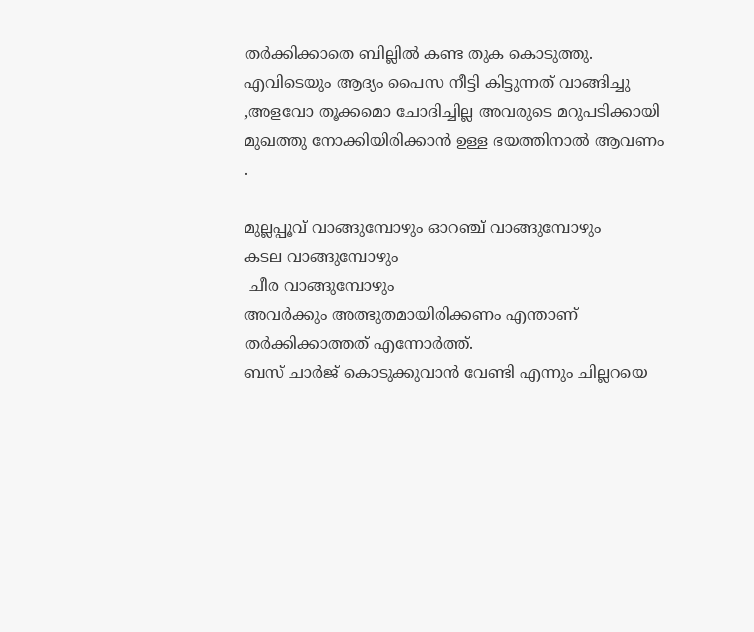തർക്കിക്കാതെ ബില്ലിൽ കണ്ട തുക കൊടുത്തു.
എവിടെയും ആദ്യം പൈസ നീട്ടി കിട്ടുന്നത് വാങ്ങിച്ചു ,അളവോ തൂക്കമൊ ചോദിച്ചില്ല അവരുടെ മറുപടിക്കായി മുഖത്തു നോക്കിയിരിക്കാൻ ഉള്ള ഭയത്തിനാൽ ആവണം .

മുല്ലപ്പൂവ് വാങ്ങുമ്പോഴും ഓറഞ്ച് വാങ്ങുമ്പോഴും
കടല വാങ്ങുമ്പോഴും
 ചീര വാങ്ങുമ്പോഴും
അവർക്കും അത്ഭുതമായിരിക്കണം എന്താണ് തർക്കിക്കാത്തത് എന്നോർത്ത്.
ബസ്‌ ചാർജ് കൊടുക്കുവാൻ വേണ്ടി എന്നും ചില്ലറയെ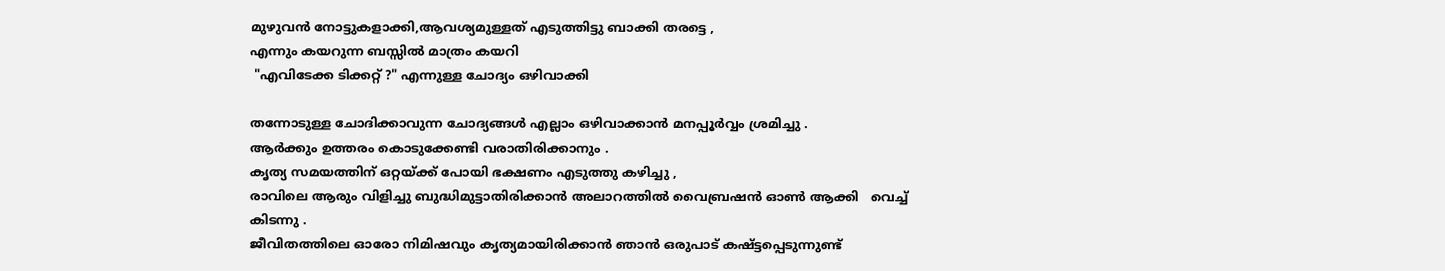മുഴുവൻ നോട്ടുകളാക്കി,ആവശ്യമുള്ളത് എടുത്തിട്ടു ബാക്കി തരട്ടെ ,
എന്നും കയറുന്ന ബസ്സിൽ മാത്രം കയറി
 "എവിടേക്ക ടിക്കറ്റ്‌ ?" എന്നുള്ള ചോദ്യം ഒഴിവാക്കി

തന്നോടുള്ള ചോദിക്കാവുന്ന ചോദ്യങ്ങൾ എല്ലാം ഒഴിവാക്കാൻ മനപ്പൂർവ്വം ശ്രമിച്ചു .
ആർക്കും ഉത്തരം കൊടുക്കേണ്ടി വരാതിരിക്കാനും .
കൃത്യ സമയത്തിന് ഒറ്റയ്ക്ക് പോയി ഭക്ഷണം എടുത്തു കഴിച്ചു ,
രാവിലെ ആരും വിളിച്ചു ബുദ്ധിമുട്ടാതിരിക്കാൻ അലാറത്തിൽ വൈബ്രഷൻ ഓൺ ആക്കി   വെച്ച് കിടന്നു .
ജീവിതത്തിലെ ഓരോ നിമിഷവും കൃത്യമായിരിക്കാൻ ഞാൻ ഒരുപാട് കഷ്ട്ടപ്പെടുന്നുണ്ട്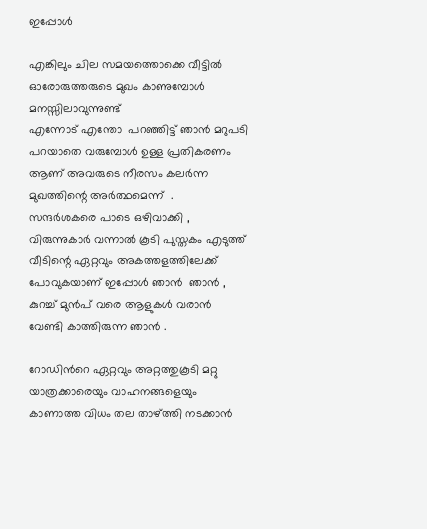ഇപ്പോൾ

എങ്കിലും ചില സമയത്തൊക്കെ വീട്ടിൽ ഓരോരുത്തരുടെ മുഖം കാണുമ്പോൾ മനസ്സിലാവുന്നുണ്ട്
എന്നോട് എന്തോ  പറഞ്ഞിട്ട് ഞാൻ മറുപടി പറയാതെ വരുമ്പോൾ ഉള്ള പ്രതികരണം ആണ് അവരുടെ നീരസം കലർന്ന മുഖത്തിന്റെ അർത്ഥമെന്ന്  .
സന്ദർശകരെ പാടെ ഒഴിവാക്കി ,
വിരുന്നുകാർ വന്നാൽ കൂടി പുസ്തകം എടുത്ത്  വീടിന്റെ ഏറ്റവും അകത്തളത്തിലേക്ക് പോവുകയാണ് ഇപ്പോൾ ഞാൻ  ഞാൻ , കുറച്ച് മുൻപ് വരെ ആളുകൾ വരാൻ വേണ്ടി കാത്തിരുന്ന ഞാൻ .

റോഡിൻറെ ഏറ്റവും അറ്റത്തുകൂടി മറ്റു യാത്രക്കാരെയും വാഹനങ്ങളെയും കാണാത്ത വിധം തല താഴ്ത്തി നടക്കാൻ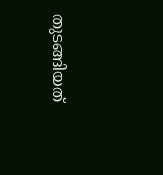തുടങ്ങിയത്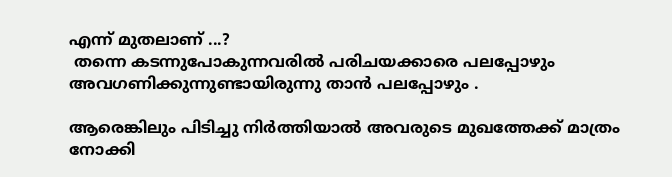എന്ന് മുതലാണ്‌ ...?
 തന്നെ കടന്നുപോകുന്നവരിൽ പരിചയക്കാരെ പലപ്പോഴും അവഗണിക്കുന്നുണ്ടായിരുന്നു താൻ പലപ്പോഴും .

ആരെങ്കിലും പിടിച്ചു നിർത്തിയാൽ അവരുടെ മുഖത്തേക്ക് മാത്രം നോക്കി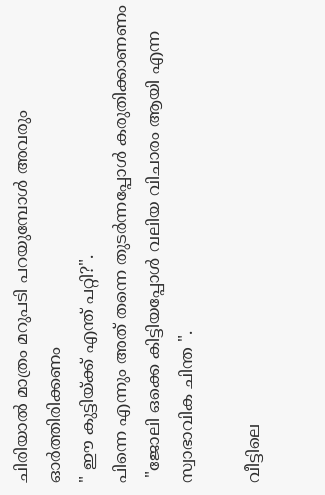ചിരിയാൽ മാത്രം മറുപടി പറയുമ്പോൾ അവരും ഓർത്തിരിക്കണം
" ഈ കുട്ടിയ്ക്ക് എന്ത് പറ്റി?".
പിന്നെ എന്നും അത് തന്നെ തുടർന്നപ്പോൾ കരുതിക്കാണണം
 "ജോലി ഒക്കെ കിട്ടിയപ്പോൾ വലിയ വിചാരം ആയി എന്ന സ്വാഭാവിക ചിന്ത ".

വീട്ടിലെ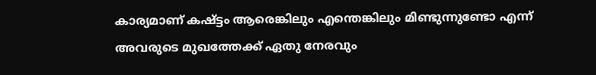കാര്യമാണ് കഷ്ട്ടം ആരെങ്കിലും എന്തെങ്കിലും മിണ്ടുന്നുണ്ടോ എന്ന് അവരുടെ മുഖത്തേക്ക് ഏതു നേരവും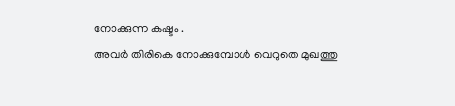നോക്കുന്ന കഷ്ടം .
അവർ തിരികെ നോക്കുമ്പോൾ വെറുതെ മുഖത്തു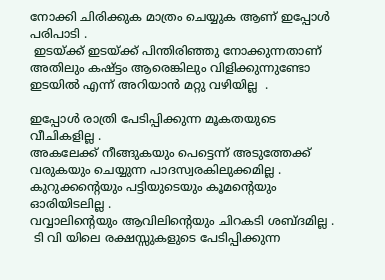നോക്കി ചിരിക്കുക മാത്രം ചെയ്യുക ആണ് ഇപ്പോൾ പരിപാടി .
 ഇടയ്ക്ക് ഇടയ്ക്ക് പിന്തിരിഞ്ഞു നോക്കുന്നതാണ് അതിലും കഷ്ട്ടം ആരെങ്കിലും വിളിക്കുന്നുണ്ടോ ഇടയിൽ എന്ന് അറിയാൻ മറ്റു വഴിയില്ല  .

ഇപ്പോൾ രാത്രി പേടിപ്പിക്കുന്ന മൂകതയുടെ വീചികളില്ല .
അകലേക്ക്‌ നീങ്ങുകയും പെട്ടെന്ന് അടുത്തേക്ക്‌ വരുകയും ചെയ്യുന്ന പാദസ്വരകിലുക്കമില്ല .
കുറുക്കന്റെയും പട്ടിയുടെയും കൂമന്റെയും ഓരിയിടലില്ല .
വവ്വാലിന്റെയും ആവിലിന്റെയും ചിറകടി ശബ്ദമില്ല .
 ടി വി യിലെ രക്ഷസ്സുകളുടെ പേടിപ്പിക്കുന്ന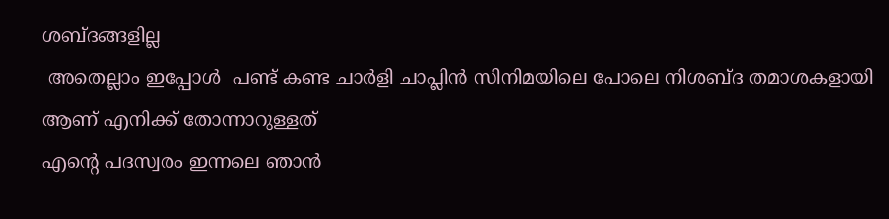ശബ്ദങ്ങളില്ല
 അതെല്ലാം ഇപ്പോൾ  പണ്ട് കണ്ട ചാർളി ചാപ്ലിൻ സിനിമയിലെ പോലെ നിശബ്ദ തമാശകളായി ആണ് എനിക്ക് തോന്നാറുള്ളത്
എന്റെ പദസ്വരം ഇന്നലെ ഞാൻ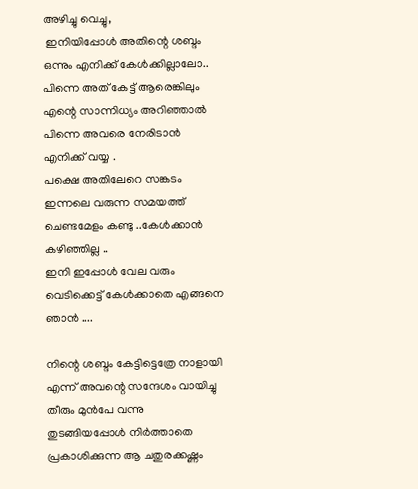അഴിച്ചു വെച്ചു,
 ഇനിയിപ്പോൾ അതിന്റെ ശബ്ദം ഒന്നും എനിക്ക് കേൾക്കില്ലാലോ..
പിന്നെ അത് കേട്ട് ആരെങ്കിലും എന്റെ സാന്നിധ്യം അറിഞ്ഞാൽ പിന്നെ അവരെ നേരിടാൻ എനിക്ക് വയ്യ .
പക്ഷെ അതിലേറെ സങ്കടം ഇന്നലെ വരുന്ന സമയത്ത് ചെണ്ടമേളം കണ്ടു ..കേൾക്കാൻ കഴിഞ്ഞില്ല ..
ഇനി ഇപ്പോൾ വേല വരും വെടിക്കെട്ട്‌ കേൾക്കാതെ എങ്ങനെ ഞാൻ ....

നിന്റെ ശബ്ദം കേട്ടിട്ടെത്രേ നാളായി എന്ന് അവന്റെ സന്ദേശം വായിച്ചു തീരും മുൻപേ വന്നു തുടങ്ങിയപ്പോൾ നിർത്താതെ പ്രകാശിക്കുന്ന ആ ചതുരക്കഷ്ണം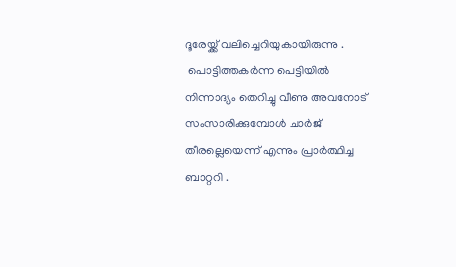ദൂരേയ്ക്ക് വലിച്ചെറിയുകായിരുന്നു .
 പൊട്ടിത്തകർന്ന പെട്ടിയിൽ നിന്നാദ്യം തെറിച്ചു വീണു അവനോട് സംസാരിക്കുമ്പോൾ ചാർജ് തീരല്ലെയെന്ന് എന്നും പ്രാർത്ഥിച്ച ബാറ്ററി .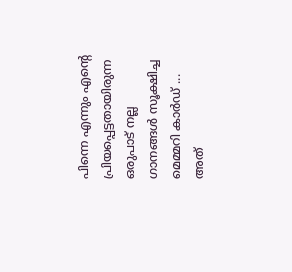പിന്നെ എന്നും എന്റെ പ്രിയപ്പെട്ടതായിരുന്ന ഒരുപാട് നല്ല ഗാനങ്ങൾ സൂക്ഷിച്ച മെമ്മറി കാർഡ്‌ ...
അത്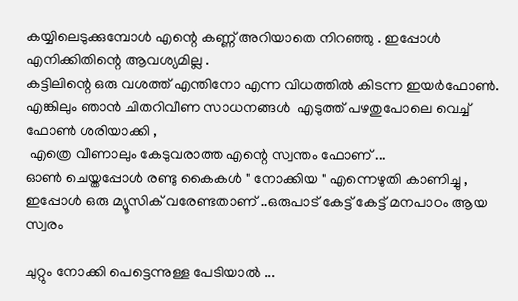കയ്യിലെടുക്കുമ്പോൾ എന്റെ കണ്ണ് അറിയാതെ നിറഞ്ഞു . ഇപ്പോൾ എനിക്കിതിന്റെ ആവശ്യമില്ല .
കട്ടിലിന്റെ ഒരു വശത്ത്‌ എന്തിനോ എന്ന വിധത്തിൽ കിടന്ന ഇയർഫോൺ.
എങ്കിലും ഞാൻ ചിതറിവീണ സാധനങ്ങൾ  എടുത്ത് പഴതുപോലെ വെച്ച് ഫോണ്‍ ശരിയാക്കി ,
 എത്രെ വീണാലും കേടുവരാത്ത എന്റെ സ്വന്തം ഫോണ് ...
ഓണ്‍ ചെയ്തപ്പോൾ രണ്ടു കൈകൾ " നോക്കിയ " എന്നെഴുതി കാണിച്ചു ,
ഇപ്പോൾ ഒരു മ്യൂസിക്‌ വരേണ്ടതാണ് ..ഒരുപാട് കേട്ട് കേട്ട് മനപാഠം ആയ സ്വരം

ചുറ്റും നോക്കി പെട്ടെന്നുള്ള പേടിയാൽ ...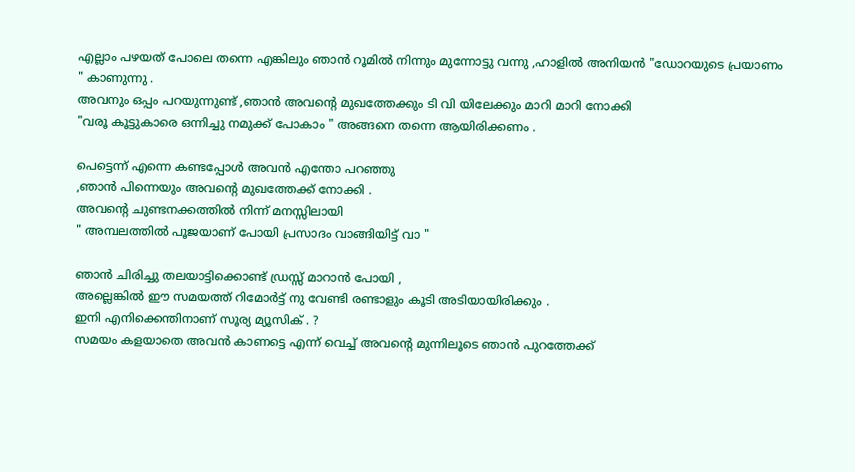എല്ലാം പഴയത് പോലെ തന്നെ എങ്കിലും ഞാൻ റൂമിൽ നിന്നും മുന്നോട്ടു വന്നു ,ഹാളിൽ അനിയൻ "ഡോറയുടെ പ്രയാണം " കാണുന്നു .
അവനും ഒപ്പം പറയുന്നുണ്ട് ,ഞാൻ അവന്റെ മുഖത്തേക്കും ടി വി യിലേക്കും മാറി മാറി നോക്കി
"വരൂ കൂട്ടുകാരെ ഒന്നിച്ചു നമുക്ക് പോകാം " അങ്ങനെ തന്നെ ആയിരിക്കണം .

പെട്ടെന്ന് എന്നെ കണ്ടപ്പോൾ അവൻ എന്തോ പറഞ്ഞു
,ഞാൻ പിന്നെയും അവന്റെ മുഖത്തേക്ക് നോക്കി .
അവന്റെ ചുണ്ടനക്കത്തിൽ നിന്ന് മനസ്സിലായി
" അമ്പലത്തിൽ പൂജയാണ് പോയി പ്രസാദം വാങ്ങിയിട്ട് വാ "

ഞാൻ ചിരിച്ചു തലയാട്ടിക്കൊണ്ട് ഡ്രസ്സ്‌ മാറാൻ പോയി ,
അല്ലെങ്കിൽ ഈ സമയത്ത് റിമോർട്ട് നു വേണ്ടി രണ്ടാളും കൂടി അടിയായിരിക്കും .
ഇനി എനിക്കെന്തിനാണ്‌ സൂര്യ മ്യൂസിക്‌ . ?
സമയം കളയാതെ അവൻ കാണട്ടെ എന്ന് വെച്ച് അവന്റെ മുന്നിലൂടെ ഞാൻ പുറത്തേക്ക്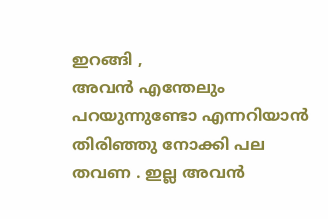ഇറങ്ങി ,
അവൻ എന്തേലും പറയുന്നുണ്ടോ എന്നറിയാൻ തിരിഞ്ഞു നോക്കി പല തവണ . ഇല്ല അവൻ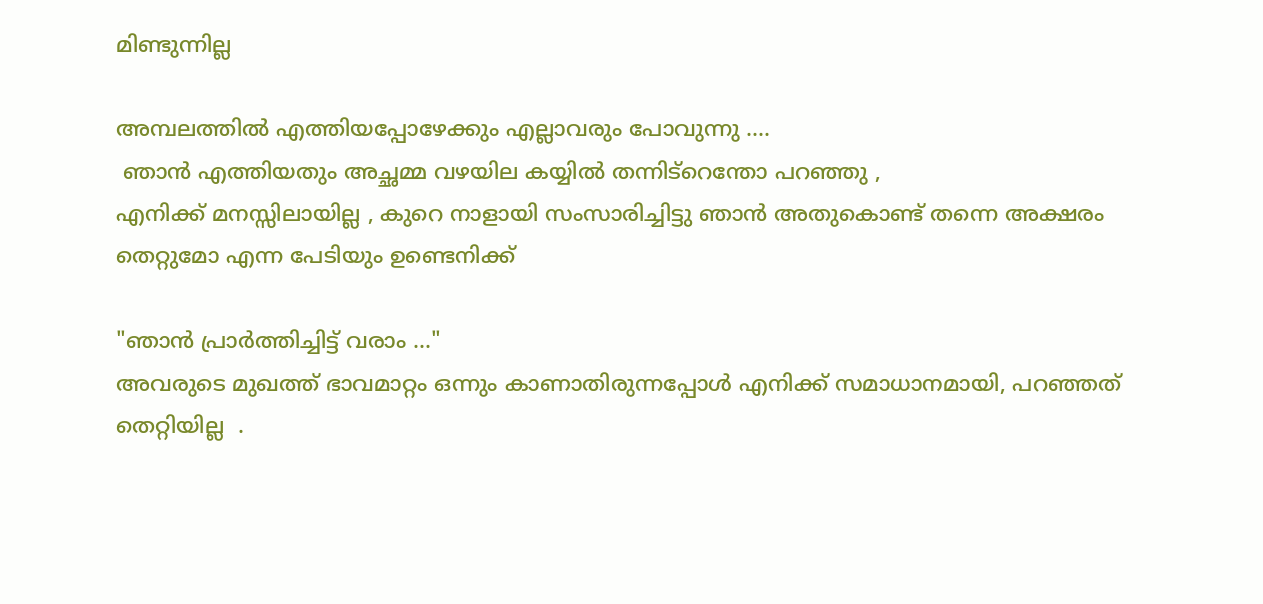മിണ്ടുന്നില്ല

അമ്പലത്തിൽ എത്തിയപ്പോഴേക്കും എല്ലാവരും പോവുന്നു ....
 ഞാൻ എത്തിയതും അച്ഛമ്മ വഴയില കയ്യിൽ തന്നിട്റെന്തോ പറഞ്ഞു ,
എനിക്ക് മനസ്സിലായില്ല , കുറെ നാളായി സംസാരിച്ചിട്ടു ഞാൻ അതുകൊണ്ട് തന്നെ അക്ഷരം തെറ്റുമോ എന്ന പേടിയും ഉണ്ടെനിക്ക്

"ഞാൻ പ്രാർത്തിച്ചിട്ട് വരാം ..."
അവരുടെ മുഖത്ത് ഭാവമാറ്റം ഒന്നും കാണാതിരുന്നപ്പോൾ എനിക്ക് സമാധാനമായി, പറഞ്ഞത് തെറ്റിയില്ല  .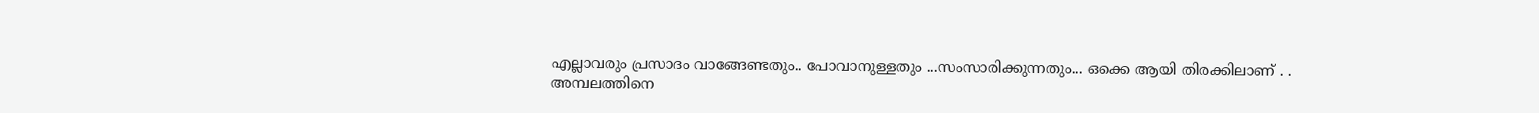എല്ലാവരും പ്രസാദം വാങ്ങേണ്ടതും.. പോവാനുള്ളതും ...സംസാരിക്കുന്നതും... ഒക്കെ ആയി തിരക്കിലാണ് . .
അമ്പലത്തിനെ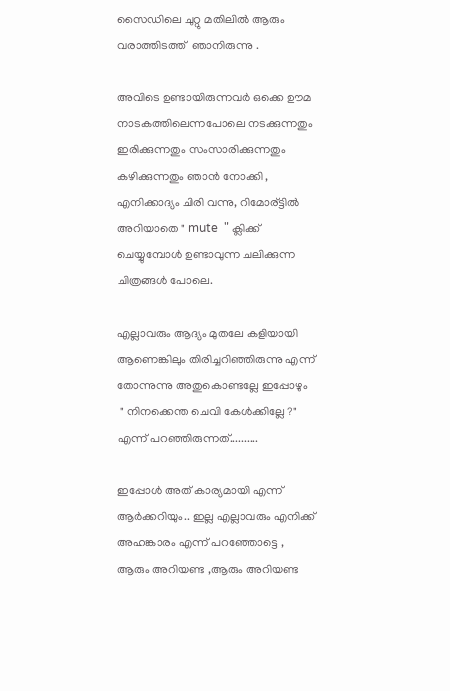സൈഡിലെ ചുറ്റു മതിലിൽ ആരും വരാത്തിടത്ത്  ഞാനിരുന്നു .

അവിടെ ഉണ്ടായിരുന്നവർ ഒക്കെ ഊമ നാടകത്തിലെന്നപോലെ നടക്കുന്നതും ഇരിക്കുന്നതും സംസാരിക്കുന്നതും കഴിക്കുന്നതും ഞാൻ നോക്കി ,
എനിക്കാദ്യം ചിരി വന്നു, റിമോര്ട്ടിൽ അറിയാതെ " mute  " ക്ലിക്ക് ചെയ്യുമ്പോൾ ഉണ്ടാവുന്ന ചലിക്കുന്ന ചിത്രങ്ങൾ പോലെ.

എല്ലാവരും ആദ്യം മുതലേ കളിയായി ആണെങ്കിലും തിരിച്ചറിഞ്ഞിരുന്നു എന്ന് തോന്നുന്നു അതുകൊണ്ടല്ലേ ഇപ്പോഴും
 " നിനക്കെന്ത ചെവി കേൾക്കില്ലേ ?" എന്ന് പറഞ്ഞിരുന്നത്..........

ഇപ്പോൾ അത് കാര്യമായി എന്ന് ആർക്കറിയും.. ഇല്ല എല്ലാവരും എനിക്ക് അഹങ്കാരം എന്ന് പറഞ്ഞോട്ടെ ,
ആരും അറിയണ്ട ,ആരും അറിയണ്ട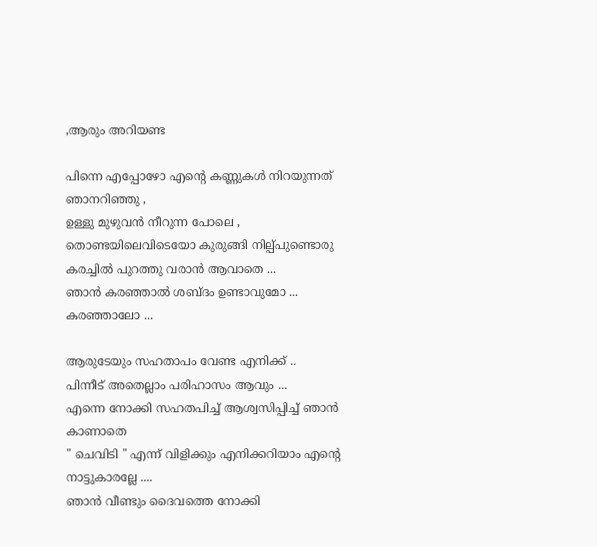,ആരും അറിയണ്ട

പിന്നെ എപ്പോഴോ എന്റെ കണ്ണുകൾ നിറയുന്നത് ഞാനറിഞ്ഞു ,
ഉള്ളു മുഴുവൻ നീറുന്ന പോലെ ,
തൊണ്ടയിലെവിടെയോ കുരുങ്ങി നില്പ്പുണ്ടൊരു കരച്ചിൽ പുറത്തു വരാൻ ആവാതെ ...
ഞാൻ കരഞ്ഞാൽ ശബ്ദം ഉണ്ടാവുമോ ...
കരഞ്ഞാലോ ...

ആരുടേയും സഹതാപം വേണ്ട എനിക്ക് ..
പിന്നീട് അതെല്ലാം പരിഹാസം ആവും ...
എന്നെ നോക്കി സഹതപിച്ച് ആശ്വസിപ്പിച്ച് ഞാൻ കാണാതെ
" ചെവിടി " എന്ന് വിളിക്കും എനിക്കറിയാം എന്റെ നാട്ടുകാരല്ലേ ....
ഞാൻ വീണ്ടും ദൈവത്തെ നോക്കി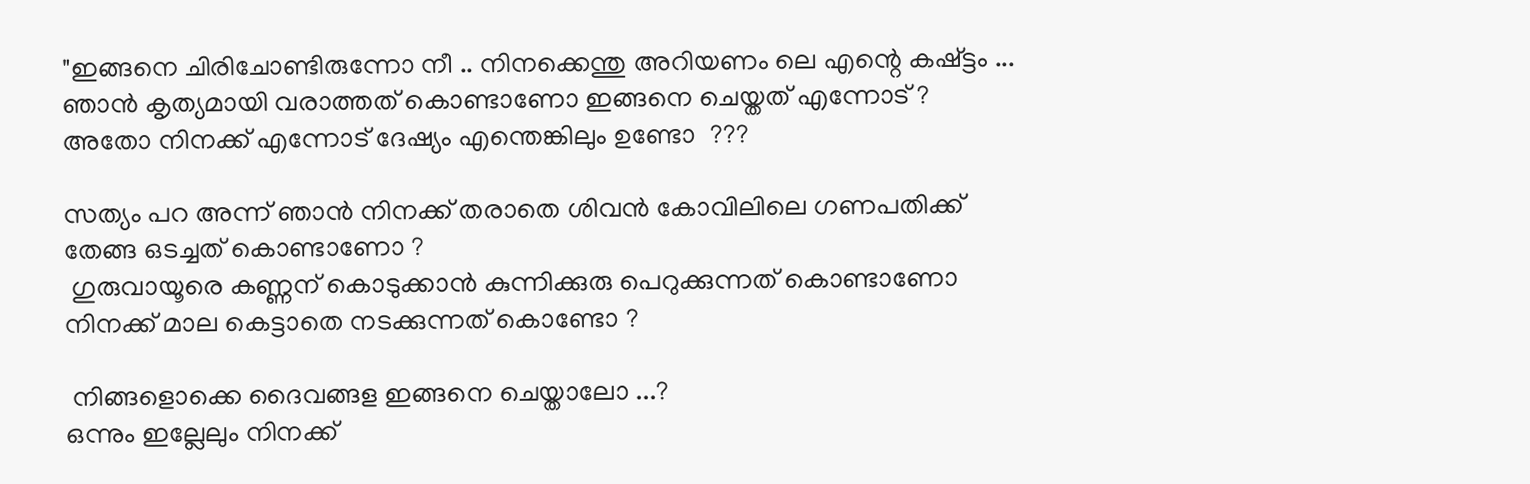"ഇങ്ങനെ ചിരിചോണ്ടിരുന്നോ നീ .. നിനക്കെന്തു അറിയണം ലെ എന്റെ കഷ്ട്ടം ... ഞാൻ കൃത്യമായി വരാത്തത് കൊണ്ടാണോ ഇങ്ങനെ ചെയ്തത് എന്നോട് ?
അതോ നിനക്ക് എന്നോട് ദേഷ്യം എന്തെങ്കിലും ഉണ്ടോ  ???

സത്യം പറ അന്ന് ഞാൻ നിനക്ക് തരാതെ ശിവൻ കോവിലിലെ ഗണപതിക്ക്‌ തേങ്ങ ഒടച്ചത് കൊണ്ടാണോ ?
 ഗുരുവായൂരെ കണ്ണന് കൊടുക്കാൻ കുന്നിക്കുരു പെറുക്കുന്നത് കൊണ്ടാണോ നിനക്ക് മാല കെട്ടാതെ നടക്കുന്നത് കൊണ്ടോ ?

 നിങ്ങളൊക്കെ ദൈവങ്ങള ഇങ്ങനെ ചെയ്താലോ ...?
ഒന്നും ഇല്ലേലും നിനക്ക്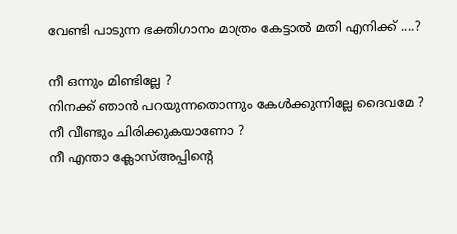വേണ്ടി പാടുന്ന ഭക്തിഗാനം മാത്രം കേട്ടാൽ മതി എനിക്ക് ....?

നീ ഒന്നും മിണ്ടില്ലേ ?
നിനക്ക് ഞാൻ പറയുന്നതൊന്നും കേൾക്കുന്നില്ലേ ദൈവമേ ?
നീ വീണ്ടും ചിരിക്കുകയാണോ ?
നീ എന്താ ക്ലോസ്അപ്പിന്റെ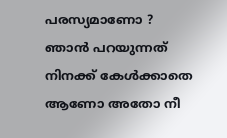പരസ്യമാണോ ?
ഞാൻ പറയുന്നത് നിനക്ക് കേൾക്കാതെ ആണോ അതോ നീ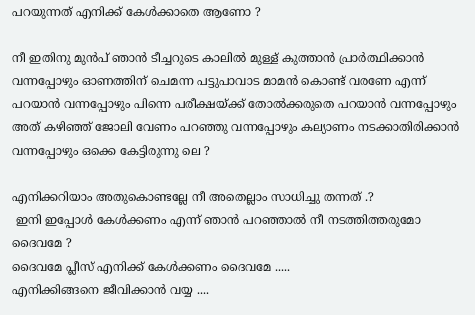പറയുന്നത് എനിക്ക് കേൾക്കാതെ ആണോ ?

നീ ഇതിനു മുൻപ് ഞാൻ ടീച്ചറുടെ കാലിൽ മുള്ള് കുത്താൻ പ്രാർത്ഥിക്കാൻ വന്നപ്പോഴും ഓണത്തിന് ചെമന്ന പട്ടുപാവാട മാമൻ കൊണ്ട് വരണേ എന്ന് പറയാൻ വന്നപ്പോഴും പിന്നെ പരീക്ഷയ്ക്ക് തോൽക്കരുതെ പറയാൻ വന്നപ്പോഴും അത് കഴിഞ്ഞ് ജോലി വേണം പറഞ്ഞു വന്നപ്പോഴും കല്യാണം നടക്കാതിരിക്കാൻ വന്നപ്പോഴും ഒക്കെ കേട്ടിരുന്നു ലെ ?

എനിക്കറിയാം അതുകൊണ്ടല്ലേ നീ അതെല്ലാം സാധിച്ചു തന്നത് .?
 ഇനി ഇപ്പോൾ കേൾക്കണം എന്ന് ഞാൻ പറഞ്ഞാൽ നീ നടത്തിത്തരുമോ ദൈവമേ ?
ദൈവമേ പ്ലീസ് എനിക്ക് കേൾക്കണം ദൈവമേ .....
എനിക്കിങ്ങനെ ജീവിക്കാൻ വയ്യ ....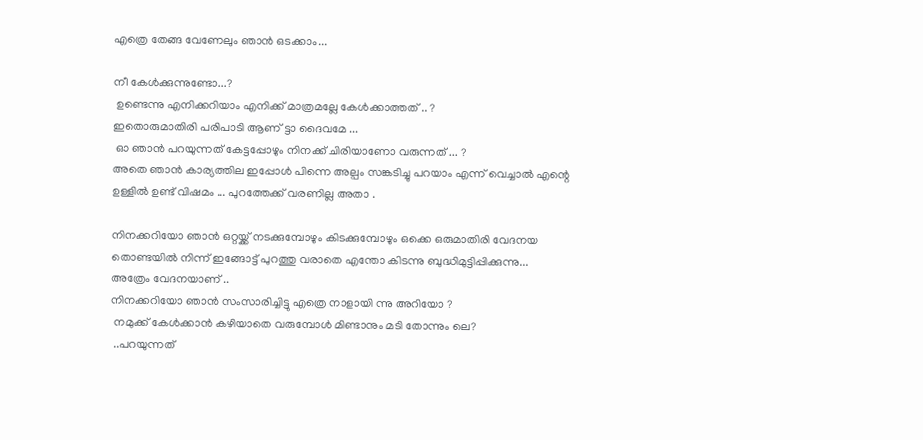എത്രെ തേങ്ങ വേണേലും ഞാൻ ഒടക്കാം...

നീ കേൾക്കുന്നുണ്ടോ...?
 ഉണ്ടെന്നു എനിക്കറിയാം എനിക്ക് മാത്രമല്ലേ കേൾക്കാത്തത് .. ?
ഇതൊരുമാതിരി പരിപാടി ആണ് ട്ടാ ദൈവമേ ...
 ഓ ഞാൻ പറയുന്നത് കേട്ടപ്പോഴും നിനക്ക് ചിരിയാണോ വരുന്നത് ... ?
അതെ ഞാൻ കാര്യത്തില ഇപ്പോൾ പിന്നെ അല്പം സങ്കടിച്ചു പറയാം എന്ന് വെച്ചാൽ എന്റെ ഉള്ളിൽ ഉണ്ട് വിഷമം ... പുറത്തേക്ക് വരണില്ല അതാ .

നിനക്കറിയോ ഞാൻ ഒറ്റയ്ക്ക് നടക്കുമ്പോഴും കിടക്കുമ്പോഴും ഒക്കെ ഒരുമാതിരി വേദനയ തൊണ്ടയിൽ നിന്ന് ഇങ്ങോട്ട് പുറത്തു വരാതെ എന്തോ കിടന്നു ബുദ്ധിമുട്ടിപ്പിക്കുന്നു...
അത്രേം വേദനയാണ് ..
നിനക്കറിയോ ഞാൻ സംസാരിച്ചിട്ടു എത്രെ നാളായി ന്നു അറിയോ ?
 നമുക്ക് കേൾക്കാൻ കഴിയാതെ വരുമ്പോൾ മിണ്ടാനും മടി തോന്നും ലെ?
 ..പറയുന്നത്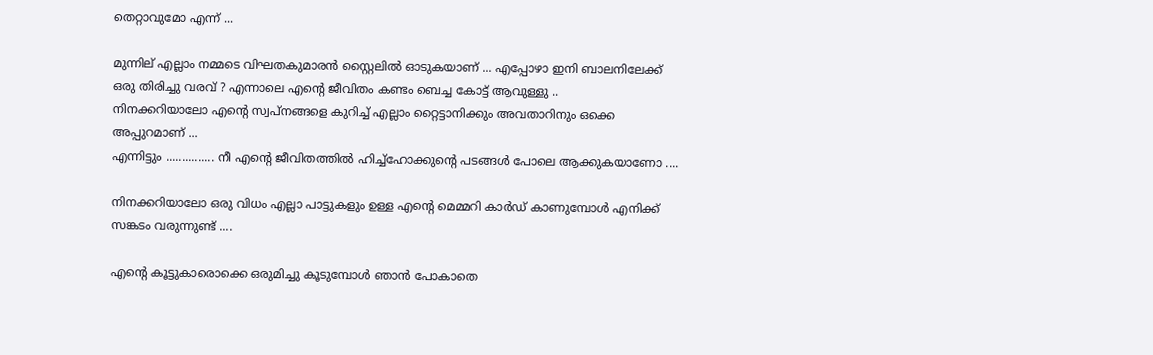തെറ്റാവുമോ എന്ന് ...

മുന്നില് എല്ലാം നമ്മടെ വിഘതകുമാരൻ സ്റ്റൈലിൽ ഓടുകയാണ് ... എപ്പോഴാ ഇനി ബാലനിലേക്ക് ഒരു തിരിച്ചു വരവ് ? എന്നാലെ എന്റെ ജീവിതം കണ്ടം ബെച്ച കോട്ട് ആവുള്ളു ..
നിനക്കറിയാലോ എന്റെ സ്വപ്നങ്ങളെ കുറിച്ച് എല്ലാം റ്റൈട്ടാനിക്കും അവതാറിനും ഒക്കെ അപ്പുറമാണ് ...
എന്നിട്ടും ............... നീ എന്റെ ജീവിതത്തിൽ ഹിച്ച്ഹോക്കുന്റെ പടങ്ങൾ പോലെ ആക്കുകയാണോ ....

നിനക്കറിയാലോ ഒരു വിധം എല്ലാ പാട്ടുകളും ഉള്ള എന്റെ മെമ്മറി കാർഡ്‌ കാണുമ്പോൾ എനിക്ക് സങ്കടം വരുന്നുണ്ട് ....

എന്റെ കൂട്ടുകാരൊക്കെ ഒരുമിച്ചു കൂടുമ്പോൾ ഞാൻ പോകാതെ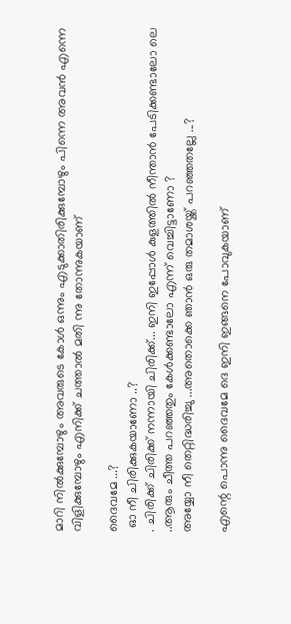മാറി നിൽക്കുമ്പോഴും അവരുടെ കോൾ ഒന്നും എടുക്കാതിരിക്കുമ്പോഴും പിന്നെ അവൻ എന്നെ വിളിക്കുമ്പോഴും എനിക്ക് ചത്താൽ മതി ന്നു തോന്നുകയാണ്

ദൈവമേ ...?
 ഓ നീ ചിരിക്കുകയാണോ ..?
. ചിരിക്ക് ചിരിക്ക് നന്നായി ചിരിക്ക്... ഇനി ഇപ്പോൾ കുളത്തിൽ നീന്താൻ പേടിക്കണ്ടാലോ ലെ ..ആരും ചീത്ത പറഞ്ഞതും കേൾക്കണ്ടാലോ എന്ന് വെച്ചിട്ടാണോ ?
അയ്യോ നീ തെറ്റിദ്ധരിച്ചു ...അതൊക്കെ ഞാൻ ഒരു തമാശയ്ക്ക് പറഞ്ഞതല്ലേ ...?

എന്റെ പൊന്നു ദൈവമേ ദെ ഇനി ഇങ്ങനെ പോവുകയാണ്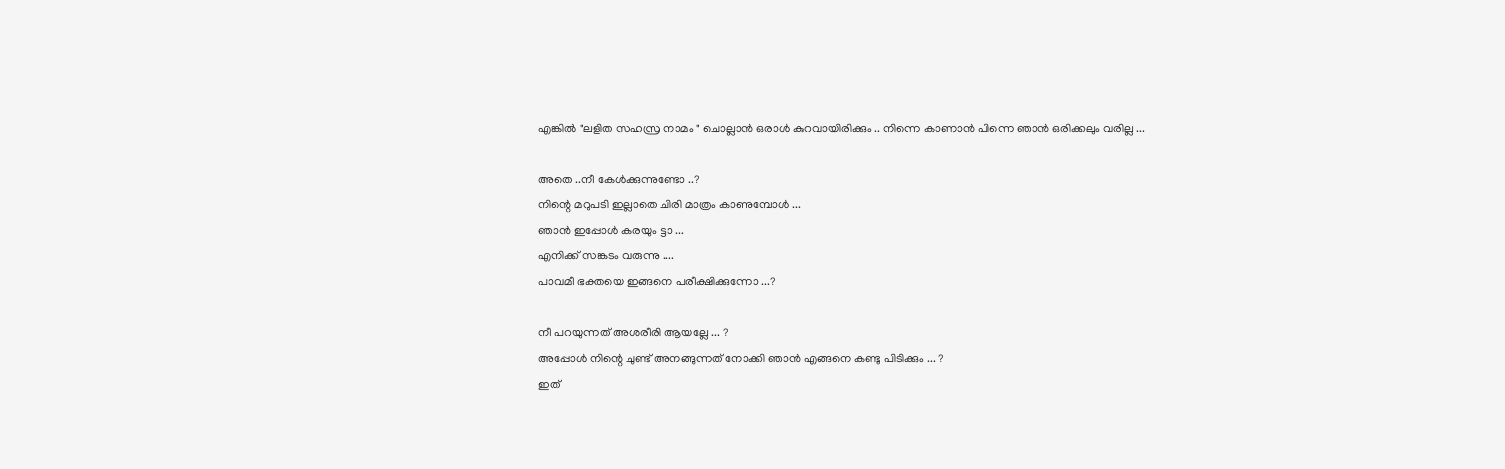എങ്കിൽ "ലളിത സഹസ്ര നാമം " ചൊല്ലാൻ ഒരാൾ കുറവായിരിക്കും .. നിന്നെ കാണാൻ പിന്നെ ഞാൻ ഒരിക്കലും വരില്ല ...

അതെ ..നീ കേൾക്കുന്നുണ്ടോ ..?
നിന്റെ മറുപടി ഇല്ലാതെ ചിരി മാത്രം കാണുമ്പോൾ ...
ഞാൻ ഇപ്പോൾ കരയും ട്ടാ ...
എനിക്ക് സങ്കടം വരുന്നു ....
പാവമീ ഭക്തയെ ഇങ്ങനെ പരീക്ഷിക്കുന്നോ ...?

നീ പറയുന്നത് അശരീരി ആയല്ലേ ... ?
അപ്പോൾ നിന്റെ ചുണ്ട് അനങ്ങുന്നത് നോക്കി ഞാൻ എങ്ങനെ കണ്ടു പിടിക്കും ... ?
ഇത്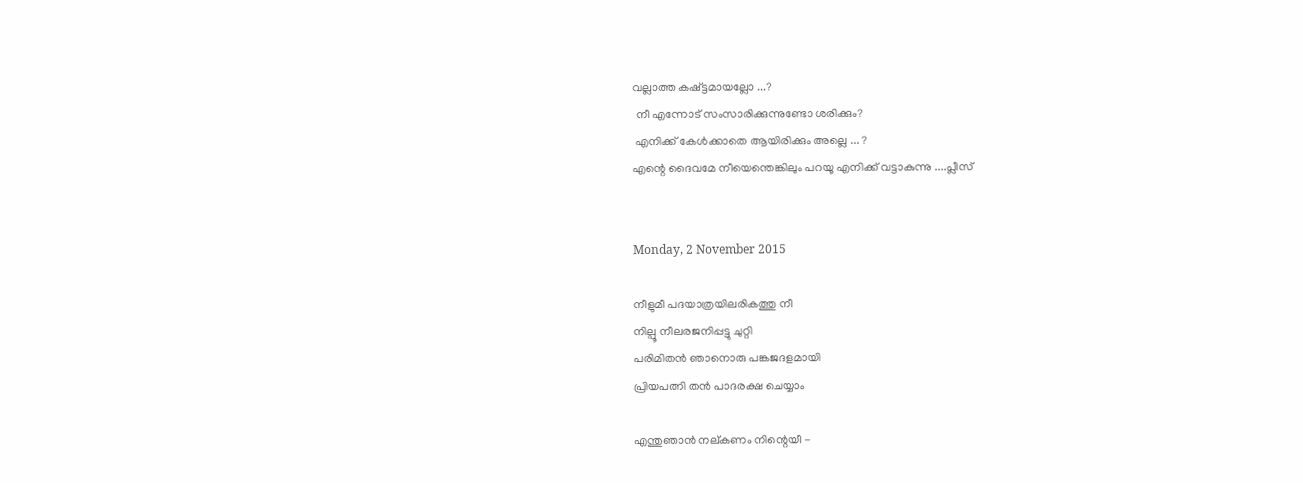വല്ലാത്ത കഷ്ട്ടമായല്ലോ ...?
 നീ എന്നോട് സംസാരിക്കുന്നുണ്ടോ ശരിക്കും?
 എനിക്ക് കേൾക്കാതെ ആയിരിക്കും അല്ലെ ... ?
എന്റെ ദൈവമേ നീയെന്തെങ്കിലും പറയൂ എനിക്ക് വട്ടാകുന്നു ....പ്ലീസ്


Monday, 2 November 2015

നീളുമീ പദയാത്രയിലരികത്തു നീ
നില്പൂ നീലരജനിപ്പട്ടു ചുറ്റി
പരിമിതൻ ഞാനൊരു പങ്കജദളമായി
പ്രിയപത്നി തൻ പാദരക്ഷ ചെയ്യാം

എന്തുഞാൻ നല്കണം നിന്റെയീ -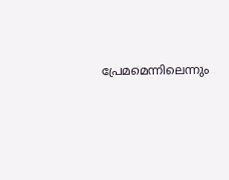പ്രേമമെന്നിലെന്നും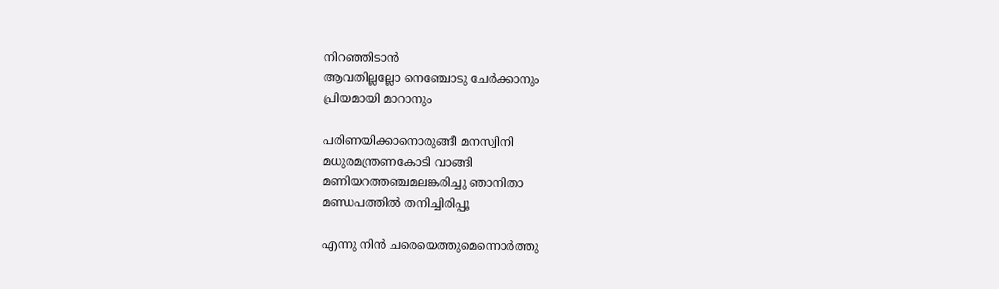നിറഞ്ഞിടാൻ
ആവതില്ലല്ലോ നെഞ്ചോടു ചേർക്കാനും
പ്രിയമായി മാറാനും

പരിണയിക്കാനൊരുങ്ങീ മനസ്വിനി
മധുരമന്ത്രണകോടി വാങ്ങി
മണിയറത്തഞ്ചമലങ്കരിച്ചു ഞാനിതാ
മണ്ഡപത്തിൽ തനിച്ചിരിപ്പൂ

എന്നു നിൻ ചരെയെത്തുമെന്നൊർത്തു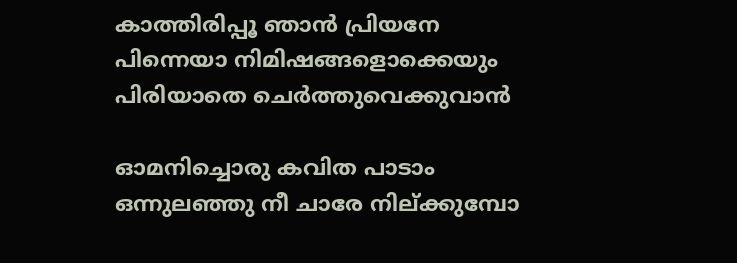കാത്തിരിപ്പൂ ഞാൻ പ്രിയനേ
പിന്നെയാ നിമിഷങ്ങളൊക്കെയും
പിരിയാതെ ചെർത്തുവെക്കുവാൻ

ഓമനിച്ചൊരു കവിത പാടാം
ഒന്നുലഞ്ഞു നീ ചാരേ നില്ക്കുമ്പോ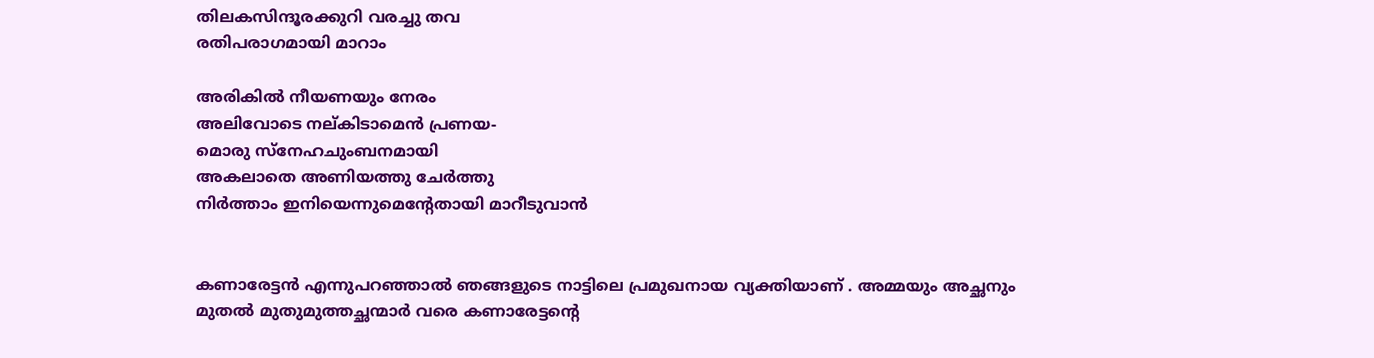തിലകസിന്ദൂരക്കുറി വരച്ചു തവ
രതിപരാഗമായി മാറാം

അരികിൽ നീയണയും നേരം
അലിവോടെ നല്കിടാമെൻ പ്രണയ-
മൊരു സ്നേഹചുംബനമായി
അകലാതെ അണിയത്തു ചേർത്തു
നിർത്താം ഇനിയെന്നുമെന്റേതായി മാറീടുവാൻ


കണാരേട്ടൻ എന്നുപറഞ്ഞാൽ ഞങ്ങളുടെ നാട്ടിലെ പ്രമുഖനായ വ്യക്തിയാണ് . അമ്മയും അച്ഛനും മുതൽ മുതുമുത്തച്ഛന്മാർ വരെ കണാരേട്ടന്റെ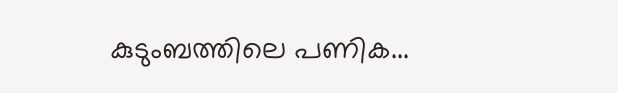കുടുംബത്തിലെ പണിക...